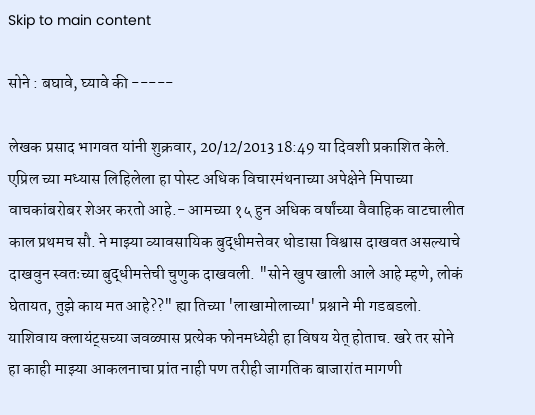Skip to main content

सोने : बघावे, घ्यावे की -----

लेखक प्रसाद भागवत यांनी शुक्रवार, 20/12/2013 18:49 या दिवशी प्रकाशित केले.
एप्रिल च्या मध्यास लिहिलेला हा पोस्ट अधिक विचारमंथनाच्या अपेक्षेने मिपाच्या वाचकांबरोबर शेअर करतो आहे.- आमच्या १५ हुन अधिक वर्षांच्या वैवाहिक वाटचालीत काल प्रथमच सौ. ने माझ्या व्यावसायिक बुद्धीमत्तेवर थोडासा विश्वास दाखवत असल्याचे दाखवुन स्वतःच्या बुद्धीमत्तेची चुणुक दाखवली. "सोने खुप खाली आले आहे म्हणे, लोकं घेतायत, तुझे काय मत आहे??" ह्या तिच्या 'लाखामोलाच्या' प्रश्नाने मी गडबडलो. याशिवाय क्लायंट्सच्या जवळ्पास प्रत्येक फोनमध्येही हा विषय येत् होताच. खरे तर सोने हा काही माझ्या आकलनाचा प्रांत नाही पण तरीही जागतिक बाजारांत मागणी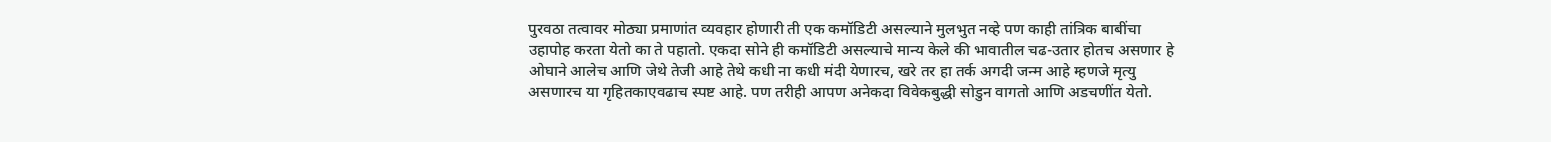पुरवठा तत्वावर मोठ्या प्रमाणांत व्यवहार होणारी ती एक कमॉडिटी असल्याने मुलभुत नव्हे पण काही तांत्रिक बाबींचा उहापोह करता येतो का ते पहातो. एकदा सोने ही कमॉडिटी असल्याचे मान्य केले की भावातील चढ-उतार होतच असणार हे ओघाने आलेच आणि जेथे तेजी आहे तेथे कधी ना कधी मंदी येणारच, खरे तर हा तर्क अगदी जन्म आहे म्हणजे मृत्यु असणारच या गृहितकाएवढाच स्पष्ट आहे. पण तरीही आपण अनेकदा विवेकबुद्धी सोडुन वागतो आणि अडचणींत येतो.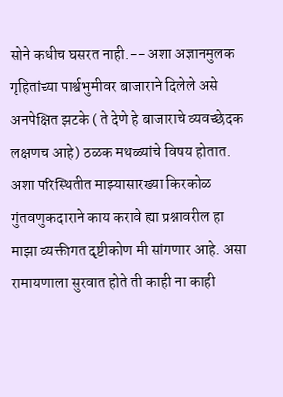सोने कधीच घसरत नाही.-- अशा अज्ञानमुलक गृहितांच्या पार्श्वभुमीवर बाजाराने दिलेले असे अनपेक्षित झटके ( ते देणे हे बाजाराचे व्यवच्छेदक लक्षणच आहे) ठळक मथळ्यांचे विषय होतात. अशा परिस्थितीत माझ्यासारख्या किरकोळ गुंतवणुकदाराने काय करावे ह्या प्रश्नावरील हा माझा व्यक्तीगत दृष्टीकोण मी सांगणार आहे. असा रामायणाला सुरवात होते ती काही ना काही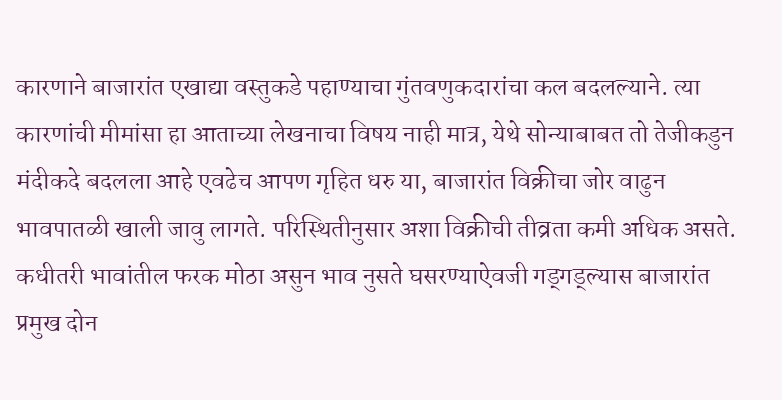कारणाने बाजारांत एखाद्या वस्तुकडे पहाण्याचा गुंतवणुकदारांचा कल बदलल्याने. त्या कारणांची मीमांसा हा आताच्या लेखनाचा विषय नाही मात्र, येथे सोन्याबाबत तो तेजीकडुन मंदीकदे बदलला आहे एवढेच आपण गृहित धरु या, बाजारांत विक्रीचा जोर वाढुन भावपातळी खाली जावु लागते. परिस्थितीनुसार अशा विक्रीची तीव्रता कमी अधिक असते. कधीतरी भावांतील फरक मोठा असुन भाव नुसते घसरण्याऐवजी गड्गड्ल्यास बाजारांत प्रमुख दोन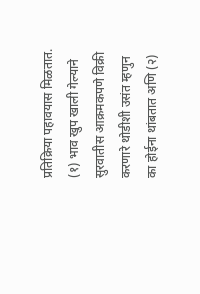प्रतिक्रिया पहावयास मिळतात. (१) भाव खुप खाली गेल्याने सुरवातीस आक्रमकपणे विक्री करणारे थोडीशी उसंत म्हणुन का होईना थांबतात अणि (२)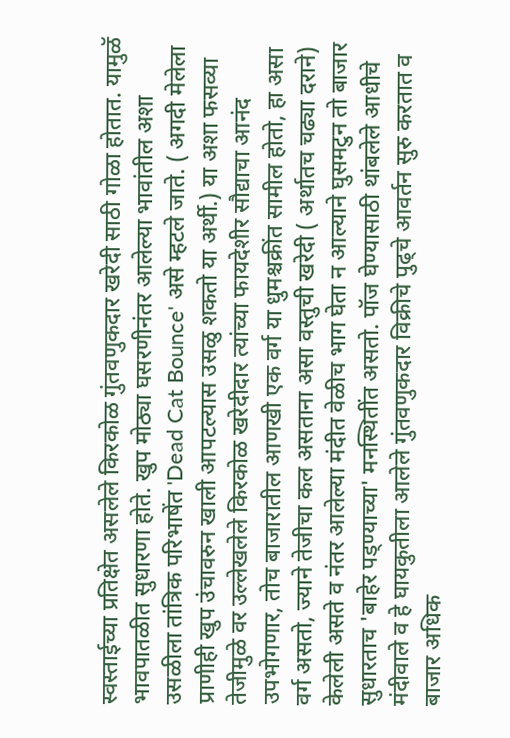स्वस्ताईच्या प्रतिक्षेत असलेले किरकोळ गुंतवणुकदार खरेदी साठी गोळा होतात. यामुळॅ भावपातळीत सुधारणा होते. खुप मोठ्या घसरणीनंतर आलेल्या भावांतील अशा उसळीला तांत्रिक परिभाषेंत 'Dead Cat Bounce' असे म्हटले जाते. ( अगदी मेलेला प्राणीही खुप उंचावरुन खाली आपटल्यास उसळु शकतो या अर्थी.) या अशा फसव्या तेजीमुळे वर उल्लेखलेले किरकोळ खरेदीदार त्यांच्या फायदेशीर सौद्याचा आनंद उपभोगणार, तोच बाजारातील आणखी एक वर्ग या धुमश्चक्रींत सामील होतो, हा असा वर्ग असतो, ज्याने तेजीचा कल असताना असा वस्तुची खरेदी ( अर्थातच चढ्या दराने) केलेली असते व नंतर आलेल्या मंदीत वेळीच भाग घेता न आल्याने घुसमटुन तो बाजार सुधारताच 'बाहेर पड्ण्याच्या' मनस्थितींत असतो. पॉज घेण्यासाठी थांबलेले आधीचे मंदीवाले व हे घायकुतीला आलेले गुंतवणुकदार विक्रीचे पुढ्चे आवर्तन सुरु करतात व बाजार अधिक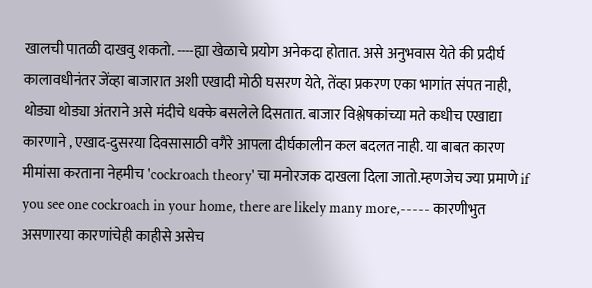खालची पातळी दाखवु शकतो. ----ह्या खेळाचे प्रयोग अनेकदा होतात. असे अनुभवास येते की प्रदीर्घ कालावधीनंतर जेंव्हा बाजारात अशी एखादी मोठी घसरण येते, तेंव्हा प्रकरण एका भागांत संपत नाही, थोड्या थोड्या अंतराने असे मंदीचे धक्के बसलेले दिसतात. बाजार विश्लेषकांच्या मते कधीच एखाद्या कारणाने , एखाद-दुसरया दिवसासाठी वगैरे आपला दीर्घकालीन कल बदलत नाही. या बाबत कारण मीमांसा करताना नेहमीच 'cockroach theory' चा मनोरजक दाखला दिला जातो.म्हणजेच ज्या प्रमाणे if you see one cockroach in your home, there are likely many more,----- कारणीभुत असणारया कारणांचेही काहीसे असेच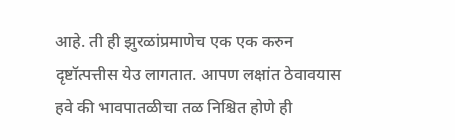आहे. ती ही झुरळांप्रमाणेच एक एक करुन दृष्टॉत्पत्तीस येउ लागतात. आपण लक्षांत ठेवावयास हवे की भावपातळीचा तळ निश्चित होणे ही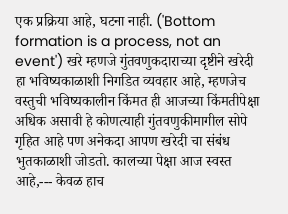एक प्रक्रिया आहे, घटना नाही. ('Bottom formation is a process, not an event') खरे म्हणजे गुंतवणुकदाराच्या दृष्टीने खरेदी हा भविष्यकाळाशी निगडित व्यवहार आहे, म्हणजेच वस्तुची भविष्यकालीन किंमत ही आजच्या किंमतीपेक्षा अधिक असावी हे कोणत्याही गुंतवणुकीमागील सोपे गृहित आहे पण अनेकदा आपण खरेदी चा संबंध भुतकाळाशी जोडतो. कालच्या पेक्षा आज स्वस्त आहे,--- केवळ हाच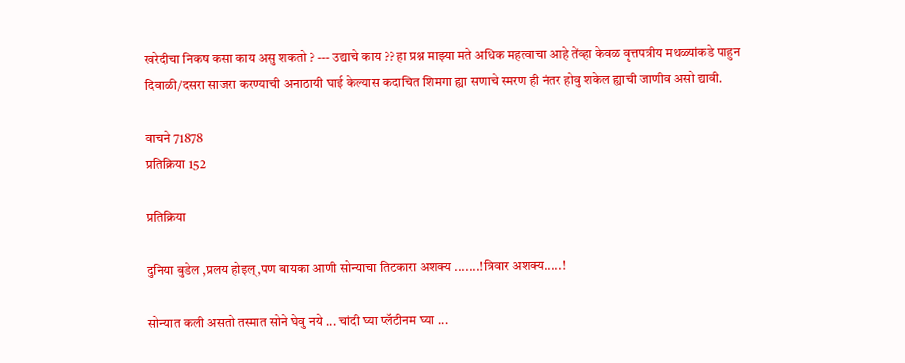खरेदीचा निकष कसा काय असु शकतो ? --- उद्याचे काय ?? हा प्रश्न माझ्या मते अधिक महत्वाचा आहे तेंव्हा केवळ वृत्तपत्रीय मथळ्यांकडे पाहुन दिवाळी/दसरा साजरा करण्याची अनाठायी घाई केल्यास कदाचित शिमगा ह्या सणाचे स्मरण ही नंतर होवु शकेल ह्याची जाणीव असो द्यावी.

वाचने 71878
प्रतिक्रिया 152

प्रतिक्रिया

दुनिया बुडेल ,प्रलय होइल्,पण बायका आणी सोन्याचा तिटकारा अशक्य .......!त्रिवार अशक्य.....!

सोन्यात कली असतो तस्मात सोने घेवु नये ... चांदी घ्या प्लॅटीनम घ्या ...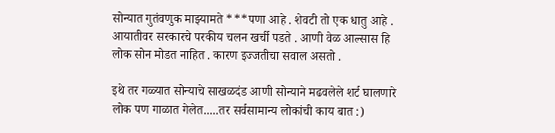सोन्यात गुतंवणुक माझ्यामते ***पणा आहे . शेवटी तो एक धातु आहे . आयातीवर सरकारचे परकीय चलन खर्ची पडते . आणी वेळ आल्सास हि लोक सोन मोडत नाहित . कारण इज्जतीचा सवाल असतो .

इथे तर गळ्यात सोन्याचे साखळदंड आणी सोन्याने मढवलेले शर्ट घालणारे लोक पण गाळात गेलेत.....तर सर्वसामान्य लोकांची काय बात :)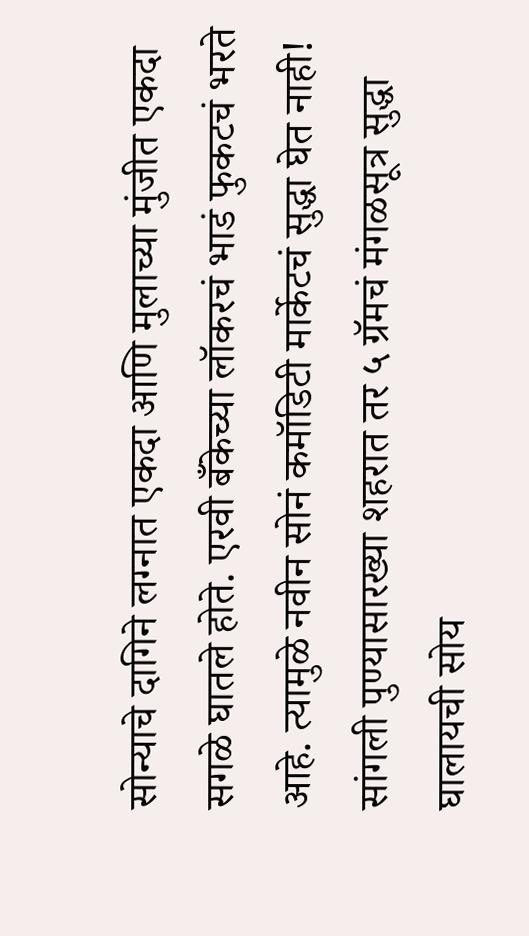सोन्याचे दागिने लग्नात एकदा आणि मुलाच्या मुंजीत एकदा सगळे घातले होते. एरवी बँकेच्या लॉकरचं भाडं फुकटचं भरते आहे. त्यामुळे नवीन सोनं कमॉडिटी मार्केटचं सुद्धा घेत नाही! सांगली पुण्यासारख्या शहरात तर ५ ग्रॅमचं मंगळसूत्र सुद्धा घालायची सोय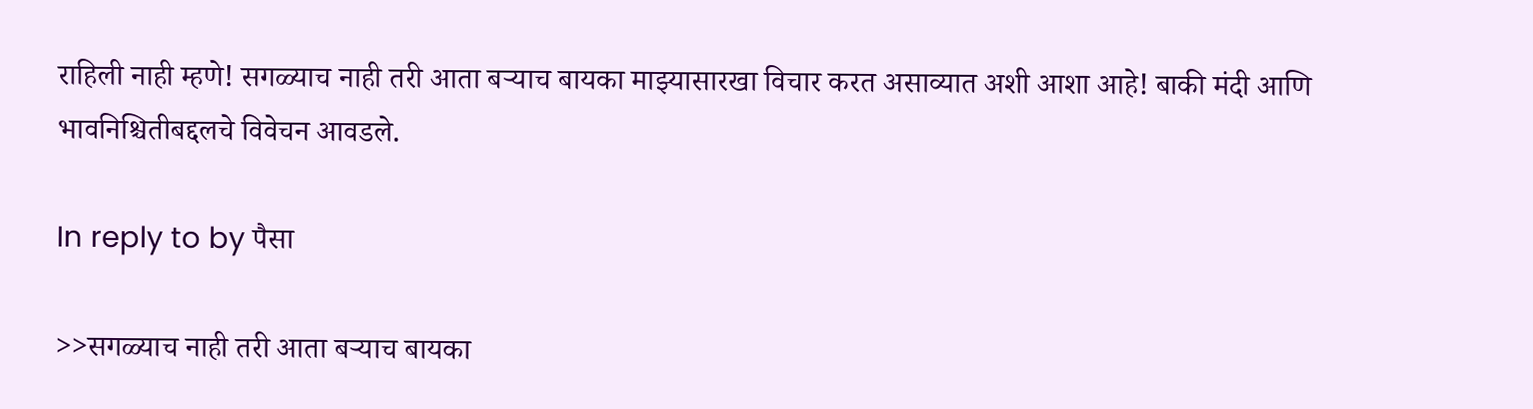राहिली नाही म्हणे! सगळ्याच नाही तरी आता बर्‍याच बायका माझ्यासारखा विचार करत असाव्यात अशी आशा आहे! बाकी मंदी आणि भावनिश्चितीबद्दलचे विवेचन आवडले.

In reply to by पैसा

>>सगळ्याच नाही तरी आता बर्‍याच बायका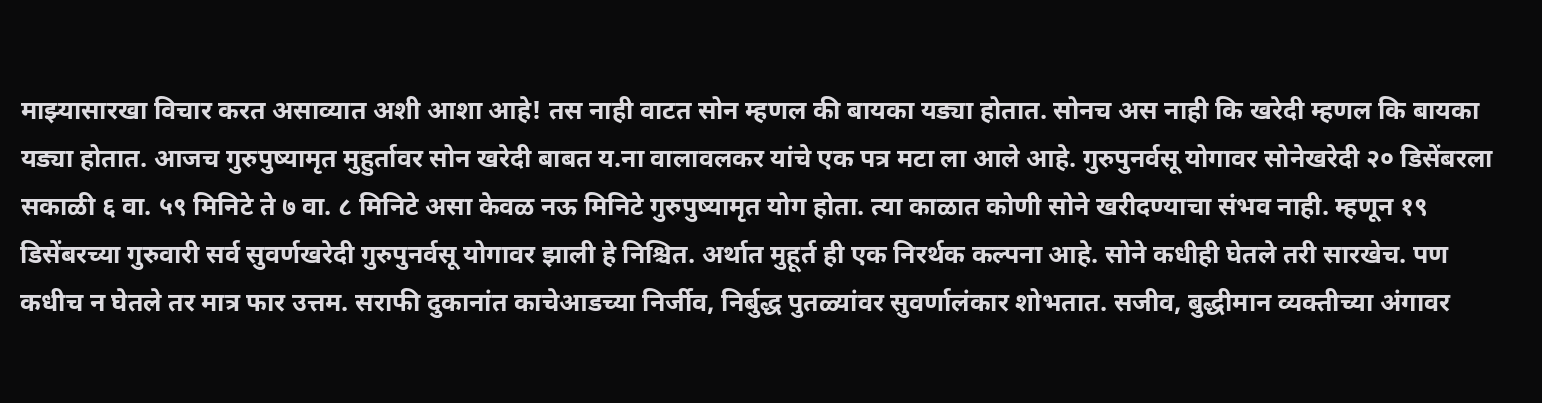माझ्यासारखा विचार करत असाव्यात अशी आशा आहे! तस नाही वाटत सोन म्हणल की बायका यड्या होतात. सोनच अस नाही कि खरेदी म्हणल कि बायका यड्या होतात. आजच गुरुपुष्यामृत मुहुर्तावर सोन खरेदी बाबत य.ना वालावलकर यांचे एक पत्र मटा ला आले आहे. गुरुपुनर्वसू योगावर सोनेखरेदी २० डिसेंबरला सकाळी ६ वा. ५९ मिनिटे ते ७ वा. ८ मिनिटे असा केवळ नऊ मिनिटे गुरुपुष्यामृत योग होता. त्या काळात कोणी सोने खरीदण्याचा संभव नाही. म्हणून १९ डिसेंबरच्या गुरुवारी सर्व सुवर्णखरेदी गुरुपुनर्वसू योगावर झाली हे निश्चित. अर्थात मुहूर्त ही एक निरर्थक कल्पना आहे. सोने कधीही घेतले तरी सारखेच. पण कधीच न घेतले तर मात्र फार उत्तम. सराफी दुकानांत काचेआडच्या निर्जीव, निर्बुद्ध पुतळ्यांवर सुवर्णालंकार शोभतात. सजीव, बुद्धीमान व्यक्तीच्या अंगावर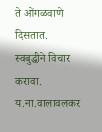ते ओंगळवाणे दिसतात. स्वबुद्धीने विचार करावा. य.ना.वालावलकर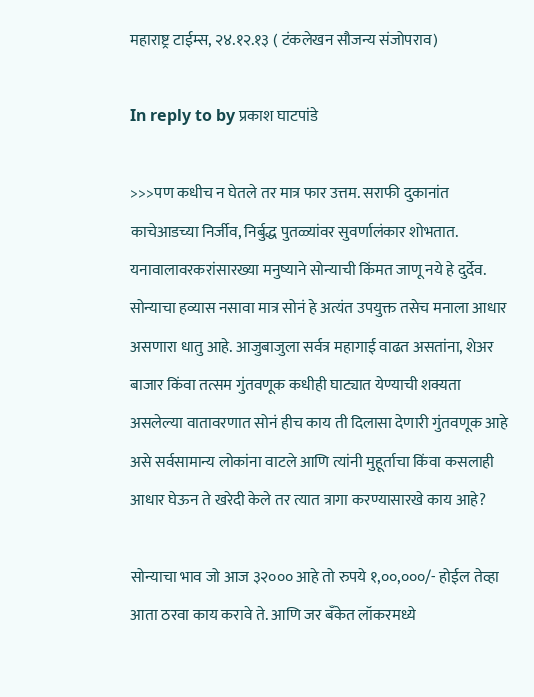महाराष्ट्र टाईम्स, २४.१२.१३ ( टंकलेखन सौजन्य संजोपराव)

In reply to by प्रकाश घाटपांडे

>>>पण कधीच न घेतले तर मात्र फार उत्तम. सराफी दुकानांत काचेआडच्या निर्जीव, निर्बुद्ध पुतळ्यांवर सुवर्णालंकार शोभतात. यनावालावरकरांसारख्या मनुष्याने सोन्याची किंमत जाणू नये हे दुर्देव. सोन्याचा हव्यास नसावा मात्र सोनं हे अत्यंत उपयुक्त तसेच मनाला आधार असणारा धातु आहे. आजुबाजुला सर्वत्र महागाई वाढत असतांना, शेअर बाजार किंवा तत्सम गुंतवणूक कधीही घाट्यात येण्याची शक्यता असलेल्या वातावरणात सोनं हीच काय ती दिलासा देणारी गुंतवणूक आहे असे सर्वसामान्य लोकांना वाटले आणि त्यांनी मुहूर्ताचा किंवा कसलाही आधार घेऊन ते खरेदी केले तर त्यात त्रागा करण्यासारखे काय आहे?

सोन्याचा भाव जो आज ३२००० आहे तो रुपये १,००,०००/- होईल तेव्हा आता ठरवा काय करावे ते. आणि जर बँकेत लॉकरमध्ये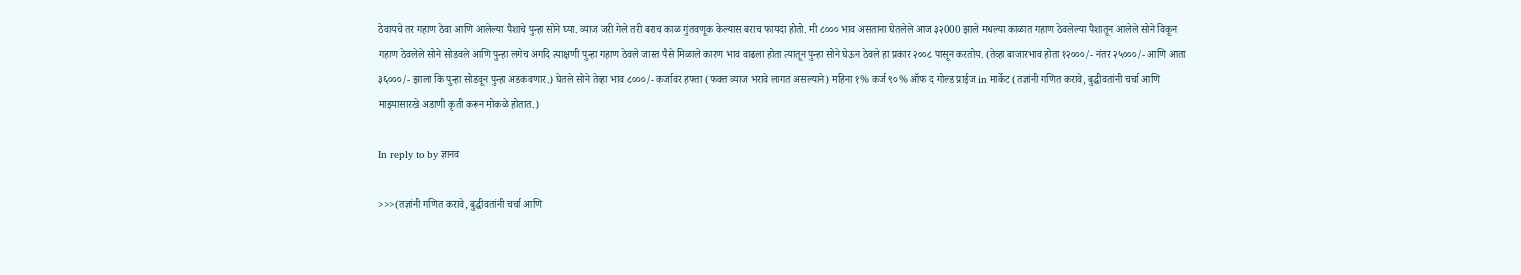ठेवायचे तर गहाण ठेवा आणि आलेल्या पैशाचे पुन्हा सोने घ्या. व्याज जरी गेले तरी बराच काळ गुंतवणूक केल्यास बराच फायदा होतो. मी ८००० भाव असताना घेतलेले आज ३२000 झाले मधल्या काळात गहाण ठेवलेल्या पैशातून आलेले सोने विकून गहाण ठेवलेले सोने सोडवले आणि पुन्हा लगेच अगदि त्याक्षणी पुन्हा गहाण ठेवले जास्त पैसे मिळाले कारण भाव वाढला होता त्यातून पुन्हा सोने घेऊन ठेवले हा प्रकार २००८ पासून करतोय. (तेव्हा बाजारभाव होता १२०००/- नंतर २५०००/- आणि आता ३६०००/- झाला कि पुन्हा सोडवून पुन्हा अडकवणार.) घेतले सोने तेव्हा भाव ८०००/- कर्जावर हफ्ता (फक्त व्याज भरावे लागत असल्याने) महिना १% कर्ज ९०% ऑफ द गोल्ड प्राईज in मार्केट (तज्ञांनी गणित करावे, बुद्धीवतांनी चर्चा आणि माझ्यासारखे अडाणी कृती करून मोकळे होतात.)

In reply to by ज्ञानव

>>>(तज्ञांनी गणित करावे, बुद्धीवतांनी चर्चा आणि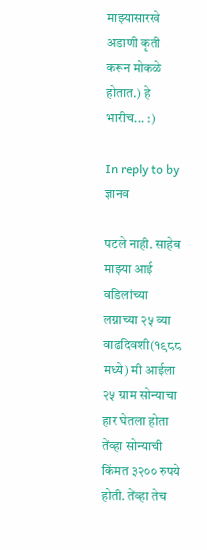माझ्यासारखे अडाणी कृती करून मोकळे होतात.) हे भारीच... :)

In reply to by ज्ञानव

पटले नाही. साहेब माझ्या आई वडिलांच्या लग्नाच्या २५ व्या वाढदिवशी(१९८८ मध्ये) मी आईला २५ ग्राम सोन्याचा हार घेतला होता तेंव्हा सोन्याची किंमत ३२०० रुपये होती. तेंव्हा तेच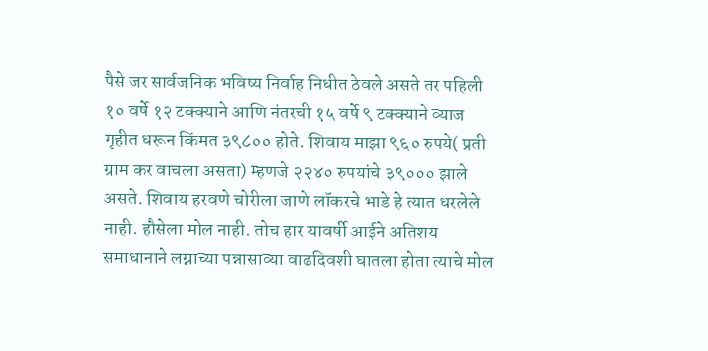पैसे जर सार्वजनिक भविष्य निर्वाह निधीत ठेवले असते तर पहिली १० वर्षे १२ टक्क्याने आणि नंतरची १५ वर्षे ९ टक्क्याने व्याज गृहीत धरून किंमत ३९८०० होते. शिवाय माझा ९६० रुपये( प्रती ग्राम कर वाचला असता) म्हणजे २२४० रुपयांचे ३९००० झाले असते. शिवाय हरवणे चोरीला जाणे लॉकरचे भाडे हे त्यात धरलेले नाही. हौसेला मोल नाही. तोच हार यावर्षी आईने अतिशय समाधानाने लग्नाच्या पन्नासाव्या वाढदिवशी घातला होता त्याचे मोल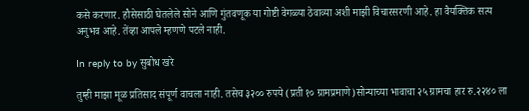कसे करणार. हौसेसाठी घेतलेले सोने आणि गुंतवणूक या गोष्टी वेगळ्या ठेवाव्या अशी माझी विचारसरणी आहे. हा वैयक्तिक सत्य अनुभव आहे. तेंव्हा आपले म्हणणे पटले नाही.

In reply to by सुबोध खरे

तुम्ही माझा मूळ प्रतिसाद संपूर्ण वाचला नाही. तसेच ३२०० रुपये (प्रती १० ग्रामप्रमाणे)सोन्याच्या भावाचा २५ ग्रामचा हार रु.२२४० ला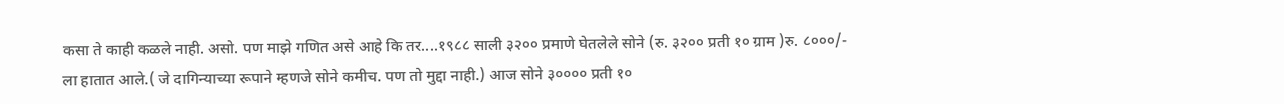कसा ते काही कळले नाही. असो. पण माझे गणित असे आहे कि तर....१९८८ साली ३२०० प्रमाणे घेतलेले सोने (रु. ३२०० प्रती १० ग्राम )रु. ८०००/- ला हातात आले.( जे दागिन्याच्या रूपाने म्हणजे सोने कमीच. पण तो मुद्दा नाही.) आज सोने ३०००० प्रती १०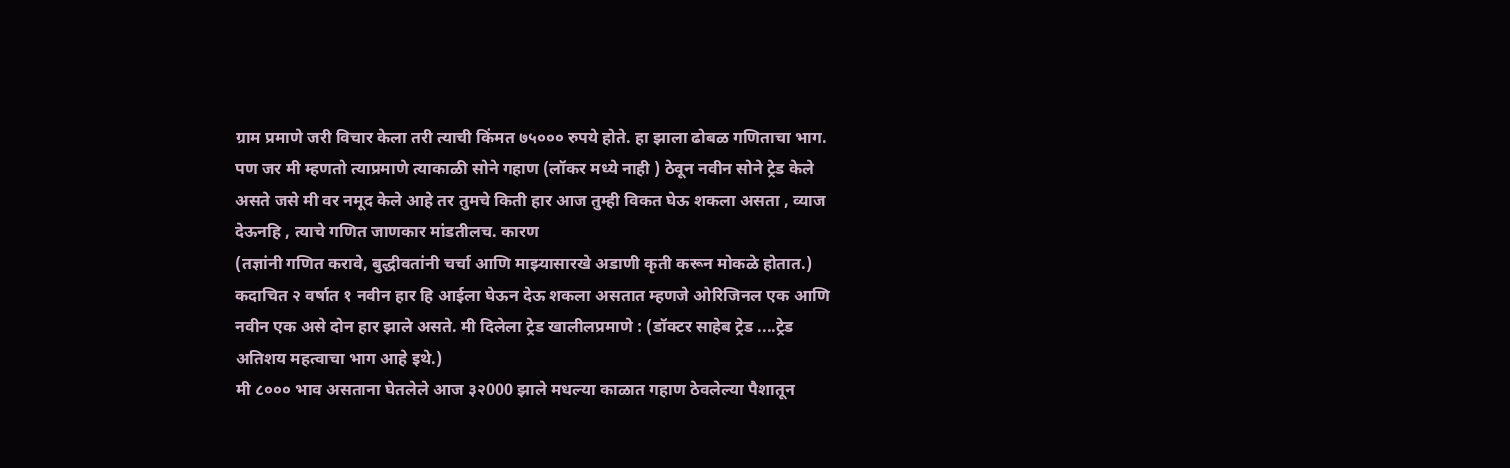ग्राम प्रमाणे जरी विचार केला तरी त्याची किंमत ७५००० रुपये होते. हा झाला ढोबळ गणिताचा भाग. पण जर मी म्हणतो त्याप्रमाणे त्याकाळी सोने गहाण (लॉकर मध्ये नाही ) ठेवून नवीन सोने ट्रेड केले असते जसे मी वर नमूद केले आहे तर तुमचे किती हार आज तुम्ही विकत घेऊ शकला असता , व्याज देऊनहि , त्याचे गणित जाणकार मांडतीलच. कारण
(तज्ञांनी गणित करावे, बुद्धीवतांनी चर्चा आणि माझ्यासारखे अडाणी कृती करून मोकळे होतात.)
कदाचित २ वर्षात १ नवीन हार हि आईला घेऊन देऊ शकला असतात म्हणजे ओरिजिनल एक आणि नवीन एक असे दोन हार झाले असते. मी दिलेला ट्रेड खालीलप्रमाणे : (डॉक्टर साहेब ट्रेड ....ट्रेड अतिशय महत्वाचा भाग आहे इथे.)
मी ८००० भाव असताना घेतलेले आज ३२000 झाले मधल्या काळात गहाण ठेवलेल्या पैशातून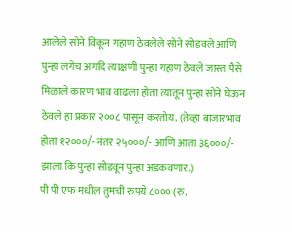आलेले सोने विकून गहाण ठेवलेले सोने सोडवले आणि पुन्हा लगेच अगदि त्याक्षणी पुन्हा गहाण ठेवले जास्त पैसे मिळाले कारण भाव वाढला होता त्यातून पुन्हा सोने घेऊन ठेवले हा प्रकार २००८ पासून करतोय. (तेव्हा बाजारभाव होता १२०००/- नंतर २५०००/- आणि आता ३६०००/- झाला कि पुन्हा सोडवून पुन्हा अडकवणार.)
पी पी एफ मधील तुमची रुपये ८००० (रु.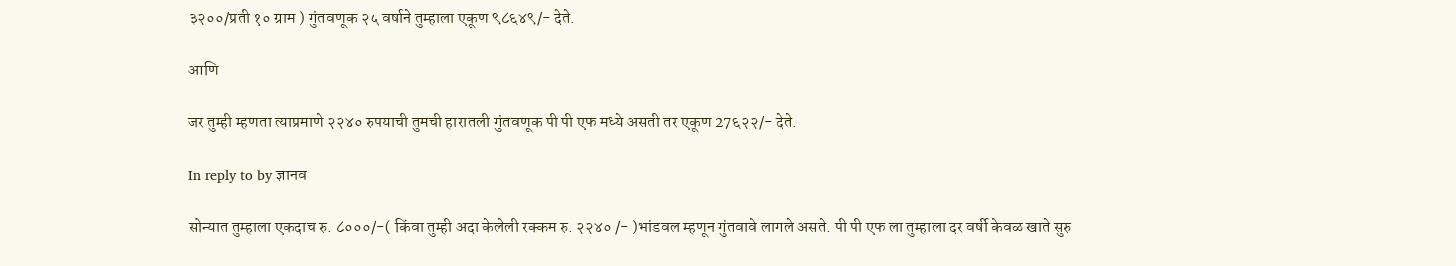३२००/प्रती १० ग्राम ) गुंतवणूक २५ वर्षाने तुम्हाला एकूण ९८६४९/- देते.

आणि

जर तुम्ही म्हणता त्याप्रमाणे २२४० रुपयाची तुमची हारातली गुंतवणूक पी पी एफ मध्ये असती तर एकूण 27६२२/- देते.

In reply to by ज्ञानव

सोन्यात तुम्हाला एकदाच रु. ८०००/-( किंवा तुम्ही अदा केलेली रक्कम रु. २२४० /- )भांडवल म्हणून गुंतवावे लागले असते. पी पी एफ ला तुम्हाला दर वर्षी केवळ खाते सुरु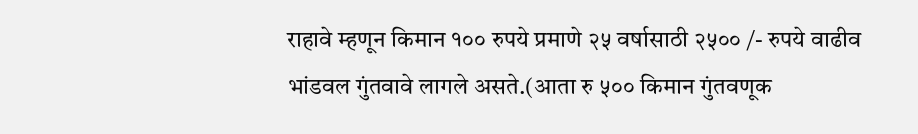राहावे म्हणून किमान १०० रुपये प्रमाणे २५ वर्षासाठी २५०० /- रुपये वाढीव भांडवल गुंतवावे लागले असते.(आता रु ५०० किमान गुंतवणूक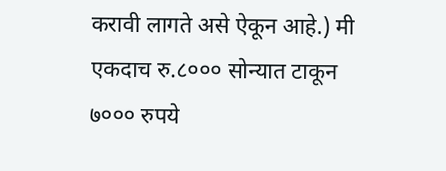करावी लागते असे ऐकून आहे.) मी एकदाच रु.८००० सोन्यात टाकून ७००० रुपये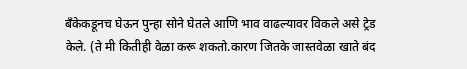बँकेकडूनच घेऊन पुन्हा सोने घेतले आणि भाव वाढल्यावर विकले असे ट्रेड केले. (ते मी कितीही वेळा करू शकतो.कारण जितके जास्तवेळा खाते बंद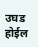उघड होईल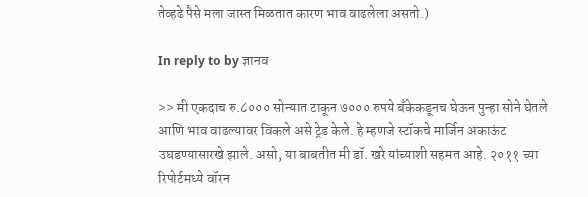तेव्हढे पैसे मला जास्त मिळतात कारण भाव वाढलेला असतो.)

In reply to by ज्ञानव

>> मी एकदाच रु.८००० सोन्यात टाकून ७००० रुपये बँकेकडूनच घेऊन पुन्हा सोने घेतले आणि भाव वाढल्यावर विकले असे ट्रेड केले. हे म्हणजे स्टॉकचे मार्जिन अकाऊंट उघडण्यासारखे झाले. असो, या बाबतीत मी डॉ. खरे यांच्याशी सहमत आहे. २०११ च्या रिपोर्टमध्ये वॉरन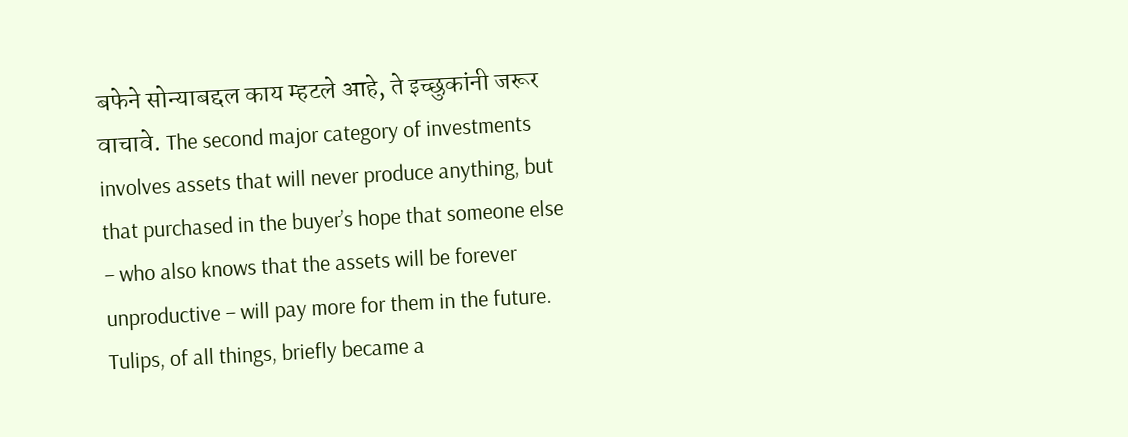बफेने सोन्याबद्दल काय म्हटले आहे, ते इच्छुकांनी जरूर वाचावे. The second major category of investments involves assets that will never produce anything, but that purchased in the buyer’s hope that someone else – who also knows that the assets will be forever unproductive – will pay more for them in the future. Tulips, of all things, briefly became a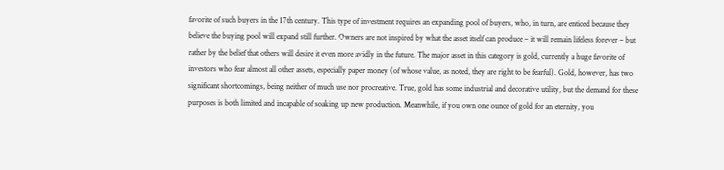favorite of such buyers in the 17th century. This type of investment requires an expanding pool of buyers, who, in turn, are enticed because they believe the buying pool will expand still further. Owners are not inspired by what the asset itself can produce – it will remain lifeless forever – but rather by the belief that others will desire it even more avidly in the future. The major asset in this category is gold, currently a huge favorite of investors who fear almost all other assets, especially paper money (of whose value, as noted, they are right to be fearful). Gold, however, has two significant shortcomings, being neither of much use nor procreative. True, gold has some industrial and decorative utility, but the demand for these purposes is both limited and incapable of soaking up new production. Meanwhile, if you own one ounce of gold for an eternity, you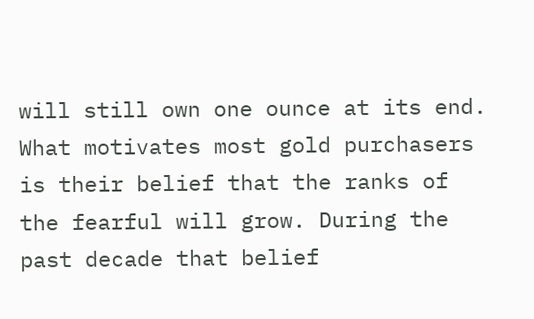will still own one ounce at its end. What motivates most gold purchasers is their belief that the ranks of the fearful will grow. During the past decade that belief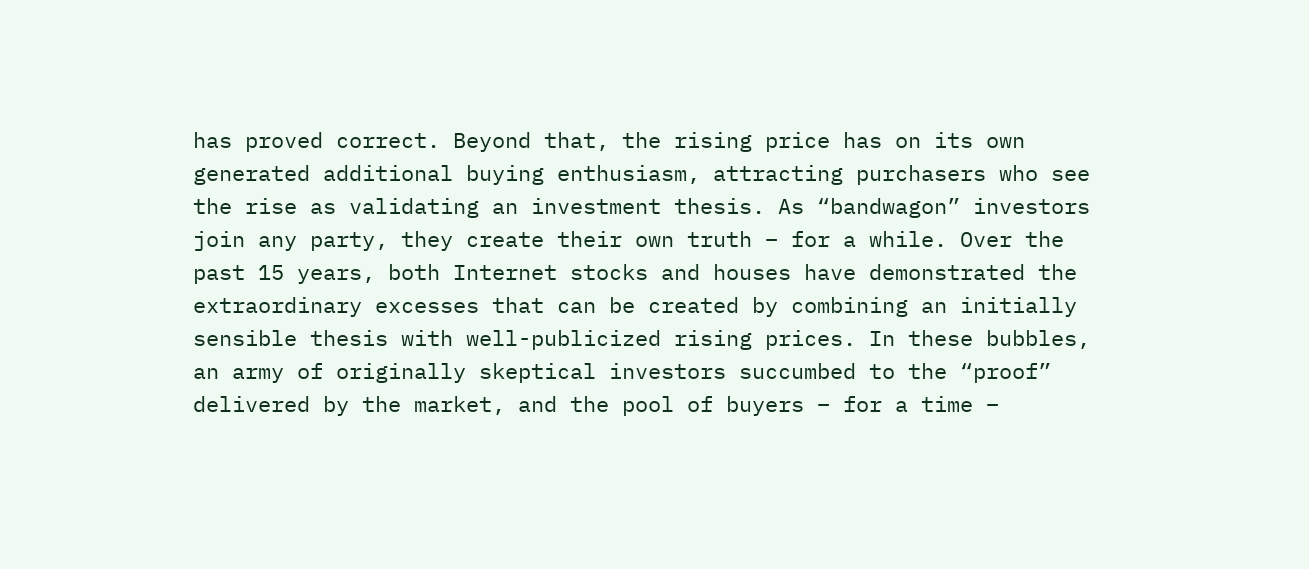has proved correct. Beyond that, the rising price has on its own generated additional buying enthusiasm, attracting purchasers who see the rise as validating an investment thesis. As “bandwagon” investors join any party, they create their own truth – for a while. Over the past 15 years, both Internet stocks and houses have demonstrated the extraordinary excesses that can be created by combining an initially sensible thesis with well-publicized rising prices. In these bubbles, an army of originally skeptical investors succumbed to the “proof” delivered by the market, and the pool of buyers – for a time –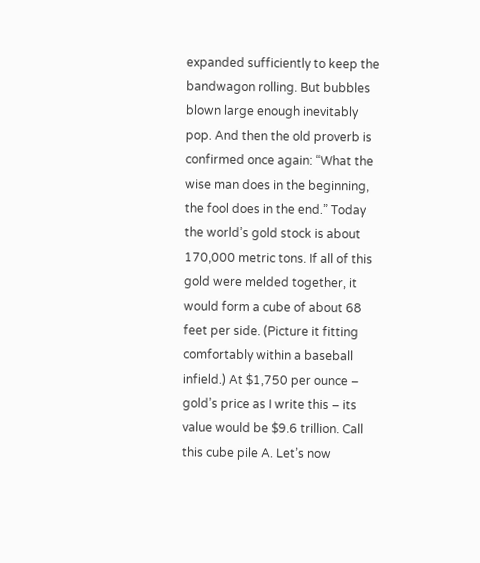expanded sufficiently to keep the bandwagon rolling. But bubbles blown large enough inevitably pop. And then the old proverb is confirmed once again: “What the wise man does in the beginning, the fool does in the end.” Today the world’s gold stock is about 170,000 metric tons. If all of this gold were melded together, it would form a cube of about 68 feet per side. (Picture it fitting comfortably within a baseball infield.) At $1,750 per ounce – gold’s price as I write this – its value would be $9.6 trillion. Call this cube pile A. Let’s now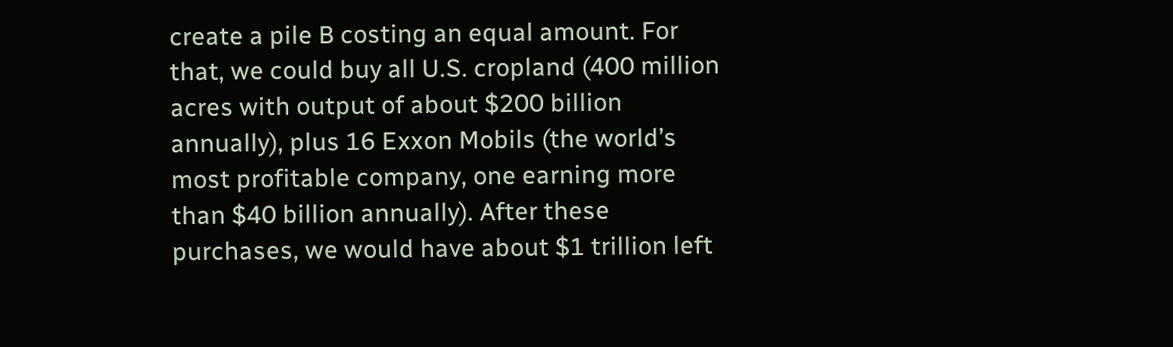create a pile B costing an equal amount. For that, we could buy all U.S. cropland (400 million acres with output of about $200 billion annually), plus 16 Exxon Mobils (the world’s most profitable company, one earning more than $40 billion annually). After these purchases, we would have about $1 trillion left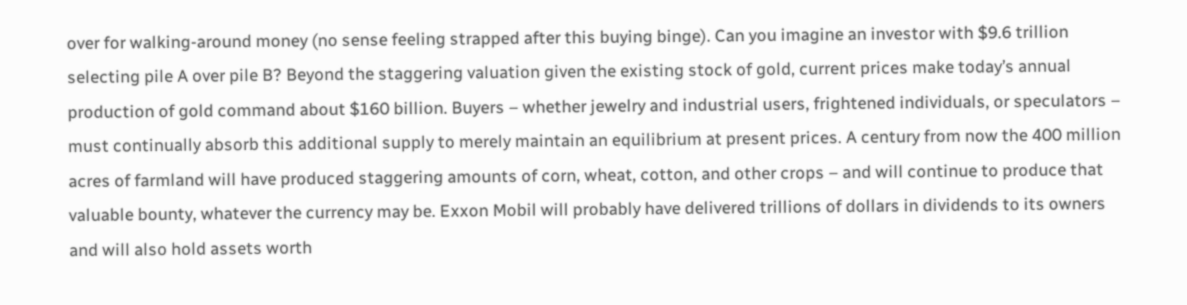over for walking-around money (no sense feeling strapped after this buying binge). Can you imagine an investor with $9.6 trillion selecting pile A over pile B? Beyond the staggering valuation given the existing stock of gold, current prices make today’s annual production of gold command about $160 billion. Buyers – whether jewelry and industrial users, frightened individuals, or speculators – must continually absorb this additional supply to merely maintain an equilibrium at present prices. A century from now the 400 million acres of farmland will have produced staggering amounts of corn, wheat, cotton, and other crops – and will continue to produce that valuable bounty, whatever the currency may be. Exxon Mobil will probably have delivered trillions of dollars in dividends to its owners and will also hold assets worth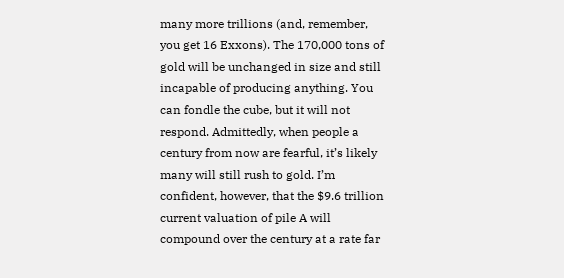many more trillions (and, remember, you get 16 Exxons). The 170,000 tons of gold will be unchanged in size and still incapable of producing anything. You can fondle the cube, but it will not respond. Admittedly, when people a century from now are fearful, it’s likely many will still rush to gold. I’m confident, however, that the $9.6 trillion current valuation of pile A will compound over the century at a rate far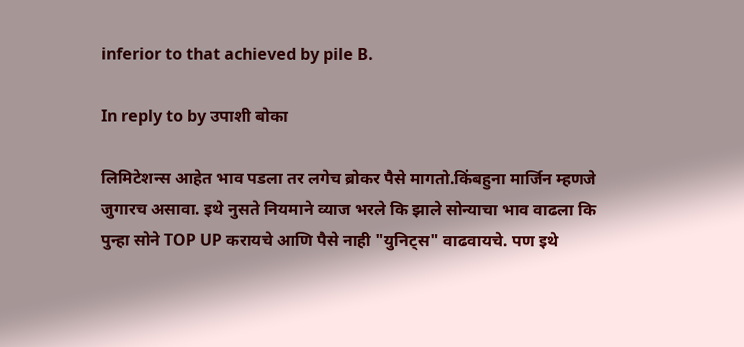inferior to that achieved by pile B.

In reply to by उपाशी बोका

लिमिटेशन्स आहेत भाव पडला तर लगेच ब्रोकर पैसे मागतो.किंबहुना मार्जिन म्हणजे जुगारच असावा. इथे नुसते नियमाने व्याज भरले कि झाले सोन्याचा भाव वाढला कि पुन्हा सोने TOP UP करायचे आणि पैसे नाही "युनिट्स" वाढवायचे. पण इथे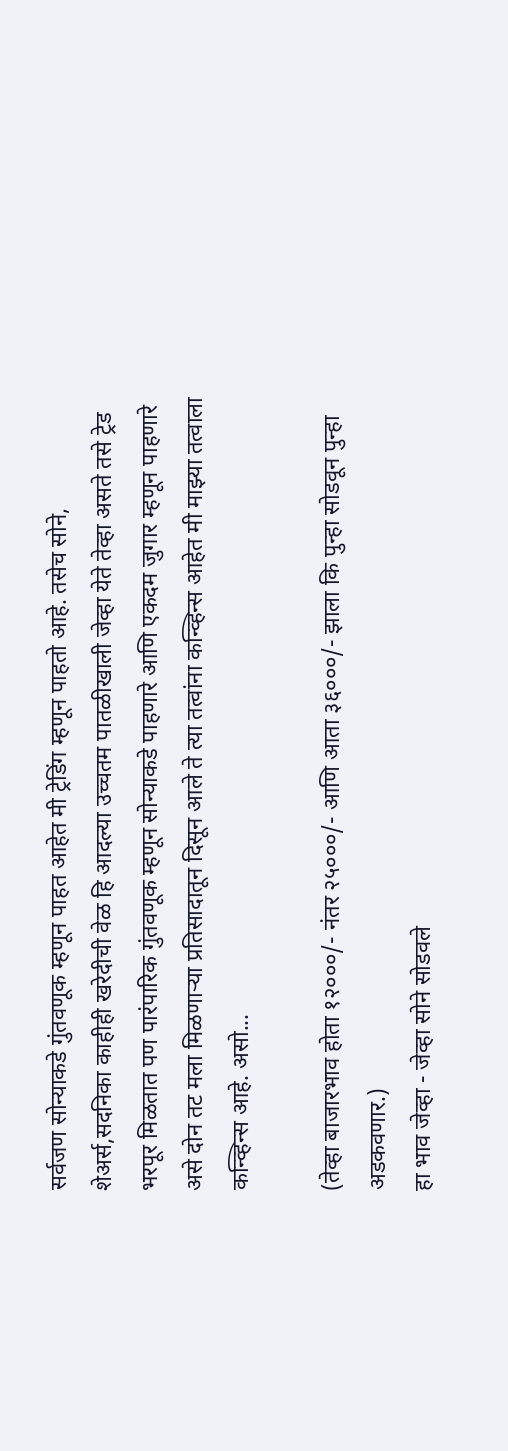सर्वजण सोन्याकडे गुंतवणूक म्हणून पाहत आहेत मी ट्रेडिंग म्हणून पाहतो आहे. तसेच सोने, शेअर्स,सदनिका काहीही खरेदीची वेळ हि आदल्या उच्चतम पातळीखाली जेव्हा येते तेव्हा असते तसे ट्रेड भरपूर मिळतात पण पारंपारिक गुंतवणूक म्हणून सोन्याकडे पाहणारे आणि एकदम जुगार म्हणून पाहणारे असे दोन तट मला मिळणाऱ्या प्रतिसादातून दिसून आले ते त्या तत्वांना कन्व्हिन्स आहेत मी माझ्या तत्वाला कन्व्हिन्स आहे. असो...

(तेव्हा बाजारभाव होता १२०००/- नंतर २५०००/- आणि आता ३६०००/- झाला कि पुन्हा सोडवून पुन्हा अडकवणार.)
हा भाव जेव्हा - जेव्हा सोने सोडवले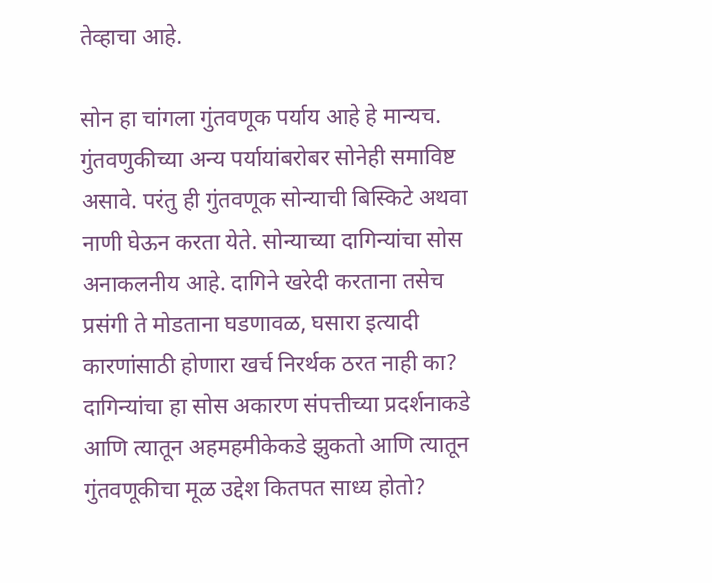तेव्हाचा आहे.

सोन हा चांगला गुंतवणूक पर्याय आहे हे मान्यच. गुंतवणुकीच्या अन्य पर्यायांबरोबर सोनेही समाविष्ट असावे. परंतु ही गुंतवणूक सोन्याची बिस्किटे अथवा नाणी घेऊन करता येते. सोन्याच्या दागिन्यांचा सोस अनाकलनीय आहे. दागिने खरेदी करताना तसेच प्रसंगी ते मोडताना घडणावळ, घसारा इत्यादी कारणांसाठी होणारा खर्च निरर्थक ठरत नाही का? दागिन्यांचा हा सोस अकारण संपत्तीच्या प्रदर्शनाकडे आणि त्यातून अहमहमीकेकडे झुकतो आणि त्यातून गुंतवणूकीचा मूळ उद्देश कितपत साध्य होतो?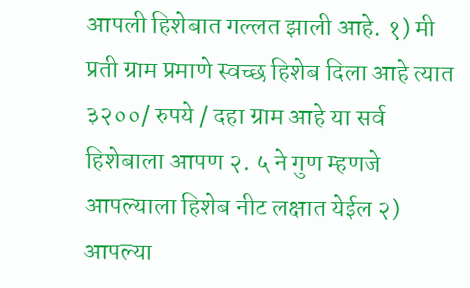आपली हिशेबात गल्लत झाली आहे. १) मी प्रती ग्राम प्रमाणे स्वच्छ हिशेब दिला आहे त्यात ३२००/ रुपये / दहा ग्राम आहे या सर्व हिशेबाला आपण २. ५ ने गुण म्हणजे आपल्याला हिशेब नीट लक्षात येईल २) आपल्या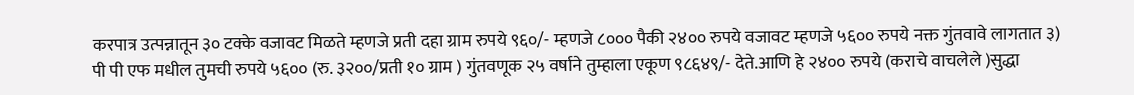करपात्र उत्पन्नातून ३० टक्के वजावट मिळते म्हणजे प्रती दहा ग्राम रुपये ९६०/- म्हणजे ८००० पैकी २४०० रुपये वजावट म्हणजे ५६०० रुपये नक्त गुंतवावे लागतात ३) पी पी एफ मधील तुमची रुपये ५६०० (रु. ३२००/प्रती १० ग्राम ) गुंतवणूक २५ वर्षाने तुम्हाला एकूण ९८६४९/- देते.आणि हे २४०० रुपये (कराचे वाचलेले )सुद्धा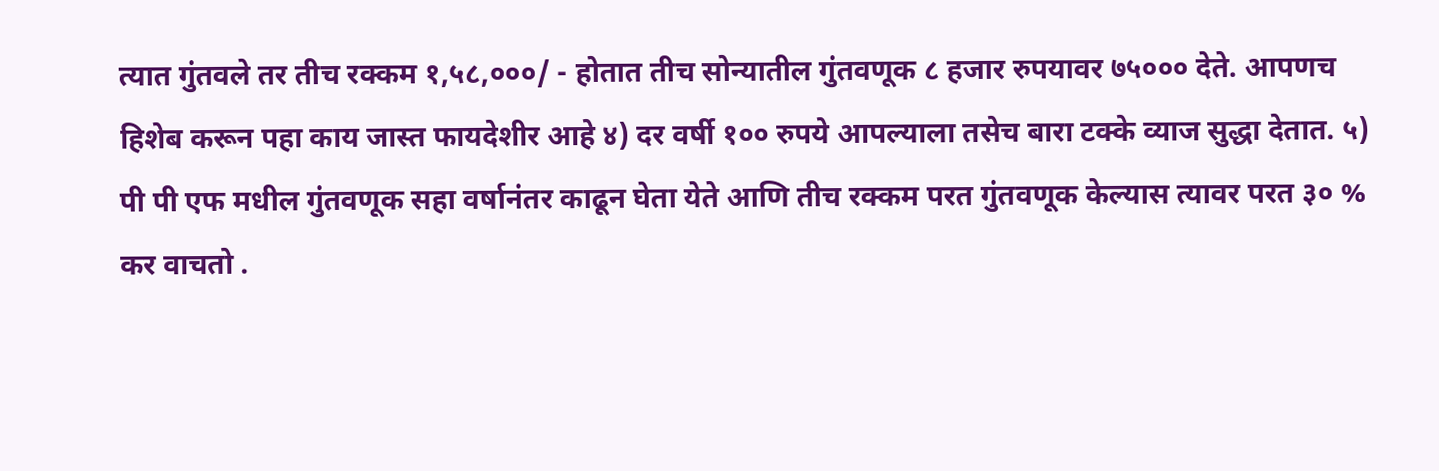त्यात गुंतवले तर तीच रक्कम १,५८,०००/ - होतात तीच सोन्यातील गुंतवणूक ८ हजार रुपयावर ७५००० देते. आपणच हिशेब करून पहा काय जास्त फायदेशीर आहे ४) दर वर्षी १०० रुपये आपल्याला तसेच बारा टक्के व्याज सुद्धा देतात. ५) पी पी एफ मधील गुंतवणूक सहा वर्षानंतर काढून घेता येते आणि तीच रक्कम परत गुंतवणूक केल्यास त्यावर परत ३० % कर वाचतो .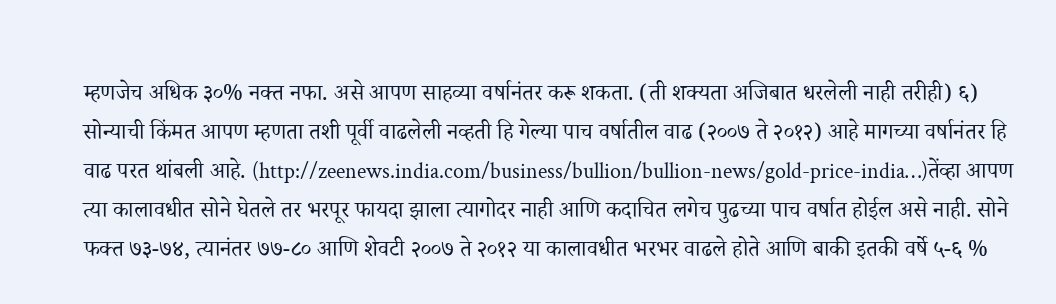म्हणजेच अधिक ३०% नक्त नफा. असे आपण साहव्या वर्षानंतर करू शकता. (ती शक्यता अजिबात धरलेली नाही तरीही) ६) सोन्याची किंमत आपण म्हणता तशी पूर्वी वाढलेली नव्हती हि गेल्या पाच वर्षातील वाढ (२००७ ते २०१२) आहे मागच्या वर्षानंतर हि वाढ परत थांबली आहे. (http://zeenews.india.com/business/bullion/bullion-news/gold-price-india…)तेंव्हा आपण त्या कालावधीत सोने घेतले तर भरपूर फायदा झाला त्यागोदर नाही आणि कदाचित लगेच पुढच्या पाच वर्षात होईल असे नाही. सोने फक्त ७३-७४, त्यानंतर ७७-८० आणि शेवटी २००७ ते २०१२ या कालावधीत भरभर वाढले होते आणि बाकी इतकी वर्षे ५-६ %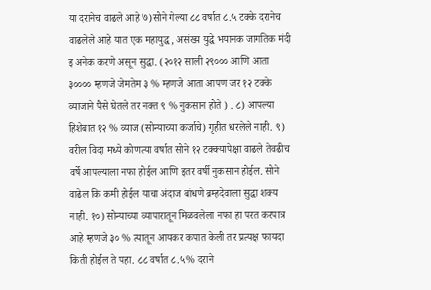या दरानेच वाढले आहे ७)सोने गेल्या ८८ वर्षात ८.५ टक्के दरानेच वाढलेले आहे यात एक महायुद्ध, असंख्य युद्धे भयानक जागतिक मंदी इ अनेक करणे असून सुद्धा. (२०१२ साली २९००० आणि आता ३०००० म्हणजे जेमतेम ३ % म्हणजे आता आपण जर १२ टक्के व्याजाने पैसे घेतले तर नक्त ९ % नुकसान होते ) . ८) आपल्या हिशेबात १२ % व्याज (सोन्याच्या कर्जाचे) गृहीत धरलेले नाही. ९) वरील विदा मध्ये कोणत्या वर्षात सोने १२ टक्क्यापेक्षा वाढले तेवढीच वर्षे आपल्याला नफा होईल आणि इतर वर्षी नुकसान होईल. सोने वाढेल कि कमी होईल याचा अंदाज बांधणे ब्रम्हदेवाला सुद्धा शक्य नाही. १०) सोन्याच्या व्यापारातून मिळवलेला नफा हा परत करपात्र आहे म्हणजे ३० % त्यातून आयकर कपात केली तर प्रत्यक्ष फायदा किती होईल ते पहा. ८८ वर्षात ८.५% दराने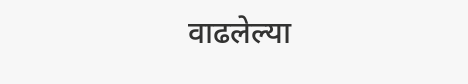वाढलेल्या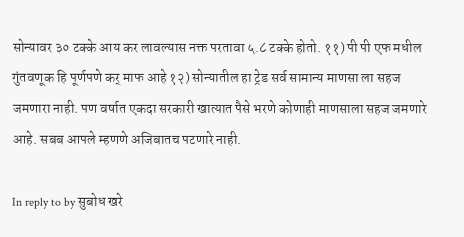सोन्यावर ३० टक्के आय कर लावल्यास नक्त परतावा ५.८ टक्के होतो. ११) पी पी एफ मधील गुंतवणूक हि पूर्णपणे कर् माफ आहे १२) सोन्यातील हा ट्रेड सर्व सामान्य माणसा ला सहज जमणारा नाही. पण वर्षात एकदा सरकारी खात्यात पैसे भरणे कोणाही माणसाला सहज जमणारे आहे. सबब आपले म्हणणे अजिबातच पटणारे नाही.

In reply to by सुबोध खरे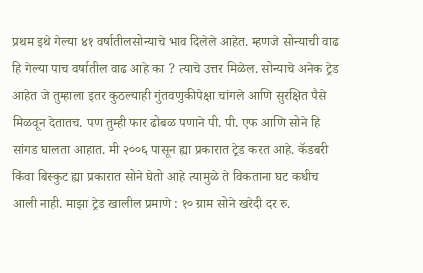प्रथम इथे गेल्या ४१ वर्षातीलसोन्याचे भाव दिलेले आहेत. म्हणजे सोन्याची वाढ हि गेल्या पाच वर्षातील वाढ आहे का ? त्याचे उत्तर मिळेल. सोन्याचे अनेक ट्रेड आहेत जे तुम्हाला इतर कुठल्याही गुंतवणुकीपेक्षा चांगले आणि सुरक्षित पैसे मिळवून देतातच. पण तुम्ही फार ढोबळ पणाने पी. पी. एफ आणि सोने हि सांगड घालता आहात. मी २००६ पासून ह्या प्रकारात ट्रेड करत आहे. कॅडबरी किंवा बिस्कुट ह्या प्रकारात सोने घेतो आहे त्यामुळे ते विकताना घट कधीच आली नाही. माझा ट्रेड खालील प्रमाणे : १० ग्राम सोने खरेदी दर रु.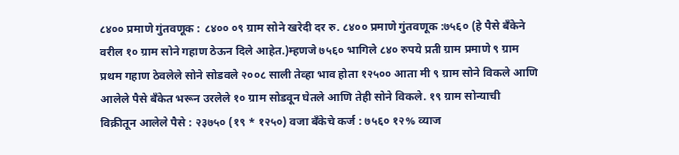८४०० प्रमाणे गुंतवणूक : ८४०० ०९ ग्राम सोने खरेदी दर रु. ८४०० प्रमाणे गुंतवणूक :७५६० (हे पैसे बँकेने वरील १० ग्राम सोने गहाण ठेऊन दिले आहेत.)म्हणजे ७५६० भागिले ८४० रुपये प्रती ग्राम प्रमाणे ९ ग्राम प्रथम गहाण ठेवलेले सोने सोडवले २००८ साली तेव्हा भाव होता १२५०० आता मी ९ ग्राम सोने विकले आणि आलेले पैसे बँकेत भरून उरलेले १० ग्राम सोडवून घेतले आणि तेही सोने विकले. १९ ग्राम सोन्याची विक्रीतून आलेले पैसे : २३७५० (१९ * १२५०) वजा बँकेचे कर्ज : ७५६० १२% व्याज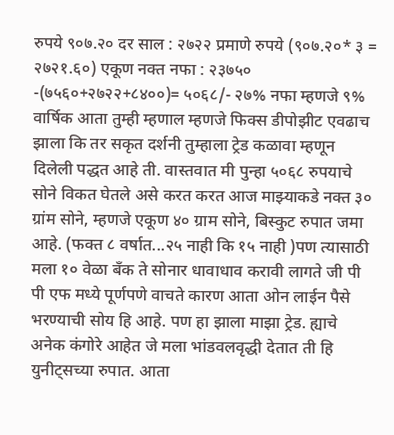रुपये ९०७.२० दर साल : २७२२ प्रमाणे रुपये (९०७.२०* ३ = २७२१.६०) एकूण नक्त नफा : २३७५० -(७५६०+२७२२+८४००)= ५०६८/- २७% नफा म्हणजे ९% वार्षिक आता तुम्ही म्हणाल म्हणजे फिक्स डीपोझीट एवढाच झाला कि तर सकृत दर्शनी तुम्हाला ट्रेड कळावा म्हणून दिलेली पद्धत आहे ती. वास्तवात मी पुन्हा ५०६८ रुपयाचे सोने विकत घेतले असे करत करत आज माझ्याकडे नक्त ३० ग्रांम सोने, म्हणजे एकूण ४० ग्राम सोने, बिस्कुट रुपात जमा आहे. (फक्त ८ वर्षात...२५ नाही कि १५ नाही )पण त्यासाठी मला १० वेळा बँक ते सोनार धावाधाव करावी लागते जी पी पी एफ मध्ये पूर्णपणे वाचते कारण आता ओन लाईन पैसे भरण्याची सोय हि आहे. पण हा झाला माझा ट्रेड. ह्याचे अनेक कंगोरे आहेत जे मला भांडवलवृद्धी देतात ती हि युनीट्सच्या रुपात. आता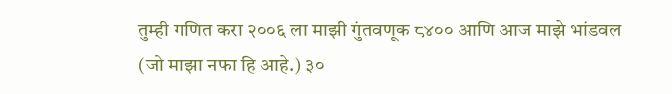तुम्ही गणित करा २००६ ला माझी गुंतवणूक ८४०० आणि आज माझे भांडवल (जो माझा नफा हि आहे.) ३०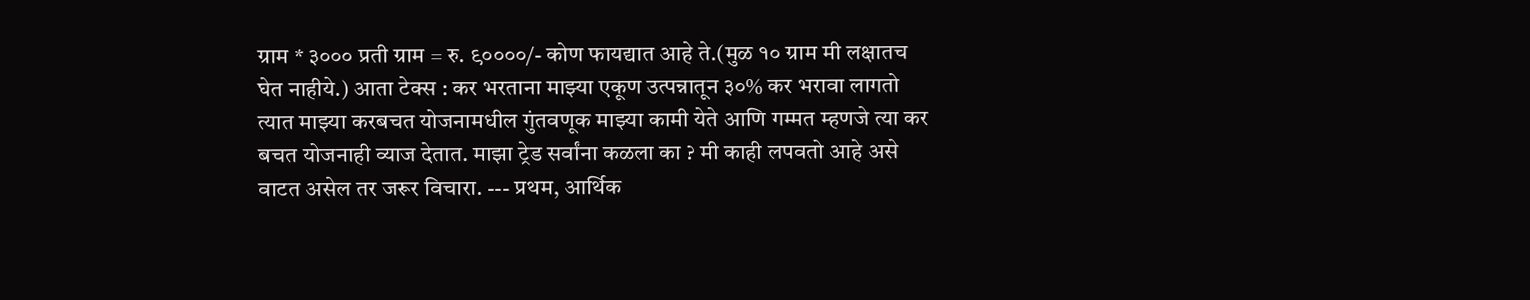ग्राम * ३००० प्रती ग्राम = रु. ९००००/- कोण फायद्यात आहे ते.(मुळ १० ग्राम मी लक्षातच घेत नाहीये.) आता टेक्स : कर भरताना माझ्या एकूण उत्पन्नातून ३०% कर भरावा लागतो त्यात माझ्या करबचत योजनामधील गुंतवणूक माझ्या कामी येते आणि गम्मत म्हणजे त्या कर बचत योजनाही व्याज देतात. माझा ट्रेड सर्वांना कळला का ? मी काही लपवतो आहे असे वाटत असेल तर जरूर विचारा. --- प्रथम, आर्थिक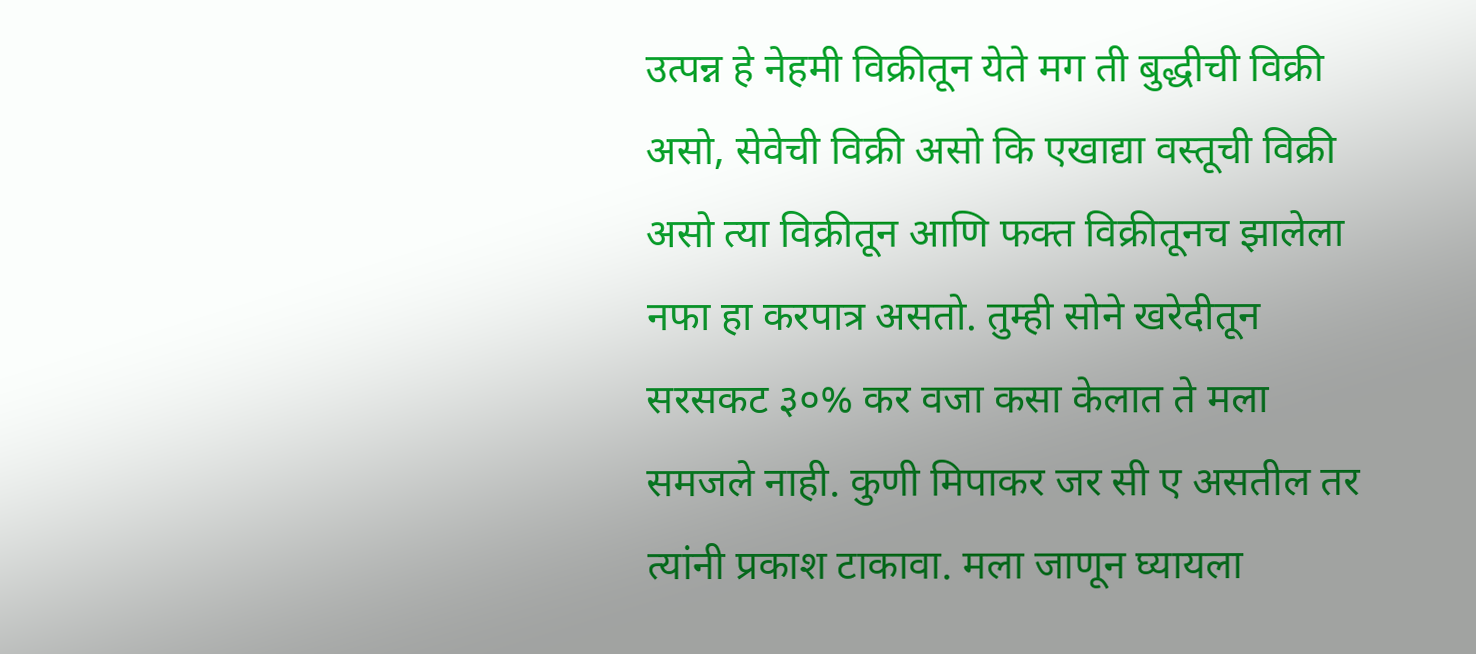उत्पन्न हे नेहमी विक्रीतून येते मग ती बुद्धीची विक्री असो, सेवेची विक्री असो कि एखाद्या वस्तूची विक्री असो त्या विक्रीतून आणि फक्त विक्रीतूनच झालेला नफा हा करपात्र असतो. तुम्ही सोने खरेदीतून सरसकट ३०% कर वजा कसा केलात ते मला समजले नाही. कुणी मिपाकर जर सी ए असतील तर त्यांनी प्रकाश टाकावा. मला जाणून घ्यायला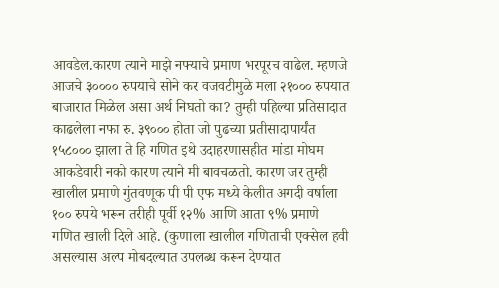आवडेल.कारण त्याने माझे नफ्याचे प्रमाण भरपूरच वाढेल. म्हणजे आजचे ३०००० रुपयाचे सोने कर वजवटीमुळे मला २१००० रुपयात बाजारात मिळेल असा अर्थ निघतो का? तुम्ही पहिल्या प्रतिसादात काढलेला नफा रु. ३९००० होता जो पुढच्या प्रतीसादापार्यंत १५८००० झाला ते हि गणित इथे उदाहरणासहीत मांडा मोघम आकडेवारी नको कारण त्याने मी बावचळतो. कारण जर तुम्ही खालील प्रमाणे गुंतवणूक पी पी एफ मध्ये केलीत अगदी वर्षाला १०० रुपये भरून तरीही पूर्वी १२% आणि आता ९% प्रमाणे गणित खाली दिले आहे. (कुणाला खालील गणिताची एक्सेल हवी असल्यास अल्प मोबदल्यात उपलब्ध करून देण्यात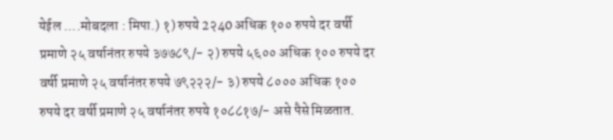येईल ....मोबदला : मिपा.) १) रुपये 2२40 अधिक १०० रुपये दर वर्षी प्रमाणे २५ वर्षानंतर रुपये ३७७८९/- २) रुपये ५६०० अधिक १०० रुपये दर वर्षी प्रमाणे २५ वर्षानंतर रुपये ७९२२२/- ३) रुपये ८००० अधिक १०० रुपये दर वर्षी प्रमाणे २५ वर्षानंतर रुपये १०८८१७/- असे पैसे मिळतात.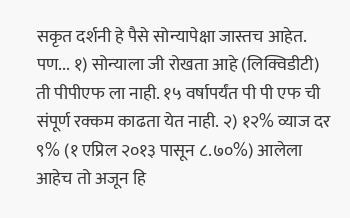सकृत दर्शनी हे पैसे सोन्यापेक्षा जास्तच आहेत. पण... १) सोन्याला जी रोखता आहे (लिक्विडीटी) ती पीपीएफ ला नाही. १५ वर्षापर्यंत पी पी एफ ची संपूर्ण रक्कम काढता येत नाही. २) १२% व्याज दर ९% (१ एप्रिल २०१३ पासून ८.७०%) आलेला आहेच तो अजून हि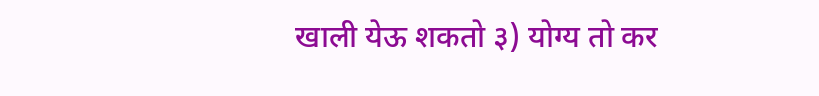खाली येऊ शकतो ३) योग्य तो कर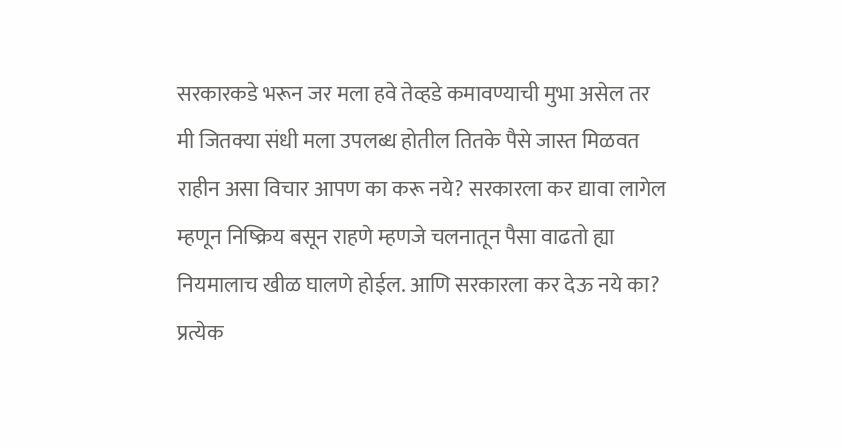सरकारकडे भरून जर मला हवे तेव्हडे कमावण्याची मुभा असेल तर मी जितक्या संधी मला उपलब्ध होतील तितके पैसे जास्त मिळवत राहीन असा विचार आपण का करू नये? सरकारला कर द्यावा लागेल म्हणून निष्क्रिय बसून राहणे म्हणजे चलनातून पैसा वाढतो ह्या नियमालाच खीळ घालणे होईल. आणि सरकारला कर देऊ नये का? प्रत्येक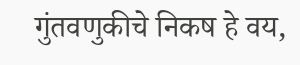गुंतवणुकीचे निकष हे वय,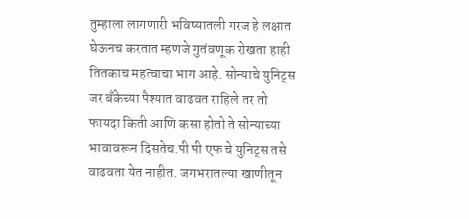तुम्हाला लागणारी भविष्यातली गरज हे लक्षात घेऊनच करतात म्हणजे गुतंवणूक रोखता हाही तितकाच महत्वाचा भाग आहे. सोन्याचे युनिट्स जर बँकेच्या पैश्यात वाढवत राहिले तर तो फायदा किती आणि कसा होतो ते सोन्याच्या भावावरून दिसतेच.पी पी एफ चे युनिट्स तसे वाढवता येत नाहीत. जगभरातल्या खाणीतून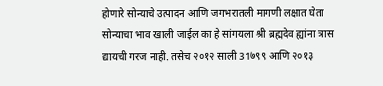होणारे सोन्याचे उत्पादन आणि जगभरातली मागणी लक्षात घेता सोन्याचा भाव खाली जाईल का हे सांगयला श्री ब्रह्मदेव ह्यांना त्रास द्यायची गरज नाही. तसेच २०१२ साली 31७९९ आणि २०१३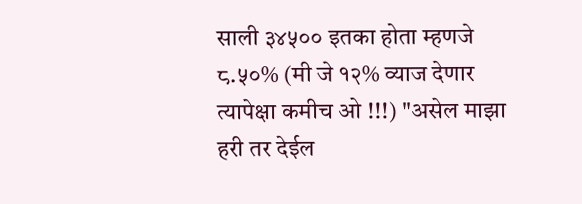साली ३४५०० इतका होता म्हणजे ८.५०% (मी जे १२% व्याज देणार त्यापेक्षा कमीच ओ !!!) "असेल माझा हरी तर देईल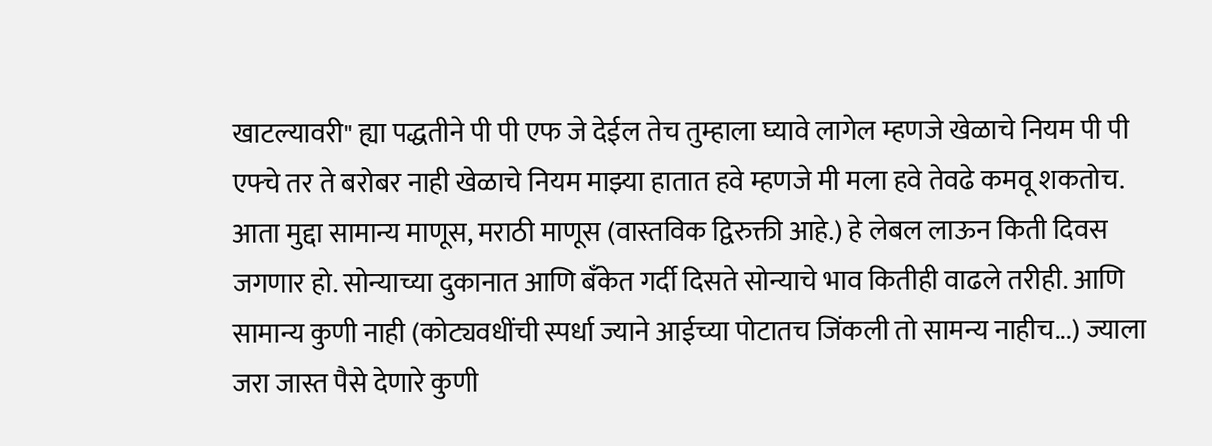खाटल्यावरी" ह्या पद्धतीने पी पी एफ जे देईल तेच तुम्हाला घ्यावे लागेल म्हणजे खेळाचे नियम पी पी एफ्चे तर ते बरोबर नाही खेळाचे नियम माझ्या हातात हवे म्हणजे मी मला हवे तेवढे कमवू शकतोच. आता मुद्दा सामान्य माणूस, मराठी माणूस (वास्तविक द्विरुक्ती आहे.) हे लेबल लाऊन किती दिवस जगणार हो. सोन्याच्या दुकानात आणि बँकेत गर्दी दिसते सोन्याचे भाव कितीही वाढले तरीही. आणि सामान्य कुणी नाही (कोट्यवधींची स्पर्धा ज्याने आईच्या पोटातच जिंकली तो सामन्य नाहीच...) ज्याला जरा जास्त पैसे देणारे कुणी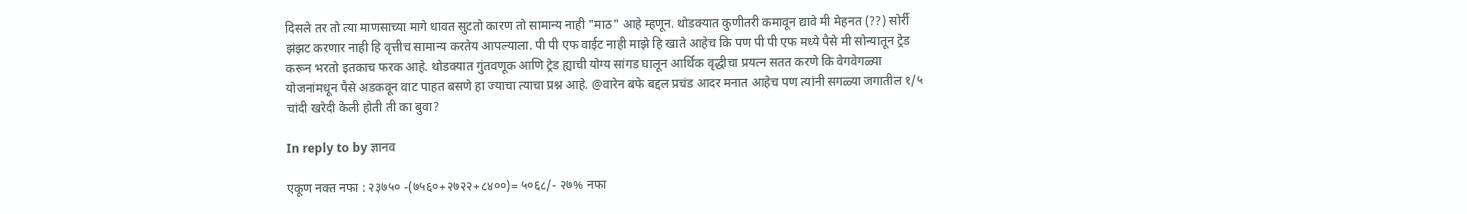दिसले तर तो त्या माणसाच्या मागे धावत सुटतो कारण तो सामान्य नाही "माठ" आहे म्हणून. थोडक्यात कुणीतरी कमावून द्यावे मी मेहनत (??) सोर्री झंझट करणार नाही हि वृत्तीच सामान्य करतेय आपल्याला. पी पी एफ वाईट नाही माझे हि खाते आहेच कि पण पी पी एफ मध्ये पैसे मी सोन्यातून ट्रेड करून भरतो इतकाच फरक आहे. थोडक्यात गुंतवणूक आणि ट्रेड ह्याची योग्य सांगड घालून आर्थिक वृद्धीचा प्रयत्न सतत करणे कि वेगवेगळ्या योजनांमधून पैसे अडकवून वाट पाहत बसणे हा ज्याचा त्याचा प्रश्न आहे. @वारेन बफे बद्दल प्रचंड आदर मनात आहेच पण त्यांनी सगळ्या जगातील १/५ चांदी खरेदी केली होती ती का बुवा?

In reply to by ज्ञानव

एकूण नक्त नफा : २३७५० -(७५६०+२७२२+८४००)= ५०६८/- २७% नफा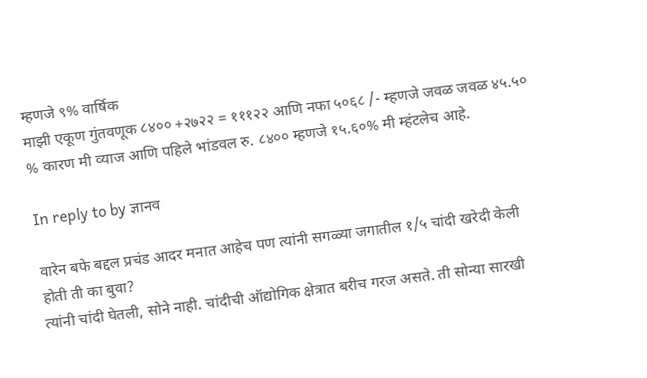म्हणजे ९% वार्षिक
माझी एकूण गुंतवणूक ८४०० +२७२२ = १११२२ आणि नफा ५०६८ /- म्हणजे जवळ जवळ ४५.५० % कारण मी व्याज आणि पहिले भांडवल रु. ८४०० म्हणजे १५.६०% मी म्हंटलेच आहे.

In reply to by ज्ञानव

वारेन बफे बद्दल प्रचंड आदर मनात आहेच पण त्यांनी सगळ्या जगातील १/५ चांदी खरेदी केली होती ती का बुवा?
त्यांनी चांदी घेतली, सोने नाही. चांदीची ऑद्योगिक क्षेत्रात बरीच गरज असते. ती सोन्या सारखी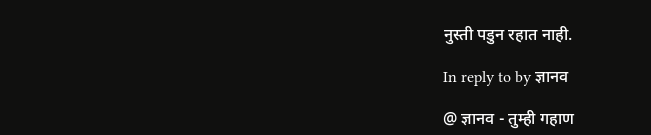नुस्ती पडुन रहात नाही.

In reply to by ज्ञानव

@ ज्ञानव - तुम्ही गहाण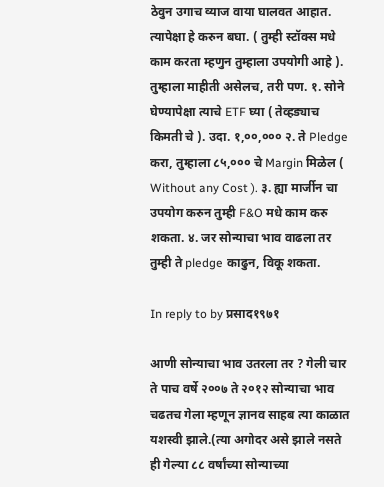ठेवुन उगाच व्याज वाया घालवत आहात. त्यापेक्षा हे करुन बघा. ( तुम्ही स्टॉक्स मधे काम करता म्हणुन तुम्हाला उपयोगी आहे ). तुम्हाला माहीती असेलच, तरी पण. १. सोने घेण्यापेक्षा त्याचे ETF घ्या ( तेव्हड्याच किमती चे ). उदा. १,००,००० २. ते Pledge करा, तुम्हाला ८५,००० चे Margin मिळेल ( Without any Cost ). ३. ह्या मार्जीन चा उपयोग करुन तुम्ही F&O मधे काम करु शकता. ४. जर सोन्याचा भाव वाढला तर तुम्ही ते pledge काढुन, विकू शकता.

In reply to by प्रसाद१९७१

आणी सोन्याचा भाव उतरला तर ? गेली चार ते पाच वर्षे २००७ ते २०१२ सोन्याचा भाव चढतच गेला म्हणून ज्ञानव साहब त्या काळात यशस्वी झाले.(त्या अगोदर असे झाले नसते ही गेल्या ८८ वर्षांच्या सोन्याच्या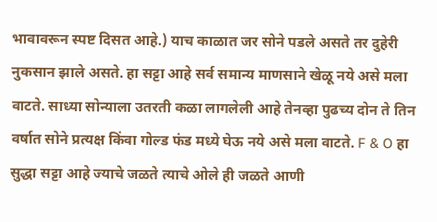भावावरून स्पष्ट दिसत आहे.) याच काळात जर सोने पडले असते तर दुहेरी नुकसान झाले असते. हा सट्टा आहे सर्व समान्य माणसाने खेळू नये असे मला वाटते. साध्या सोन्याला उतरती कळा लागलेली आहे तेनव्हा पुढच्य दोन ते तिन वर्षात सोने प्रत्यक्ष किंवा गोल्ड फंड मध्ये घेऊ नये असे मला वाटते. F & O हा सुद्धा सट्टा आहे ज्याचे जळते त्याचे ओले ही जळते आणी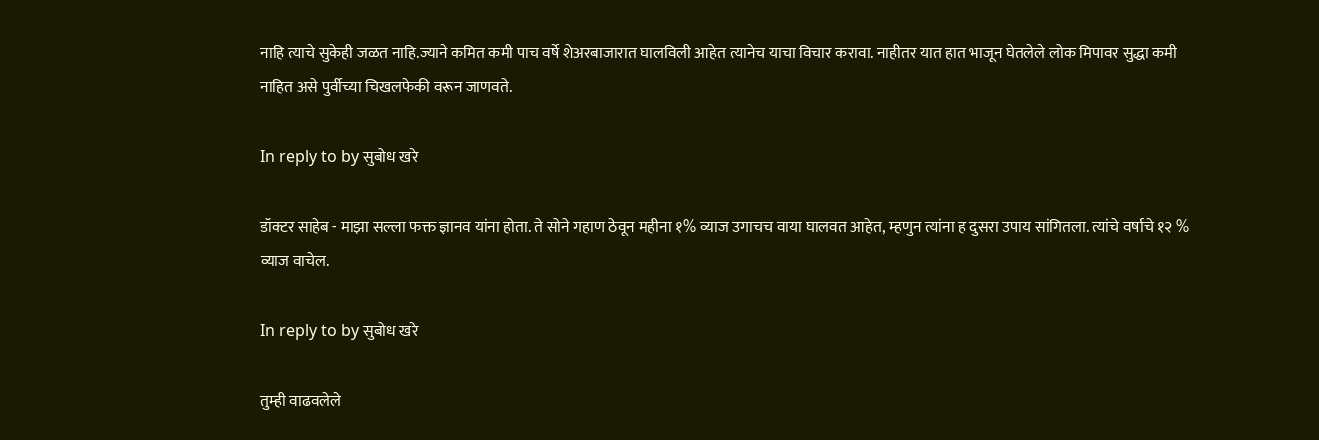नाहि त्याचे सुकेही जळत नाहि.ज्याने कमित कमी पाच वर्षे शेअरबाजारात घालविली आहेत त्यानेच याचा विचार करावा. नाहीतर यात हात भाजून घेतलेले लोक मिपावर सुद्धा कमी नाहित असे पुर्वीच्या चिखलफेकी वरून जाणवते.

In reply to by सुबोध खरे

डॉक्टर साहेब - माझा सल्ला फक्त ज्ञानव यांना होता. ते सोने गहाण ठेवून महीना १% व्याज उगाचच वाया घालवत आहेत, म्हणुन त्यांना ह दुसरा उपाय सांगितला. त्यांचे वर्षाचे १२ % व्याज वाचेल.

In reply to by सुबोध खरे

तुम्ही वाढवलेले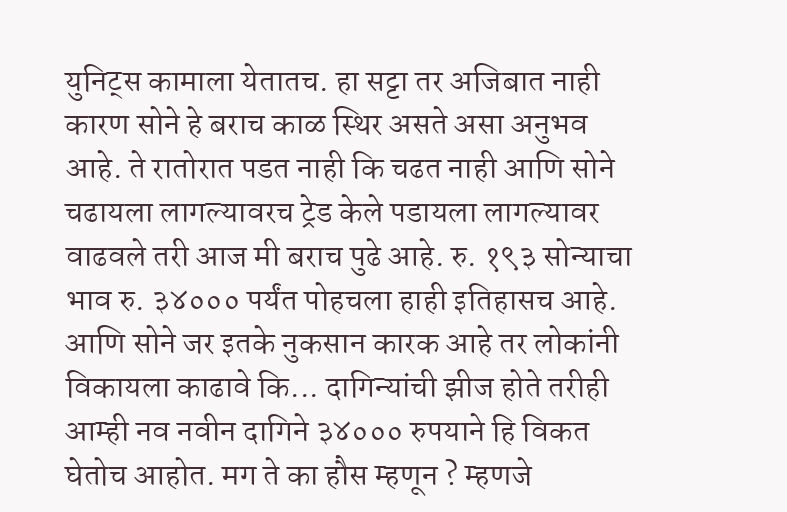युनिट्स कामाला येतातच. हा सट्टा तर अजिबात नाही कारण सोने हे बराच काळ स्थिर असते असा अनुभव आहे. ते रातोरात पडत नाही कि चढत नाही आणि सोने चढायला लागल्यावरच ट्रेड केले पडायला लागल्यावर वाढवले तरी आज मी बराच पुढे आहे. रु. १९३ सोन्याचा भाव रु. ३४००० पर्यंत पोहचला हाही इतिहासच आहे. आणि सोने जर इतके नुकसान कारक आहे तर लोकांनी विकायला काढावे कि... दागिन्यांची झीज होते तरीही आम्ही नव नवीन दागिने ३४००० रुपयाने हि विकत घेतोच आहोत. मग ते का हौस म्हणून ? म्हणजे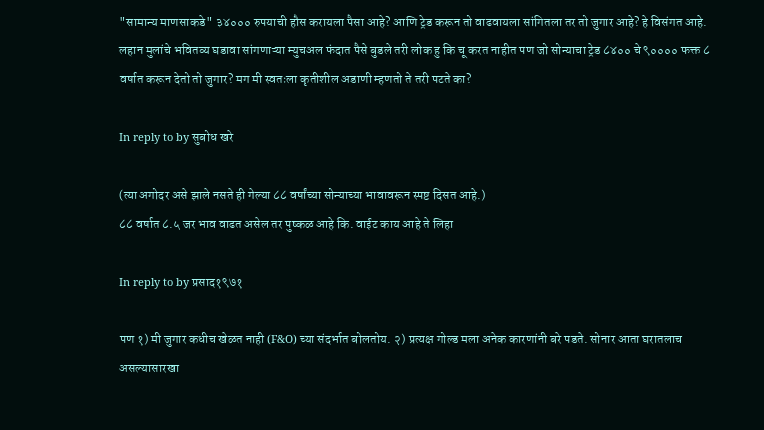"सामान्य माणसाकडे" ३४००० रुपयाची हौस करायला पैसा आहे? आणि ट्रेड करून तो वाढवायला सांगितला तर तो जुगार आहे? हे विसंगत आहे. लहान मुलांचे भवितव्य घडावा सांगणाऱ्या म्युचअल फंदात पैसे बुडले तरी लोक हु कि चू करत नाहीत पण जो सोन्याचा ट्रेड ८४०० चे ९०००० फक्त ८ वर्षात करून देतो तो जुगार? मग मी स्वतःला कृतीशील अडाणी म्हणतो ते तरी पटते का?

In reply to by सुबोध खरे

(त्या अगोदर असे झाले नसते ही गेल्या ८८ वर्षांच्या सोन्याच्या भावावरून स्पष्ट दिसत आहे.)
८८ वर्षात ८.५ जर भाव वाढत असेल तर पुष्कळ आहे कि. वाईट काय आहे ते लिहा

In reply to by प्रसाद१९७१

पण १) मी जुगार कधीच खेळत नाही (F&O) च्या संदर्भात बोलतोय. २) प्रत्यक्ष गोल्ड मला अनेक कारणांनी बरे पडते. सोनार आता घरातलाच असल्यासारखा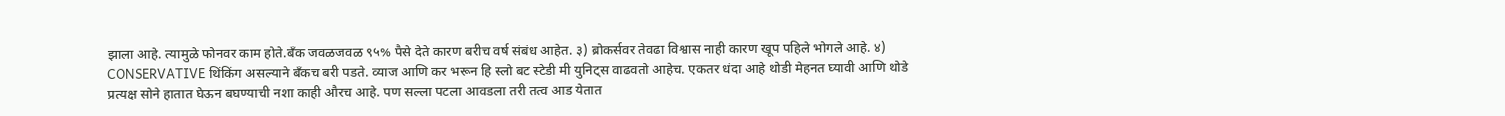झाला आहे. त्यामुळे फोनवर काम होते.बँक जवळजवळ ९५% पैसे देते कारण बरीच वर्ष संबंध आहेत. ३) ब्रोकर्सवर तेवढा विश्वास नाही कारण खूप पहिले भोगले आहे. ४) CONSERVATIVE थिंकिंग असल्याने बँकच बरी पडते. व्याज आणि कर भरून हि स्लो बट स्टेडी मी युनिट्स वाढवतो आहेच. एकतर धंदा आहे थोडी मेहनत घ्यावी आणि थोडे प्रत्यक्ष सोने हातात घेऊन बघण्याची नशा काही औरच आहे. पण सल्ला पटला आवडला तरी तत्व आड येतात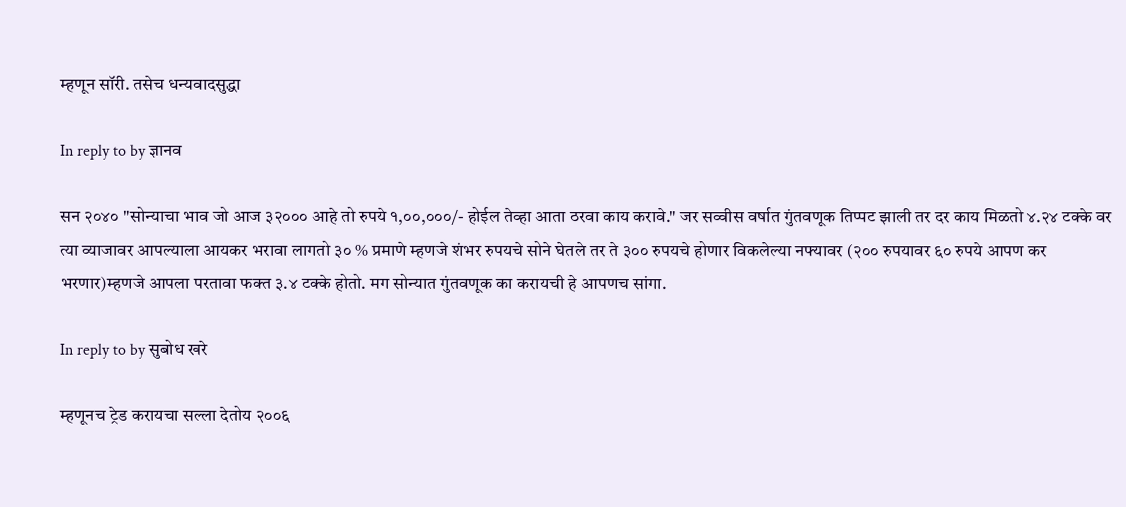म्हणून सॉरी. तसेच धन्यवादसुद्धा

In reply to by ज्ञानव

सन २०४० "सोन्याचा भाव जो आज ३२००० आहे तो रुपये १,००,०००/- होईल तेव्हा आता ठरवा काय करावे." जर सव्वीस वर्षात गुंतवणूक तिप्पट झाली तर दर काय मिळतो ४.२४ टक्के वर त्या व्याजावर आपल्याला आयकर भरावा लागतो ३० % प्रमाणे म्हणजे शंभर रुपयचे सोने घेतले तर ते ३०० रुपयचे होणार विकलेल्या नफ्यावर (२०० रुपयावर ६० रुपये आपण कर भरणार)म्हणजे आपला परतावा फक्त ३.४ टक्के होतो. मग सोन्यात गुंतवणूक का करायची हे आपणच सांगा.

In reply to by सुबोध खरे

म्हणूनच ट्रेड करायचा सल्ला देतोय २००६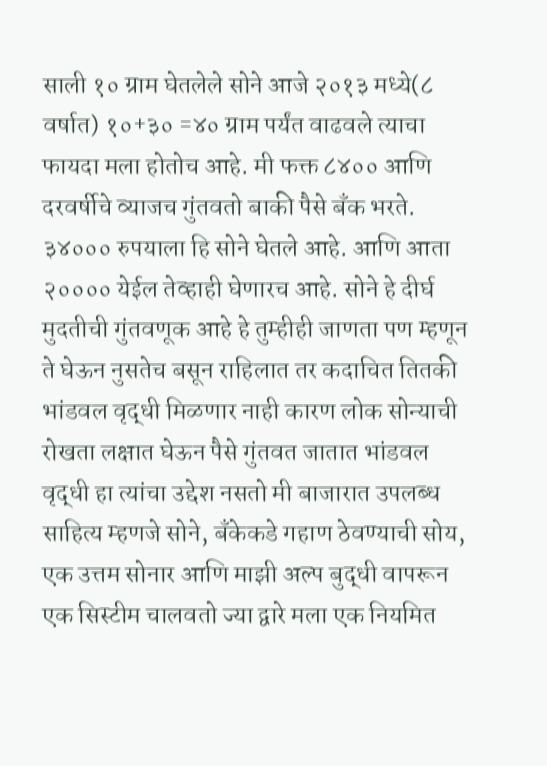साली १० ग्राम घेतलेले सोने आजे २०१३ मध्ये(८ वर्षात) १०+३० =४० ग्राम पर्यंत वाढवले त्याचा फायदा मला होतोच आहे. मी फक्त ८४०० आणि दरवर्षीचे व्याजच गुंतवतो बाकी पैसे बँक भरते. ३४००० रुपयाला हि सोने घेतले आहे. आणि आता २०००० येईल तेव्हाही घेणारच आहे. सोने हे दीर्घ मुदतीची गुंतवणूक आहे हे तुम्हीही जाणता पण म्हणून ते घेऊन नुसतेच बसून राहिलात तर कदाचित तितकी भांडवल वृद्धी मिळणार नाही कारण लोक सोन्याची रोखता लक्षात घेऊन पैसे गुंतवत जातात भांडवल वृद्धी हा त्यांचा उद्देश नसतो मी बाजारात उपलब्ध साहित्य म्हणजे सोने, बँकेकडे गहाण ठेवण्याची सोय, एक उत्तम सोनार आणि माझी अल्प बुद्धी वापरून एक सिस्टीम चालवतो ज्या द्वारे मला एक नियमित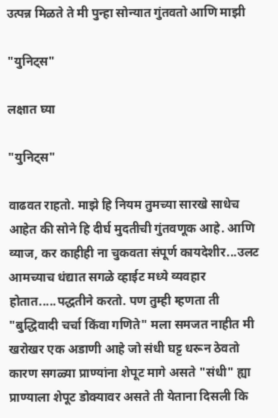उत्पन्न मिळते ते मी पुन्हा सोन्यात गुंतवतो आणि माझी

"युनिट्स"

लक्षात घ्या

"युनिट्स"

वाढवत राहतो. माझे हि नियम तुमच्या सारखे साधेच आहेत की सोने हि दीर्घ मुदतीची गुंतवणूक आहे. आणि व्याज, कर काहीही ना चुकवता संपूर्ण कायदेशीर...उलट आमच्याच धंद्यात सगळे व्हाईट मध्ये व्यवहार होतात.....पद्धतीने करतो. पण तुम्ही म्हणता ती "बुद्धिवादी चर्चा किंवा गणिते" मला समजत नाहीत मी खरोखर एक अडाणी आहे जो संधी घट्ट धरून ठेवतो कारण सगळ्या प्राण्यांना शेपूट मागे असते "संधी" ह्या प्राण्याला शेपूट डोक्यावर असते ती येताना दिसली कि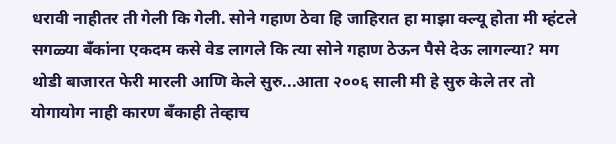धरावी नाहीतर ती गेली कि गेली. सोने गहाण ठेवा हि जाहिरात हा माझा क्ल्यू होता मी म्हंटले सगळ्या बँकांना एकदम कसे वेड लागले कि त्या सोने गहाण ठेऊन पैसे देऊ लागल्या? मग थोडी बाजारत फेरी मारली आणि केले सुरु...आता २००६ साली मी हे सुरु केले तर तो योगायोग नाही कारण बँकाही तेव्हाच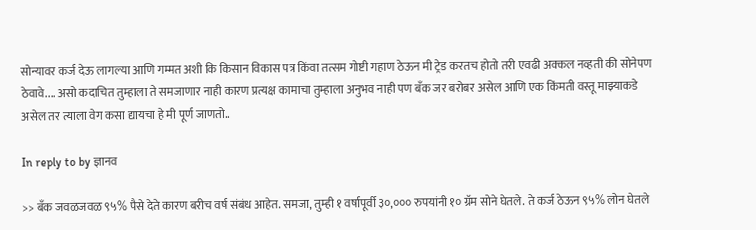सोन्यावर कर्ज देऊ लागल्या आणि गम्मत अशी कि किसान विकास पत्र किंवा तत्सम गोष्टी गहाण ठेऊन मी ट्रेड करतच होतो तरी एवढी अक्कल नव्हती की सोनेपण ठेवावे.... असो कदाचित तुम्हाला ते समजाणार नाही कारण प्रत्यक्ष कामाचा तुम्हाला अनुभव नाही पण बँक जर बरोबर असेल आणि एक किंमती वस्तू माझ्याकडे असेल तर त्याला वेग कसा द्यायचा हे मी पूर्ण जाणतो..

In reply to by ज्ञानव

>> बँक जवळजवळ ९५% पैसे देते कारण बरीच वर्ष संबंध आहेत. समजा, तुम्ही १ वर्षापूर्वी ३०,००० रुपयांनी १० ग्रॅम सोने घेतले. ते कर्ज ठेऊन ९५% लोन घेतले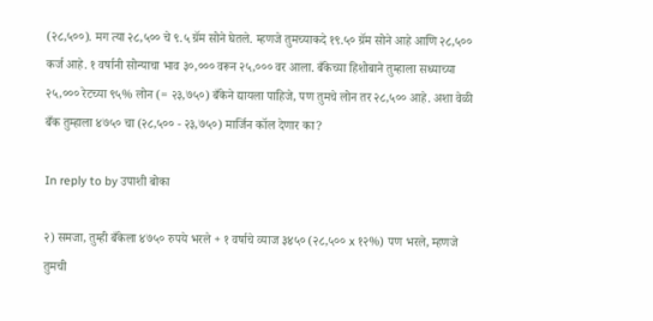(२८,५००). मग त्या २८,५०० चे ९.५ ग्रॅम सोने घेतले. म्हणजे तुमच्याकदे १९.५० ग्रॅम सोने आहे आणि २८,५०० कर्ज आहे. १ वर्षानी सोन्याचा भाव ३०,००० वरून २५,००० वर आला. बँकेच्या हिशोबाने तुम्हाला सध्याच्या २५,००० रेटच्या ९५% लोन (= २३,७५०) बँकेने द्यायला पाहिजे, पण तुमचे लोन तर २८,५०० आहे. अशा वेळी बँक तुम्हाला ४७५० चा (२८,५०० - २३,७५०) मार्जिन कॉल देणार का?

In reply to by उपाशी बोका

२) समजा, तुम्ही बँकेला ४७५० रुपये भरले + १ वर्षाचे व्याज ३४५० (२८,५०० x १२%) पण भरले, म्हणजे तुमची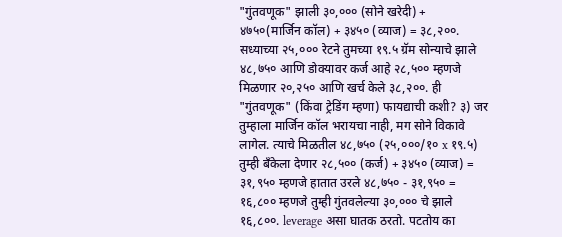"गुंतवणूक" झाली ३०,००० (सोने खरेदी) + ४७५०(मार्जिन कॉल) + ३४५० (व्याज) = ३८,२००. सध्याच्या २५,००० रेटने तुमच्या १९.५ ग्रॅम सोन्याचे झाले ४८,७५० आणि डोक्यावर कर्ज आहे २८,५०० म्हणजे मिळणार २०,२५० आणि खर्च केले ३८,२००. ही "गुंतवणूक" (किंवा ट्रेडिंग म्हणा) फायद्याची कशी? ३) जर तुम्हाला मार्जिन कॉल भरायचा नाही, मग सोने विकावे लागेल. त्याचे मिळतील ४८,७५० (२५,०००/१० x १९.५) तुम्ही बँकेला देणार २८,५०० (कर्ज) + ३४५० (व्याज) = ३१,९५० म्हणजे हातात उरले ४८,७५० - ३१,९५० = १६,८०० म्हणजे तुम्ही गुंतवलेल्या ३०,००० चे झाले १६,८००. leverage असा घातक ठरतो. पटतोय का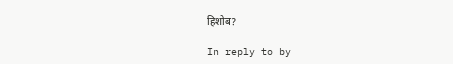हिशोब?

In reply to by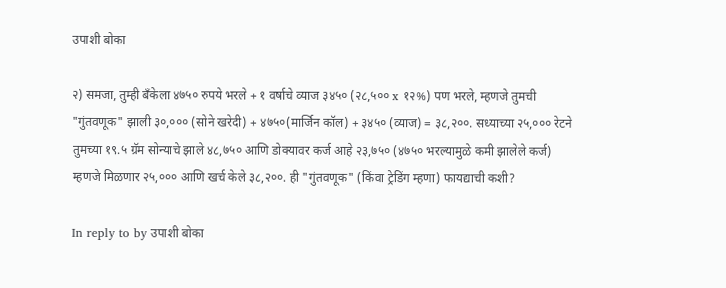उपाशी बोका

२) समजा, तुम्ही बँकेला ४७५० रुपये भरले + १ वर्षाचे व्याज ३४५० (२८,५०० x १२%) पण भरले, म्हणजे तुमची "गुंतवणूक" झाली ३०,००० (सोने खरेदी) + ४७५०(मार्जिन कॉल) + ३४५० (व्याज) = ३८,२००. सध्याच्या २५,००० रेटने तुमच्या १९.५ ग्रॅम सोन्याचे झाले ४८,७५० आणि डोक्यावर कर्ज आहे २३,७५० (४७५० भरल्यामुळे कमी झालेले कर्ज) म्हणजे मिळणार २५,००० आणि खर्च केले ३८,२००. ही "गुंतवणूक" (किंवा ट्रेडिंग म्हणा) फायद्याची कशी?

In reply to by उपाशी बोका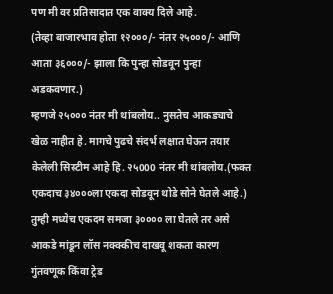पण मी वर प्रतिसादात एक वाक्य दिले आहे.
(तेव्हा बाजारभाव होता १२०००/- नंतर २५०००/- आणि आता ३६०००/- झाला कि पुन्हा सोडवून पुन्हा अडकवणार.)
म्हणजे २५००० नंतर मी थांबलोय.. नुसतेच आकड्याचे खेळ नाहीत हे. मागचे पुढचे संदर्भ लक्षात घेऊन तयार केलेली सिस्टीम आहे हि. २५000 नंतर मी थांबलोय.(फक्त एकदाच ३४०००ला एकदा सोडवून थोडे सोने घेतले आहे.) तुम्ही मध्येच एकदम समजा ३०००० ला घेतले तर असे आकडे मांडून लॉस नक्क्कीच दाखवू शकता कारण गुंतवणूक किंवा ट्रेड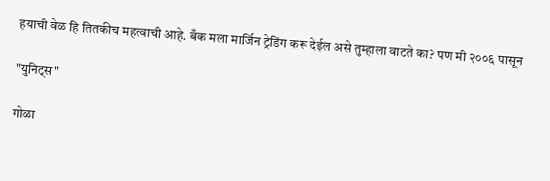हयाची वेळ हि तितकीच महत्वाची आहे. बँक मला मार्जिन ट्रेडिंग करू देईल असे तुम्हाला वाटते का? पण मी २००६ पासून

"युनिट्स"

गोळा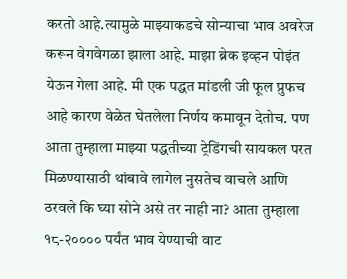करतो आहे.त्यामुळे माझ्याकडचे सोन्याचा भाव अवरेज करून वेगवेगळा झाला आहे. माझा ब्रेक इव्हन पोइंत येऊन गेला आहे. मी एक पद्धत मांडली जी फूल प्रुफच आहे कारण वेळेत घेतलेला निर्णय कमावून देतोच. पण आता तुम्हाला माझ्या पद्धतीच्या ट्रेडिंगची सायकल परत मिळण्यासाठी थांबावे लागेल नुसतेच वाचले आणि ठरवले कि घ्या सोने असे तर नाही ना? आता तुम्हाला १८-२०००० पर्यंत भाव येण्याची वाट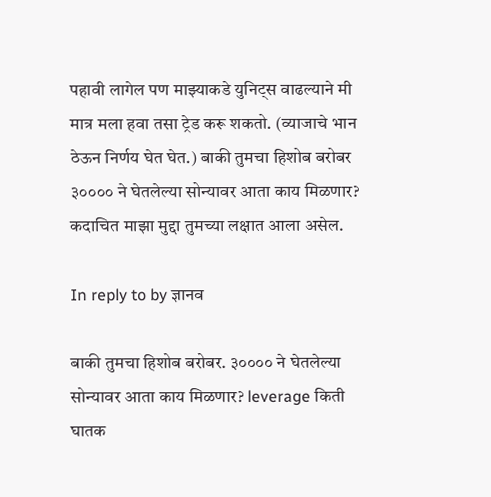पहावी लागेल पण माझ्याकडे युनिट्स वाढल्याने मी मात्र मला हवा तसा ट्रेड करू शकतो. (व्याजाचे भान ठेऊन निर्णय घेत घेत.) बाकी तुमचा हिशोब बरोबर ३०००० ने घेतलेल्या सोन्यावर आता काय मिळणार? कदाचित माझा मुद्दा तुमच्या लक्षात आला असेल.

In reply to by ज्ञानव

बाकी तुमचा हिशोब बरोबर. ३०००० ने घेतलेल्या सोन्यावर आता काय मिळणार? leverage किती घातक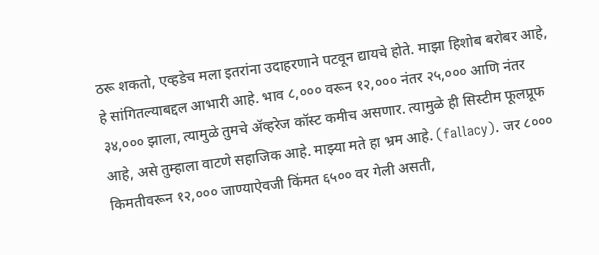ठरू शकतो, एव्हडेच मला इतरांना उदाहरणाने पटवून द्यायचे होते. माझा हिशोब बरोबर आहे, हे सांगितल्याबद्दल आभारी आहे. भाव ८,००० वरून १२,००० नंतर २५,००० आणि नंतर ३४,००० झाला, त्यामुळे तुमचे अ‍ॅव्हरेज कॉस्ट कमीच असणार. त्यामुळे ही सिस्टीम फूलप्रूफ आहे, असे तुम्हाला वाटणे सहाजिक आहे. माझ्या मते हा भ्रम आहे. (fallacy). जर ८००० किमतीवरून १२,००० जाण्याऐवजी किंमत ६५०० वर गेली असती,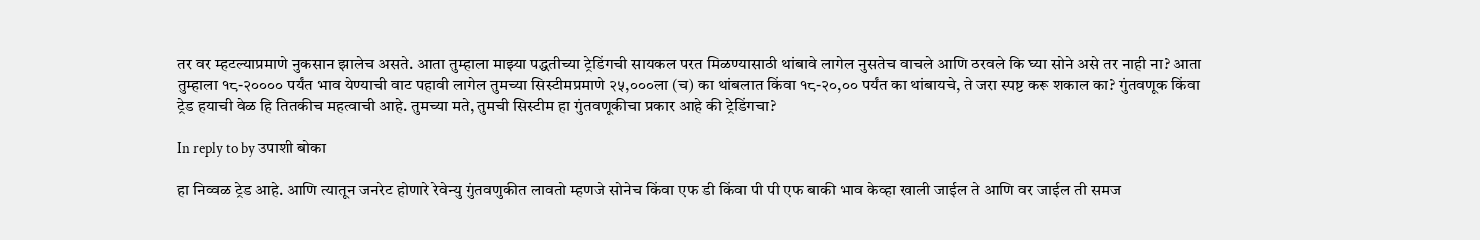तर वर म्हटल्याप्रमाणे नुकसान झालेच असते. आता तुम्हाला माझ्या पद्धतीच्या ट्रेडिंगची सायकल परत मिळण्यासाठी थांबावे लागेल नुसतेच वाचले आणि ठरवले कि घ्या सोने असे तर नाही ना? आता तुम्हाला १८-२०००० पर्यंत भाव येण्याची वाट पहावी लागेल तुमच्या सिस्टीमप्रमाणे २५,०००ला (च) का थांबलात किंवा १८-२०,०० पर्यंत का थांबायचे, ते जरा स्पष्ट करू शकाल का? गुंतवणूक किंवा ट्रेड हयाची वेळ हि तितकीच महत्वाची आहे. तुमच्या मते, तुमची सिस्टीम हा गुंतवणूकीचा प्रकार आहे की ट्रेडिंगचा?

In reply to by उपाशी बोका

हा निव्वळ ट्रेड आहे. आणि त्यातून जनरेट होणारे रेवेन्यु गुंतवणुकीत लावतो म्हणजे सोनेच किंवा एफ डी किंवा पी पी एफ बाकी भाव केव्हा खाली जाईल ते आणि वर जाईल ती समज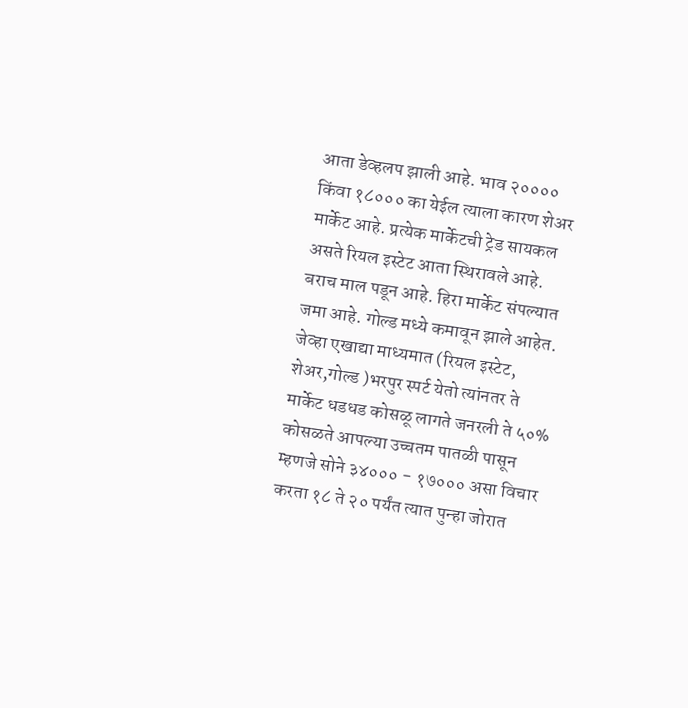आता डेव्हलप झाली आहे. भाव २०००० किंवा १८००० का येईल त्याला कारण शेअर मार्केट आहे. प्रत्येक मार्केटची ट्रेड सायकल असते रियल इस्टेट आता स्थिरावले आहे. बराच माल पडून आहे. हिरा मार्केट संपल्यात जमा आहे. गोल्ड मध्ये कमावून झाले आहेत. जेव्हा एखाद्या माध्यमात (रियल इस्टेट, शेअर,गोल्ड )भरपुर स्पर्ट येतो त्यांनतर ते मार्केट धडधड कोसळू लागते जनरली ते ५०% कोसळते आपल्या उच्चतम पातळी पासून म्हणजे सोने ३४००० - १७००० असा विचार करता १८ ते २० पर्यंत त्यात पुन्हा जोरात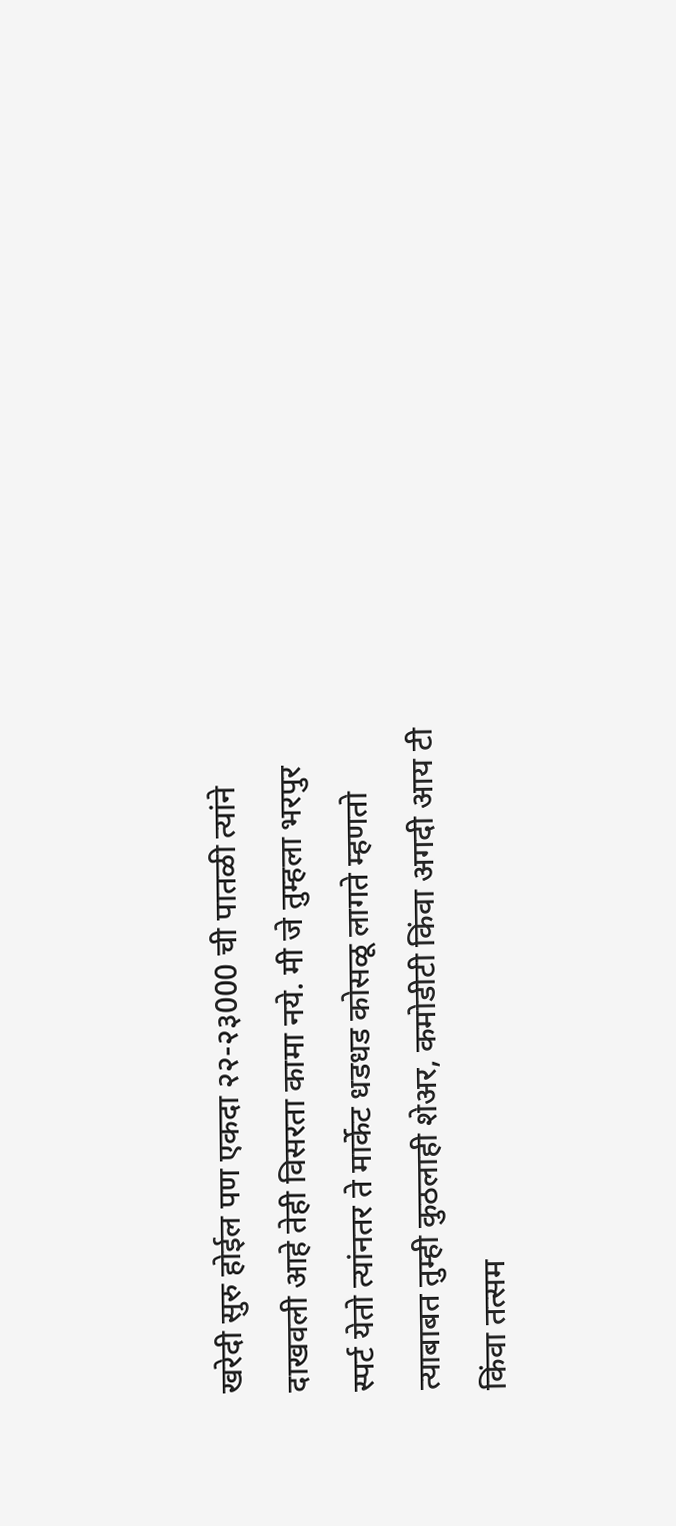खरेदी सुरु होईल पण एकदा २२-२३000 ची पातळी त्यांने दाखवली आहे तेही विसरता कामा नये. मी जे तुम्हला भरपुर स्पर्ट येतो त्यांनतर ते मार्केट धडधड कोसळू लागते म्हणतो त्याबाबत तुम्ही कुठलाही शेअर, कमोडीटी किंवा अगदी आय टी किंवा तत्सम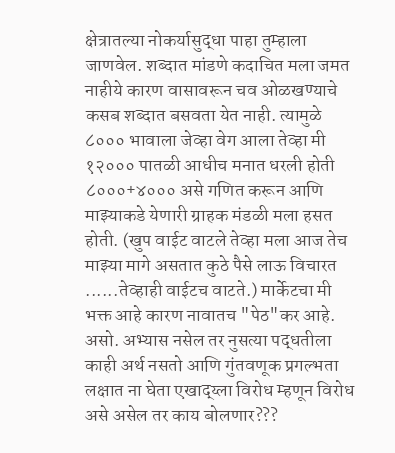क्षेत्रातल्या नोकर्यासुद्धा पाहा तुम्हाला जाणवेल. शब्दात मांडणे कदाचित मला जमत नाहीये कारण वासावरून चव ओळखण्याचे कसब शब्दात बसवता येत नाही. त्यामुळे ८००० भावाला जेव्हा वेग आला तेव्हा मी १२००० पातळी आधीच मनात धरली होती ८०००+४००० असे गणित करून आणि माझ्याकडे येणारी ग्राहक मंडळी मला हसत होती. (खुप वाईट वाटले तेव्हा मला आज तेच माझ्या मागे असतात कुठे पैसे लाऊ विचारत ......तेव्हाही वाईटच वाटते.) मार्केटचा मी भक्त आहे कारण नावातच "पेठ"कर आहे. असो. अभ्यास नसेल तर नुसत्या पद्धतीला काही अर्थ नसतो आणि गुंतवणूक प्रगल्भता लक्षात ना घेता एखाद्य्ला विरोध म्हणून विरोध असे असेल तर काय बोलणार???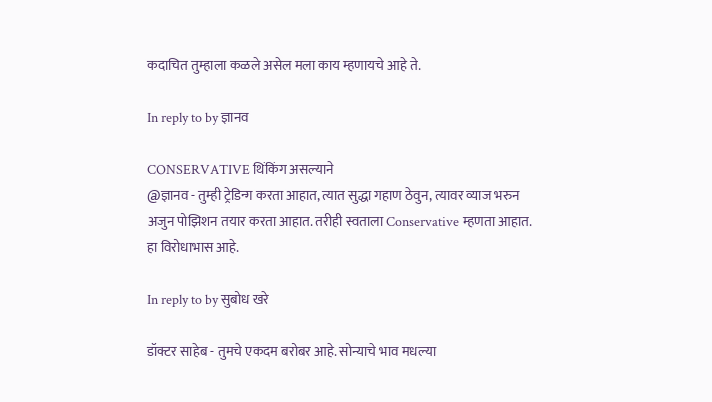कदाचित तुम्हाला कळले असेल मला काय म्हणायचे आहे ते.

In reply to by ज्ञानव

CONSERVATIVE थिंकिंग असल्याने
@ज्ञानव - तुम्ही ट्रेडिन्ग करता आहात, त्यात सुद्धा गहाण ठेवुन, त्यावर व्याज भरुन अजुन पोझिशन तयार करता आहात. तरीही स्वताला Conservative म्हणता आहात. हा विरोधाभास आहे.

In reply to by सुबोध खरे

डॉक्टर साहेब - तुमचे एकदम बरोबर आहे. सोन्याचे भाव मधल्या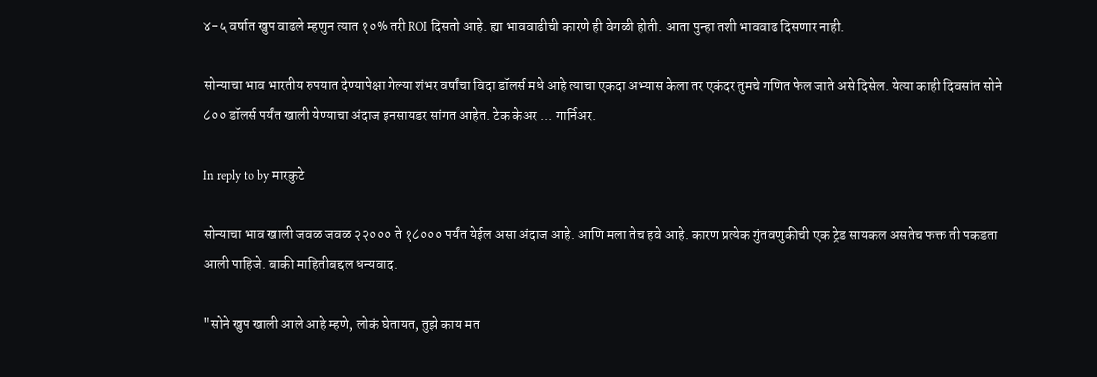४-५ वर्षात खुप वाढले म्हणुन त्यात १०% तरी ROI दिसतो आहे. ह्या भाववाढीची कारणे ही वेगळी होती. आता पुन्हा तशी भाववाढ दिसणार नाही.

सोन्याचा भाव भारतीय रुपयात देण्यापेक्षा गेल्या शंभर वर्षांचा विदा डॉलर्स मधे आहे त्याचा एकदा अभ्यास केला तर एकंदर तुमचे गणित फेल जाते असे दिसेल. येत्या काही दिवसांत सोने ८०० डॉलर्स पर्यंत खाली येण्याचा अंदाज इनसायडर सांगत आहेत. टेक केअर ... गार्निअर.

In reply to by मारकुटे

सोन्याचा भाव खाली जवळ जवळ २२००० ते १८००० पर्यंत येईल असा अंदाज आहे. आणि मला तेच हवे आहे. कारण प्रत्येक गुंतवणुकीची एक ट्रेड सायकल असतेच फक्त ती पकडता आली पाहिजे. बाकी माहितीबद्दल धन्यवाद.

"सोने खुप खाली आले आहे म्हणे, लोकं घेतायत, तुझे काय मत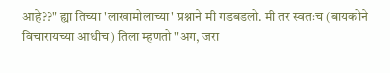आहे??" ह्या तिच्या 'लाखामोलाच्या' प्रश्नाने मी गडबडलो. मी तर स्वतःच (बायकोने विचारायच्या आधीच) तिला म्हणतो "अग, जरा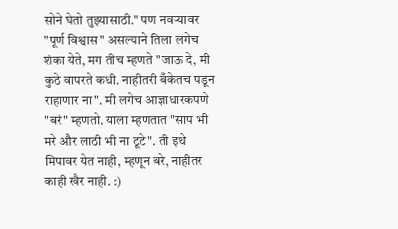सोने घेतो तुझ्यासाठी." पण नवर्‍यावर "पूर्ण विश्वास" असल्याने तिला लगेच शंका येते, मग तीच म्हणते "जाऊ दे, मी कुठे वापरते कधी. नाहीतरी बँकेतच पडून राहाणार ना". मी लगेच आज्ञाधारकपणे "बरं" म्हणतो. याला म्हणतात "साप भी मरे और लाठी भी ना टूटे". ती इथे मिपावर येत नाही, म्हणून बरे, नाहीतर काही खैर नाही. :)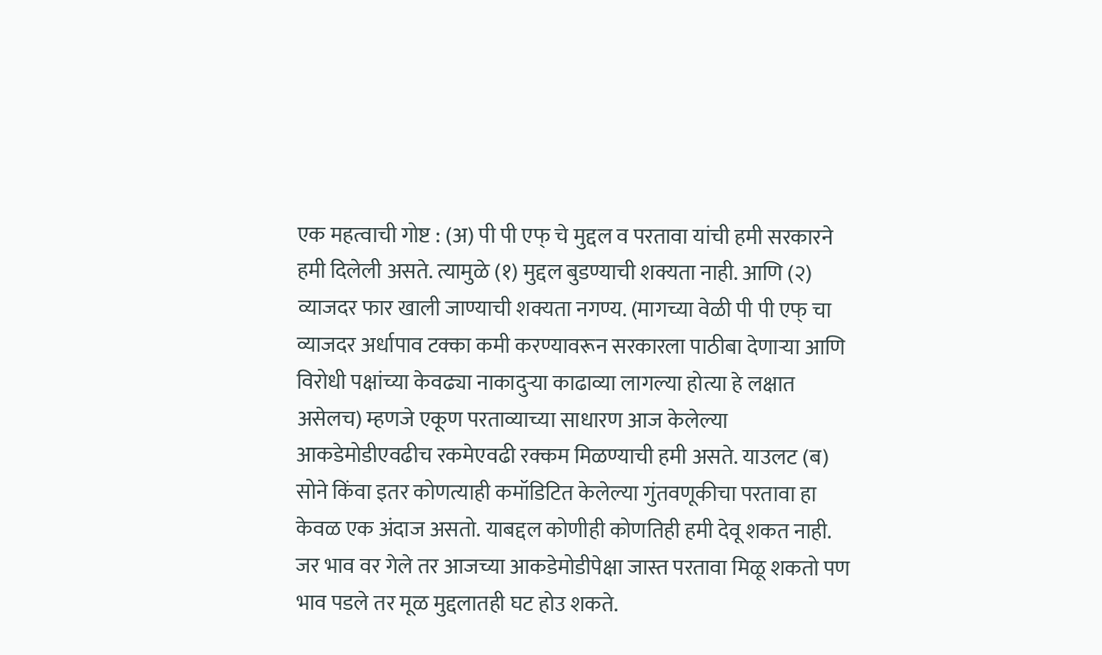एक महत्वाची गोष्ट : (अ) पी पी एफ् चे मुद्दल व परतावा यांची हमी सरकारने हमी दिलेली असते. त्यामुळे (१) मुद्दल बुडण्याची शक्यता नाही. आणि (२) व्याजदर फार खाली जाण्याची शक्यता नगण्य. (मागच्या वेळी पी पी एफ् चा व्याजदर अर्धापाव टक्का कमी करण्यावरून सरकारला पाठीबा देणार्‍या आणि विरोधी पक्षांच्या केवढ्या नाकादुर्‍या काढाव्या लागल्या होत्या हे लक्षात असेलच) म्हणजे एकूण परताव्याच्या साधारण आज केलेल्या आकडेमोडीएवढीच रकमेएवढी रक्कम मिळण्याची हमी असते. याउलट (ब) सोने किंवा इतर कोणत्याही कमॉडिटित केलेल्या गुंतवणूकीचा परतावा हा केवळ एक अंदाज असतो. याबद्दल कोणीही कोणतिही हमी देवू शकत नाही. जर भाव वर गेले तर आजच्या आकडेमोडीपेक्षा जास्त परतावा मिळू शकतो पण भाव पडले तर मूळ मुद्दलातही घट होउ शकते.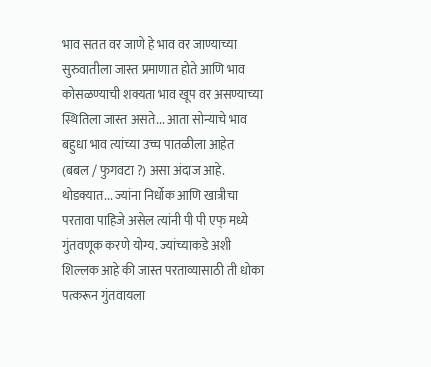भाव सतत वर जाणे हे भाव वर जाण्याच्या सुरुवातीला जास्त प्रमाणात होते आणि भाव कोसळण्याची शक्यता भाव खूप वर असण्याच्या स्थितिला जास्त असते... आता सोन्याचे भाव बहुधा भाव त्यांच्या उच्च पातळीला आहेत (बबल / फुगवटा ?) असा अंदाज आहे. थोडक्यात... ज्यांना निर्धोक आणि खात्रीचा परतावा पाहिजे असेल त्यांनी पी पी एफ् मध्ये गुंतवणूक करणे योग्य. ज्यांच्याकडे अशी शिल्लक आहे की जास्त परताव्यासाठी ती धोका पत्करून गुंतवायला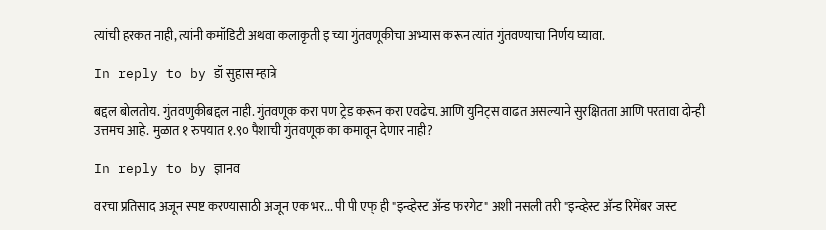त्यांची हरकत नाही, त्यांनी कमॉडिटी अथवा कलाकृती इ च्या गुंतवणूकीचा अभ्यास करून त्यांत गुंतवण्याचा निर्णय घ्यावा.

In reply to by डॉ सुहास म्हात्रे

बद्दल बोलतोय. गुंतवणुकीबद्दल नाही. गुंतवणूक करा पण ट्रेड करून करा एवढेच. आणि युनिट्स वाढत असल्याने सुरक्षितता आणि परतावा दोन्ही उत्तमच आहे. मुळात १ रुपयात १.९० पैशाची गुंतवणूक का कमावून देणार नाही?

In reply to by ज्ञानव

वरचा प्रतिसाद अजून स्पष्ट करण्यासाठी अजून एक भर... पी पी एफ् ही "इन्व्हेस्ट अ‍ॅन्ड फरगेट" अशी नसली तरी "इन्व्हेस्ट अ‍ॅन्ड रिमेंबर जस्ट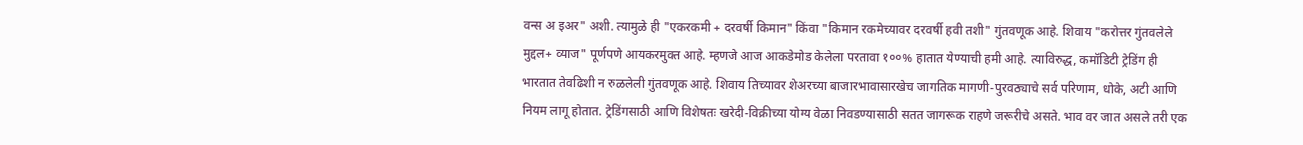वन्स अ इअर" अशी. त्यामुळे ही "एकरकमी + दरवर्षी किमान" किंवा "किमान रकमेच्यावर दरवर्षी हवी तशी" गुंतवणूक आहे. शिवाय "करोत्तर गुंतवलेले मुद्दल+ व्याज" पूर्णपणे आयकरमुक्त आहे. म्हणजे आज आकडेमोड केलेला परतावा १००% हातात येण्याची हमी आहे. त्याविरुद्ध, कमॉडिटी ट्रेडिंग ही भारतात तेवढिशी न रुळलेली गुंतवणूक आहे. शिवाय तिच्यावर शेअरच्या बाजारभावासारखेच जागतिक मागणी-पुरवठ्याचे सर्व परिणाम, धोके, अटी आणि नियम लागू होतात. ट्रेडिंगसाठी आणि विशेषतः खरेदी-विक्रीच्या योग्य वेळा निवडण्यासाठी सतत जागरूक राहणे जरूरीचे असते. भाव वर जात असले तरी एक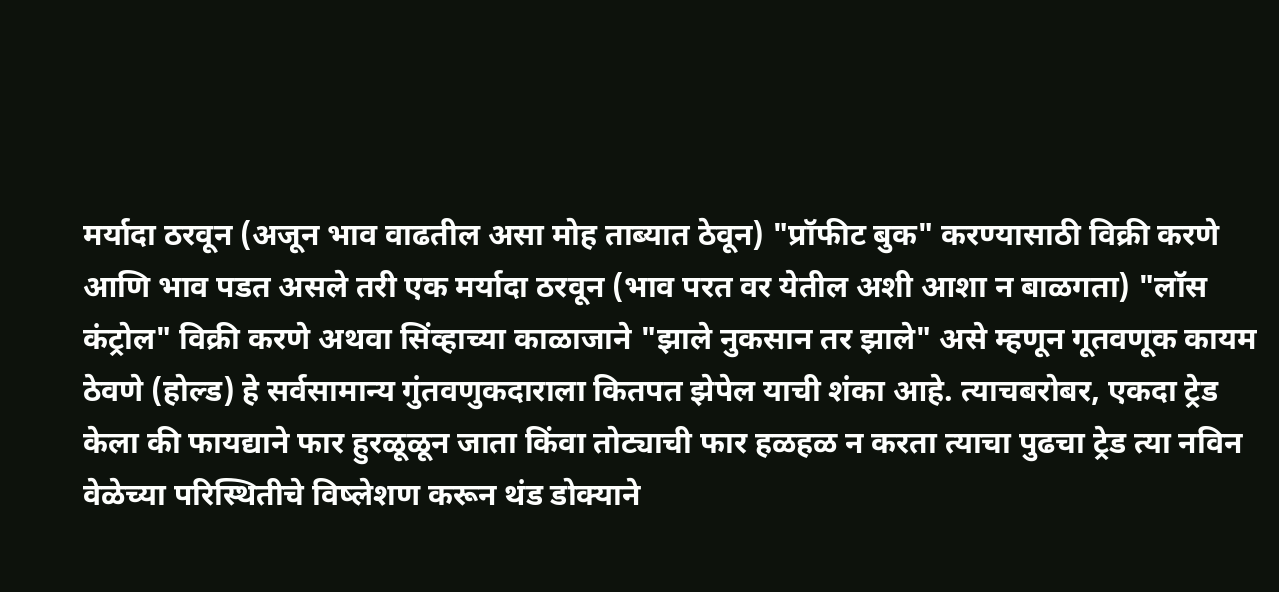मर्यादा ठरवून (अजून भाव वाढतील असा मोह ताब्यात ठेवून) "प्रॉफीट बुक" करण्यासाठी विक्री करणे आणि भाव पडत असले तरी एक मर्यादा ठरवून (भाव परत वर येतील अशी आशा न बाळगता) "लॉस कंट्रोल" विक्री करणे अथवा सिंव्हाच्या काळाजाने "झाले नुकसान तर झाले" असे म्हणून गूतवणूक कायम ठेवणे (होल्ड) हे सर्वसामान्य गुंतवणुकदाराला कितपत झेपेल याची शंका आहे. त्याचबरोबर, एकदा ट्रेड केला की फायद्याने फार हुरळूळून जाता किंवा तोट्याची फार हळहळ न करता त्याचा पुढचा ट्रेड त्या नविन वेळेच्या परिस्थितीचे विष्लेशण करून थंड डोक्याने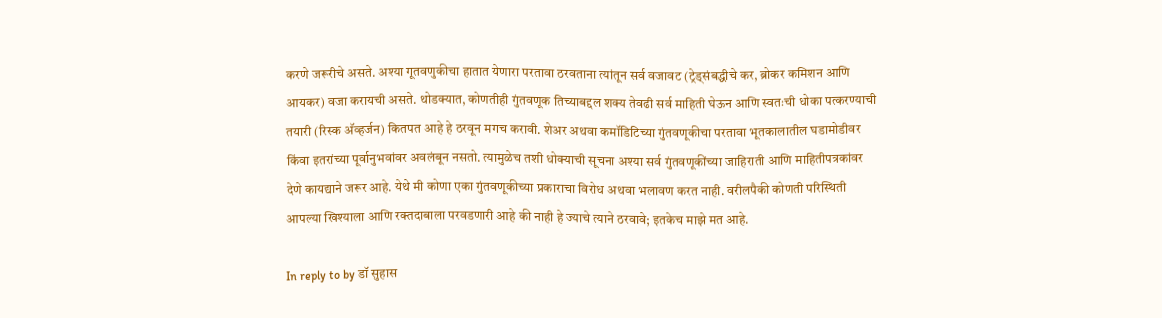करणे जरूरीचे असते. अश्या गूतवणुकीचा हातात येणारा परतावा ठरवताना त्यांतून सर्व वजावट (ट्रेड्संबद्धीचे कर, ब्रोकर कमिशन आणि आयकर) वजा करायची असते. थोडक्यात, कोणतीही गुंतवणूक तिच्याबद्दल शक्य तेवढी सर्व माहिती घेऊन आणि स्वतःची धोका पत्करण्याची तयारी (रिस्क अ‍ॅव्हर्जन) कितपत आहे हे ठरवून मगच करावी. शेअर अथवा कमॉडिटिच्या गुंतवणूकीचा परतावा भूतकालातील घडामोडीवर किंवा इतरांच्या पूर्वानुभवांवर अवलंबून नसतो. त्यामुळेच तशी धोक्याची सूचना अश्या सर्व गुंतवणूकींच्या जाहिराती आणि माहितीपत्रकांवर देणे कायद्याने जरूर आहे. येथे मी कोणा एका गुंतवणूकीच्या प्रकाराचा विरोध अथवा भलावण करत नाही. वरीलपैकी कोणती परिस्थिती आपल्या खिश्याला आणि रक्तदाबाला परवडणारी आहे की नाही हे ज्याचे त्याने ठरवावे; इतकेच माझे मत आहे.

In reply to by डॉ सुहास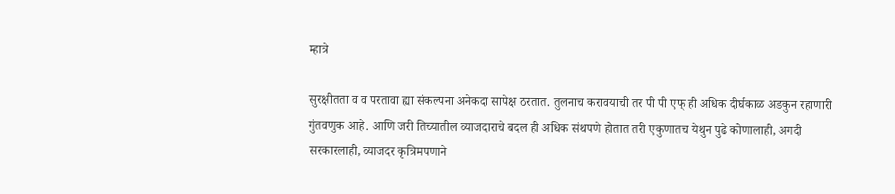म्हात्रे

सुरक्षीतता व व परतावा ह्या संकल्पना अनेकदा सापेक्ष ठरतात. तुलनाच करावयाची तर पी पी एफ् ही अधिक दीर्घकाळ अडकुन रहाणारी गुंतवणुक आहे. आणि जरी तिच्यातील व्याजदाराचे बदल ही अधिक संथपणे होतात तरी एकुणातच येथुन पुढे कोणालाही, अगदी सरकारलाही, व्याजदर कृत्रिमपणाने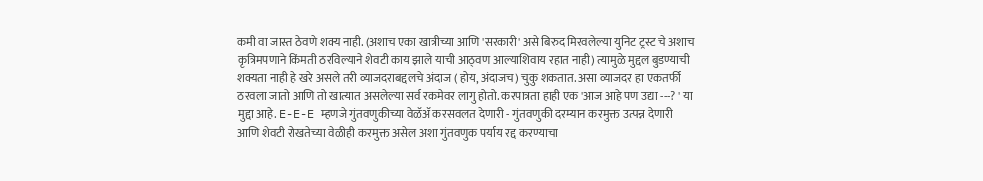कमी वा जास्त ठेवणे शक्य नाही. (अशाच एका खात्रीच्या आणि 'सरकारी' असे बिरुद मिरवलेल्या युनिट ट्रस्ट चे अशाच कृत्रिमपणाने किंमती ठरविल्याने शेवटी काय झाले याची आठ्वण आल्याशिवाय रहात नाही) त्यामुळे मुद्दल बुडण्याची शक्यता नाही हे खरे असले तरी व्याजदराबद्दलचे अंदाज ( होय, अंदाजच) चुकु शकतात. असा व्याजदर हा एकतर्फी ठरवला जातो आणि तो खात्यात असलेल्या सर्व रकमेवर लागु होतो. करपात्रता हाही एक 'आज आहे पण उद्या ---? ' या मुद्दा आहे. E-E-E म्हणजे गुंतवणुकीच्या वेळॅॲ करसवलत देणारी - गुंतवणुकी दरम्यान करमुक्त उत्पन्न देणारी आणि शेवटी रोखतेच्या वेळीही करमुक्त असेल अशा गुंतवणुक पर्याय रद्द करण्याचा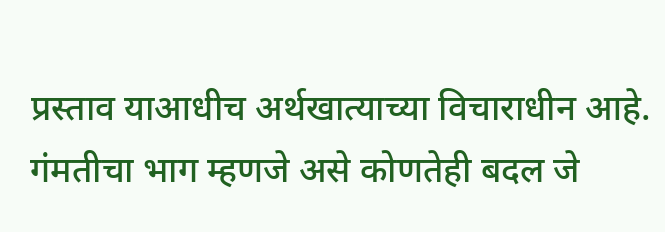प्रस्ताव याआधीच अर्थखात्याच्या विचाराधीन आहे. गंमतीचा भाग म्हणजे असे कोणतेही बदल जे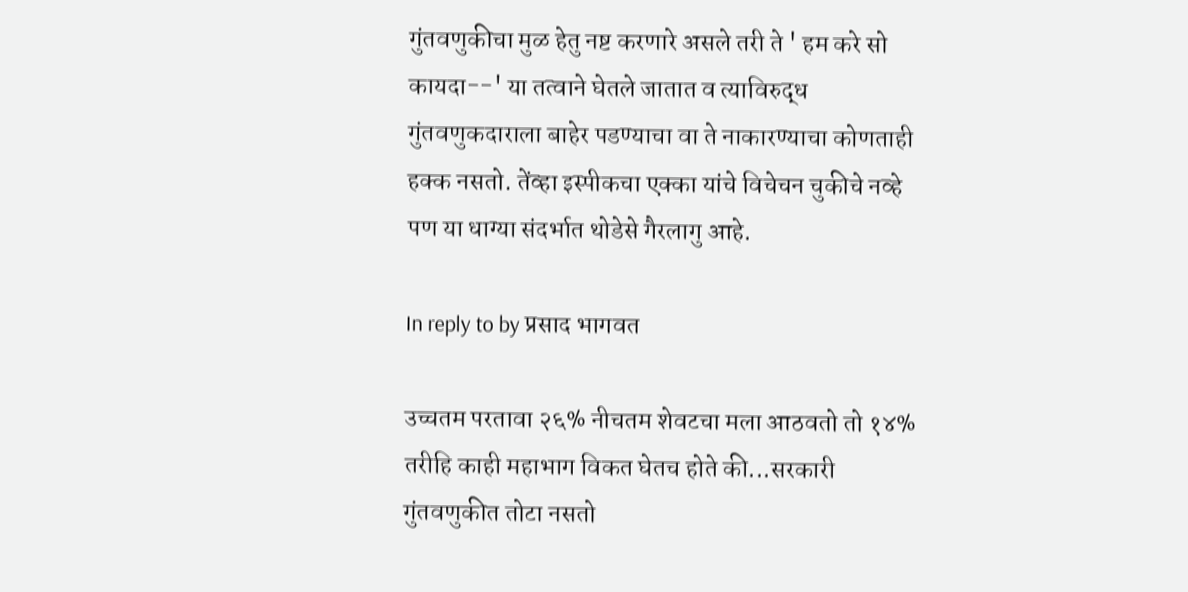गुंतवणुकीचा मुळ हेतु नष्ट करणारे असले तरी ते ' हम करे सो कायदा--' या तत्वाने घेतले जातात व त्याविरुद्ध गुंतवणुकदाराला बाहेर पडण्याचा वा ते नाकारण्याचा कोणताही हक्क नसतो. तेंव्हा इस्पीकचा एक्का यांचे विचेचन चुकीचे नव्हे पण या धाग्या संदर्भात थोडेसे गैरलागु आहे.

In reply to by प्रसाद भागवत

उच्चतम परतावा २६% नीचतम शेवटचा मला आठवतो तो १४% तरीहि काही महाभाग विकत घेतच होते की...सरकारी गुंतवणुकीत तोटा नसतो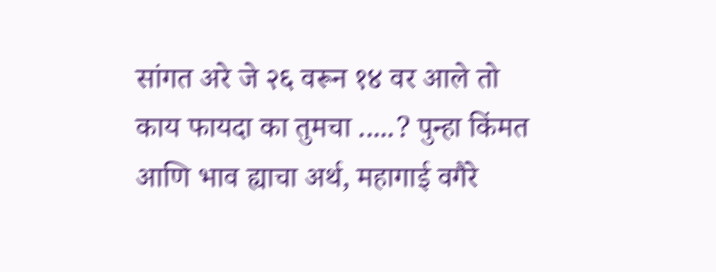सांगत अरे जे २६ वरून १४ वर आले तो काय फायदा का तुमचा .....? पुन्हा किंमत आणि भाव ह्याचा अर्थ, महागाई वगैरे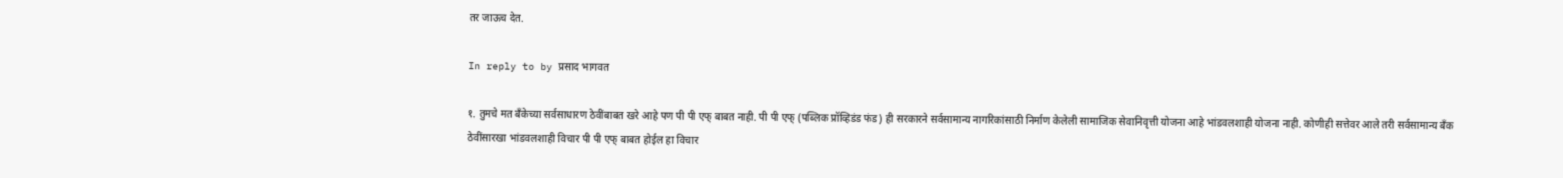तर जाऊच देत.

In reply to by प्रसाद भागवत

१. तुमचे मत बँकेच्या सर्वसाधारण ठेवींबाबत खरे आहे पण पी पी एफ् बाबत नाही. पी पी एफ् (पब्लिक प्रॉव्हिडंड फंड) ही सरकारने सर्वसामान्य नागरिकांसाठी निर्माण केलेली सामाजिक सेवानिवृत्ती योजना आहे भांडवलशाही योजना नाही. कोणीही सत्तेवर आले तरी सर्वसामान्य बँक ठेवींसारखा भांडवलशाही विचार पी पी एफ् बाबत होईल हा विचार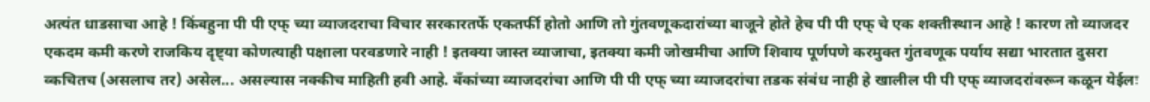अत्यंत धाडसाचा आहे ! किंबहुना पी पी एफ् च्या व्याजदराचा विचार सरकारतर्फे एकतर्फी होतो आणि तो गुंतवणूकदारांच्या बाजूने होते हेच पी पी एफ् चे एक शक्तीस्थान आहे ! कारण तो व्याजदर एकदम कमी करणे राजकिय दृष्ट्या कोणत्याही पक्षाला परवडणारे नाही ! इतक्या जास्त व्याजाचा, इतक्या कमी जोखमीचा आणि शिवाय पूर्णपणे करमुक्त गुंतवणूक पर्याय सद्या भारतात दुसरा व्कचितच (असलाच तर) असेल... असल्यास नक्कीच माहिती हवी आहे. बँकांच्या व्याजदरांचा आणि पी पी एफ् च्या व्याजदरांचा तडक संबंध नाही हे खालील पी पी एफ् व्याजदरांवरून कळून येईलः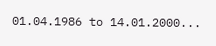01.04.1986 to 14.01.2000...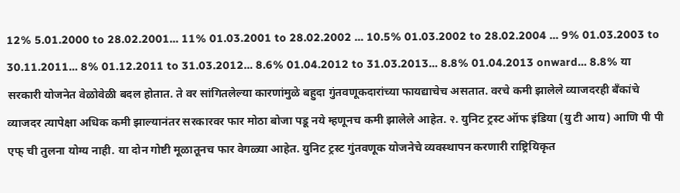12% 5.01.2000 to 28.02.2001... 11% 01.03.2001 to 28.02.2002 ... 10.5% 01.03.2002 to 28.02.2004 ... 9% 01.03.2003 to 30.11.2011... 8% 01.12.2011 to 31.03.2012... 8.6% 01.04.2012 to 31.03.2013... 8.8% 01.04.2013 onward... 8.8% या सरकारी योजनेत वेळोवेळी बदल होतात. ते वर सांगितलेल्या कारणांमुळे बहुदा गुंतवणूकदारांच्या फायद्याचेच असतात. वरचे कमी झालेले व्याजदरही बँकांचे व्याजदर त्यापेक्षा अधिक कमी झाल्यानंतर सरकारवर फार मोठा बोजा पडू नये म्हणूनच कमी झालेले आहेत. २. युनिट ट्रस्ट ऑफ इंडिया (यु टी आय) आणि पी पी एफ् ची तुलना योग्य नाही. या दोन गोष्टी मूळातूनच फार वेगळ्या आहेत. युनिट ट्रस्ट गुंतवणूक योजनेचे व्यवस्थापन करणारी राष्ट्रियिकृत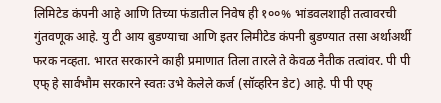लिमिटेड कंपनी आहे आणि तिच्या फंडातील निवेष ही १००% भांडवलशाही तत्वावरची गुंतवणूक आहे. यु टी आय बुडण्याचा आणि इतर लिमीटेड कंपनी बुडण्यात तसा अर्थाअर्थी फरक नव्हता. भारत सरकारने काही प्रमाणात तिला तारले ते केवळ नैतीक तत्वांवर. पी पी एफ् हे सार्वभौम सरकारने स्वतः उभे केलेले कर्ज (सॉव्हरिन डेट) आहे. पी पी एफ्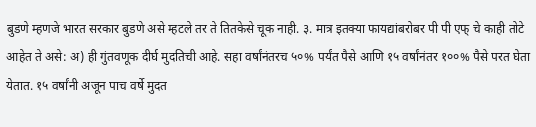बुडणे म्हणजे भारत सरकार बुडणे असे म्हटले तर ते तितकेसे चूक नाही. ३. मात्र इतक्या फायद्यांबरोबर पी पी एफ् चे काही तोटे आहेत ते असे: अ) ही गुंतवणूक दीर्घ मुदतिची आहे. सहा वर्षांनंतरच ५०% पर्यंत पैसे आणि १५ वर्षांनंतर १००% पैसे परत घेता येतात. १५ वर्षांनी अजून पाच वर्षे मुदत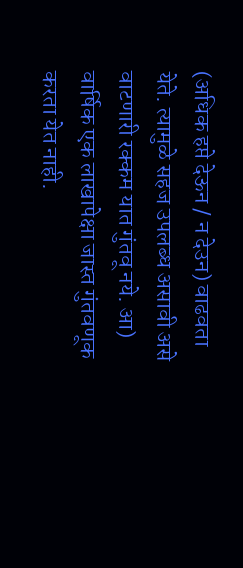(अधिक हप्ते देऊन / न देउन) वाढवता येते. त्यामुळे सहज उपलब्ध असावी असे वाटणारी रक्कम यात गुंतवू नये. आ) वार्षिक एक लाखापेक्षा जास्त गुंतवणूक करता येत नाही.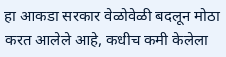हा आकडा सरकार वेळोवेळी बदलून मोठा करत आलेले आहे, कधीच कमी केलेला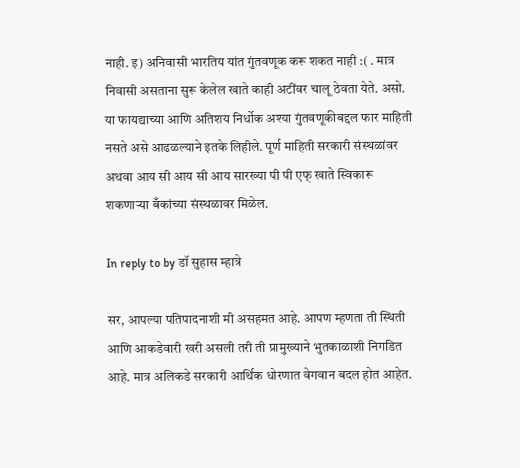नाही. इ) अनिवासी भारतिय यांत गुंतवणूक करू शकत नाही :( . मात्र निवासी असताना सुरू केलेल खाते काही अटींवर चालू ठेवता येते. असो. या फायद्याच्या आणि अतिशय निर्धोक अश्या गुंतवणूकीबद्दल फार माहिती नसते असे आढळल्याने इतके लिहीले. पूर्ण माहिती सरकारी संस्थळांवर अथवा आय सी आय सी आय सारख्या पी पी एफ् खाते स्विकारू शकणार्‍या बँकांच्या संस्थळावर मिळेल.

In reply to by डॉ सुहास म्हात्रे

सर, आपल्या पतिपादनाशी मी असहमत आहे. आपण म्हणता ती स्थिती आणि आकडेवारी खरी असली तरी ती प्रामुख्याने भुतकाळाशी निगडित आहे. मात्र अलिकडे सरकारी आर्थिक धोरणात वेगवान बदल होत आहेत.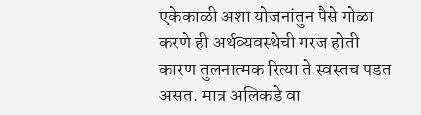एकेकाळी अशा योजनांतुन पैसे गोळा करणे ही अर्थव्यवस्थेची गरज होती कारण तुलनात्मक रित्या ते स्वस्तच पडत असत. मात्र अलिकडे वा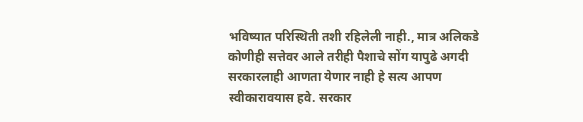भविष्यात परिस्थिती तशी रहिलेली नाही., मात्र अलिकडे कोणीही सत्तेवर आले तरीही पैशाचे सोंग यापुढे अगदी सरकारलाही आणता येणार नाही हे सत्य आपण स्वीकारावयास हवे. सरकार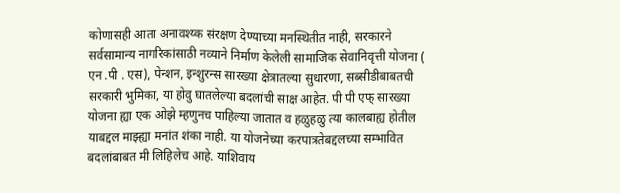कोणासही आता अनावश्य्क संरक्षण देण्याच्या मनस्थितीत नाही, सरकारने सर्वसामान्य नागरिकांसाठी नव्याने निर्माण केलेली सामाजिक सेवानिवृत्ती योजना ( एन .पी . एस), पेन्शन, इन्शुरन्स सारख्या क्षेत्रातल्या सुधारणा, सब्सीडीबाबतची सरकारी भुमिका, या होवु घातलेल्या बदलांची साक्ष आहेत. पी पी एफ् सारख्या योजना ह्या एक ओझे म्हणुनच पाहिल्या जातात व हळुहळु त्या कालबाह्य होतील याबद्दल माझ्ह्या मनांत शंका नाही. या योजनेच्या करपात्रतेबद्दलच्या सम्भावित बदलांबाबत मी लिहिलेच आहे. याशिवाय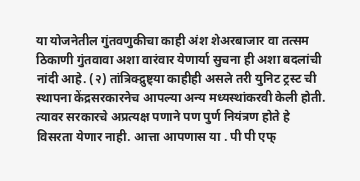या योजनेतील गुंतवणुकीचा काही अंश शेअरबाजार वा तत्सम ठिकाणी गुंतवावा अशा वारंवार येणार्या सुचना ही अशा बदलांची नांदी आहे. (२) तांत्रिक्द्रुष्ट्या काहीही असले तरी युनिट ट्रस्ट ची स्थापना केंद्रसरकारनेच आपल्या अन्य मध्यस्थांकरवी केली होती. त्यावर सरकारचे अप्रत्यक्ष पणाने पण पुर्ण नियंत्रण होते हे विसरता येणार नाही. आत्ता आपणास या . पी पी एफ्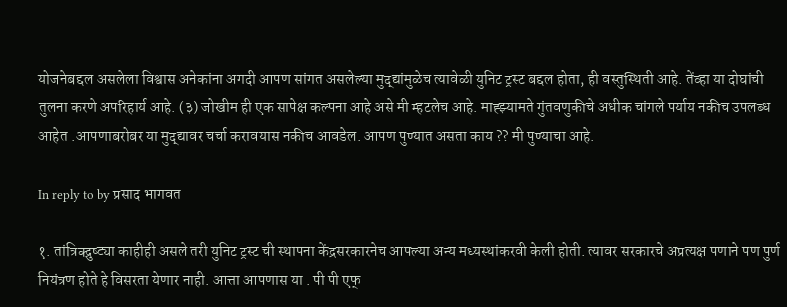योजनेबद्दल असलेला विश्वास अनेकांना अगदी आपण सांगत असलेल्या मुद्द्यांमुळेच त्यावेळी युनिट ट्रस्ट बद्दल होता, ही वस्तुस्थिती आहे. तेंव्हा या दोघांची तुलना करणे अपरिहार्य आहे. (३) जोखीम ही एक सापेक्ष कल्पना आहे असे मी म्हटलेच आहे. माह्झ्यामते गुंतवणुकीचे अधीक चांगले पर्याय नकीच उपलब्ध आहेत .आपणाबरोबर या मुद्द्यावर चर्चा करावयास नकीच आवडेल. आपण पुण्यात असता काय ?? मी पुण्याचा आहे.

In reply to by प्रसाद भागवत

१. तांत्रिक्द्रुष्ट्या काहीही असले तरी युनिट ट्रस्ट ची स्थापना केंद्रसरकारनेच आपल्या अन्य मध्यस्थांकरवी केली होती. त्यावर सरकारचे अप्रत्यक्ष पणाने पण पुर्ण नियंत्रण होते हे विसरता येणार नाही. आत्ता आपणास या . पी पी एफ्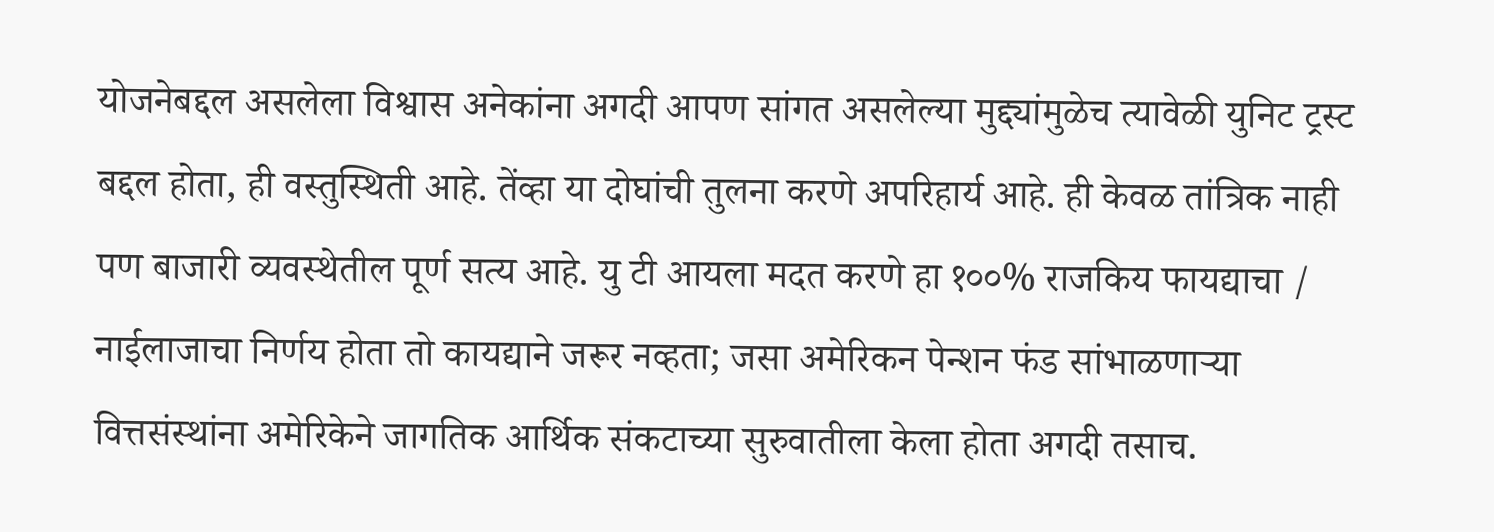योजनेबद्दल असलेला विश्वास अनेकांना अगदी आपण सांगत असलेल्या मुद्द्यांमुळेच त्यावेळी युनिट ट्रस्ट बद्दल होता, ही वस्तुस्थिती आहे. तेंव्हा या दोघांची तुलना करणे अपरिहार्य आहे. ही केवळ तांत्रिक नाही पण बाजारी व्यवस्थेतील पूर्ण सत्य आहे. यु टी आयला मदत करणे हा १००% राजकिय फायद्याचा / नाईलाजाचा निर्णय होता तो कायद्याने जरूर नव्हता; जसा अमेरिकन पेन्शन फंड सांभाळणार्‍या वित्तसंस्थांना अमेरिकेने जागतिक आर्थिक संकटाच्या सुरुवातीला केला होता अगदी तसाच.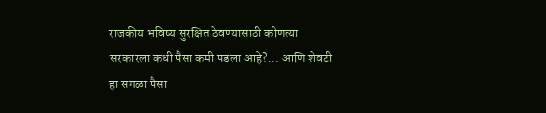राजकीय भविष्य सुरक्षित ठेवण्यासाठी कोणत्या सरकारला कधी पैसा कमी पडला आहे?... आणि शेवटी हा सगळा पैसा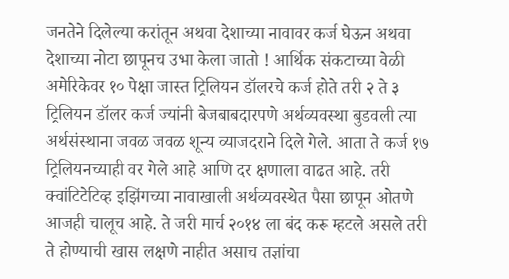जनतेने दिलेल्या करांतून अथवा देशाच्या नावावर कर्ज घेऊन अथवा देशाच्या नोटा छापूनच उभा केला जातो ! आर्थिक संकटाच्या वेळी अमेरिकेवर १० पेक्षा जास्त ट्रिलियन डॉलरचे कर्ज होते तरी २ ते ३ ट्रिलियन डॉलर कर्ज ज्यांनी बेजबाबदारपणे अर्थव्यवस्था बुडवली त्या अर्थसंस्थाना जवळ जवळ शून्य व्याजदराने दिले गेले. आता ते कर्ज १७ ट्रिलियनच्याही वर गेले आहे आणि दर क्षणाला वाढत आहे. तरी क्वांटिटेटिव्ह इझिंगच्या नावाखाली अर्थव्यवस्थेत पैसा छापून ओतणे आजही चालूच आहे. ते जरी मार्च २०१४ ला बंद करू म्हटले असले तरी ते होण्याची खास लक्षणे नाहीत असाच तज्ञांचा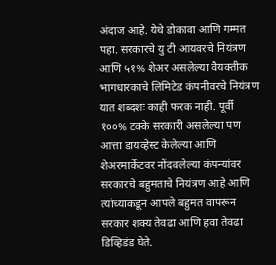अंदाज आहे. येथे डोकावा आणि गम्मत पहा. सरकारचे यु टी आयवरचे नियंत्रण आणि ५१% शेअर असलेल्या वैयक्तीक भागधारकाचे लिमिटेड कंपनीवरचे नियंत्रण यात शब्दशः काही फरक नाही. पूर्वी १००% टक्के सरकारी असलेल्या पण आत्ता डायव्हेस्ट केलेल्या आणि शेअरमार्केटवर नोंदवलेल्या कंपन्यांवर सरकारचे बहुमताचे नियंत्रण आहे आणि त्यांच्याकडून आपले बहुमत वापरून सरकार शक्य तेवढा आणि हवा तेवढा डिव्हिडंड घेते.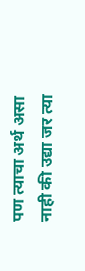पण त्याचा अर्थ असा नाही की उद्या जर त्या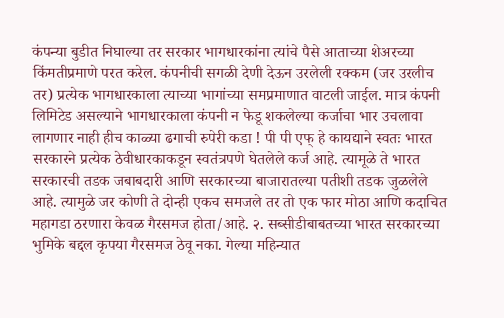कंपन्या बुडीत निघाल्या तर सरकार भागधारकांना त्यांचे पैसे आताच्या शेअरच्या किंमतीप्रमाणे परत करेल. कंपनीची सगळी देणी देऊन उरलेली रक्कम (जर उरलीच तर) प्रत्येक भागधारकाला त्याच्या भागांच्या समप्रमाणात वाटली जाईल. मात्र कंपनी लिमिटेड असल्याने भागधारकाला कंपनी न फेडू शकलेल्या कर्जाचा भार उचलावा लागणार नाही हीच काळ्या ढगाची रुपेरी कडा ! पी पी एफ् हे कायद्याने स्वतः भारत सरकारने प्रत्येक ठेवीधारकाकडून स्वतंत्रपणे घेतलेले कर्ज आहे. त्यामूळे ते भारत सरकारची तडक जबाबदारी आणि सरकारच्या बाजारातल्या पतीशी तडक जुळलेले आहे. त्यामुळे जर कोणी ते दोन्ही एकच समजले तर तो एक फार मोठा आणि कदाचित महागडा ठरणारा केवळ गैरसमज होता/आहे. २. सब्सीडीबाबतच्या भारत सरकारच्या भुमिके बद्दल कृपया गैरसमज ठेवू नका. गेल्या महिन्यात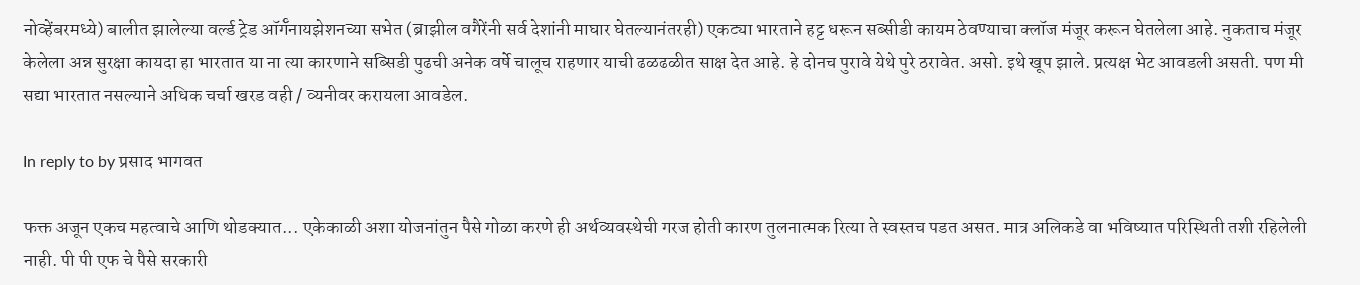नोव्हेंबरमध्ये) बालीत झालेल्या वर्ल्ड ट्रेड ऑर्गॅनायझेशनच्या सभेत (ब्राझील वगैरेंनी सर्व देशांनी माघार घेतल्यानंतरही) एकट्या भारताने हट्ट धरून सब्सीडी कायम ठेवण्याचा क्लॉज मंजूर करून घेतलेला आहे. नुकताच मंजूर केलेला अन्न सुरक्षा कायदा हा भारतात या ना त्या कारणाने सब्सिडी पुढची अनेक वर्षे चालूच राहणार याची ढळढळीत साक्ष देत आहे. हे दोनच पुरावे येथे पुरे ठरावेत. असो. इथे खूप झाले. प्रत्यक्ष भेट आवडली असती. पण मी सद्या भारतात नसल्याने अधिक चर्चा खरड वही / व्यनीवर करायला आवडेल.

In reply to by प्रसाद भागवत

फक्त अजून एकच महत्वाचे आणि थोडक्यात... एकेकाळी अशा योजनांतुन पैसे गोळा करणे ही अर्थव्यवस्थेची गरज होती कारण तुलनात्मक रित्या ते स्वस्तच पडत असत. मात्र अलिकडे वा भविष्यात परिस्थिती तशी रहिलेली नाही. पी पी एफ चे पैसे सरकारी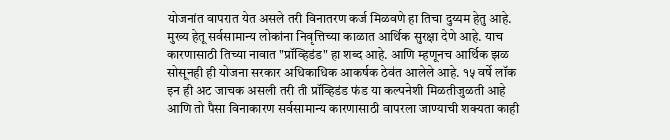योजनांत वापरात येत असले तरी विनातरण कर्ज मिळवणे हा तिचा दुय्यम हेतु आहे. मुख्य हेतू सर्वसामान्य लोकांना निवृत्तिच्या काळात आर्थिक सुरक्षा देणे आहे. याच कारणासाठी तिच्या नावात "प्रॉव्हिडंड" हा शब्द आहे. आणि म्हणूनच आर्थिक झळ सोसूनही ही योजना सरकार अधिकाधिक आकर्षक ठेव॑त आलेले आहे. १५ वर्षे लॉक इन ही अट जाचक असली तरी ती प्रॉव्हिडंड फंड या कल्पनेशी मिळतीजुळती आहे आणि तो पैसा विनाकारण सर्वसामान्य कारणासाठी वापरला जाण्याची शक्यता काही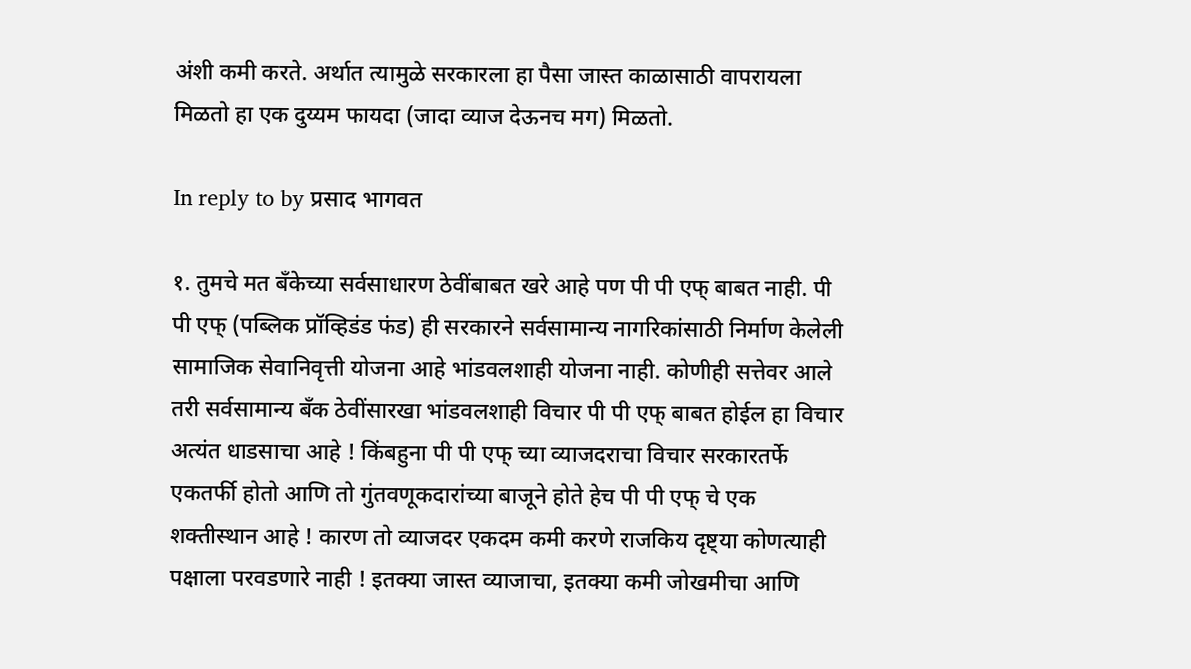अंशी कमी करते. अर्थात त्यामुळे सरकारला हा पैसा जास्त काळासाठी वापरायला मिळतो हा एक दुय्यम फायदा (जादा व्याज देऊनच मग) मिळतो.

In reply to by प्रसाद भागवत

१. तुमचे मत बँकेच्या सर्वसाधारण ठेवींबाबत खरे आहे पण पी पी एफ् बाबत नाही. पी पी एफ् (पब्लिक प्रॉव्हिडंड फंड) ही सरकारने सर्वसामान्य नागरिकांसाठी निर्माण केलेली सामाजिक सेवानिवृत्ती योजना आहे भांडवलशाही योजना नाही. कोणीही सत्तेवर आले तरी सर्वसामान्य बँक ठेवींसारखा भांडवलशाही विचार पी पी एफ् बाबत होईल हा विचार अत्यंत धाडसाचा आहे ! किंबहुना पी पी एफ् च्या व्याजदराचा विचार सरकारतर्फे एकतर्फी होतो आणि तो गुंतवणूकदारांच्या बाजूने होते हेच पी पी एफ् चे एक शक्तीस्थान आहे ! कारण तो व्याजदर एकदम कमी करणे राजकिय दृष्ट्या कोणत्याही पक्षाला परवडणारे नाही ! इतक्या जास्त व्याजाचा, इतक्या कमी जोखमीचा आणि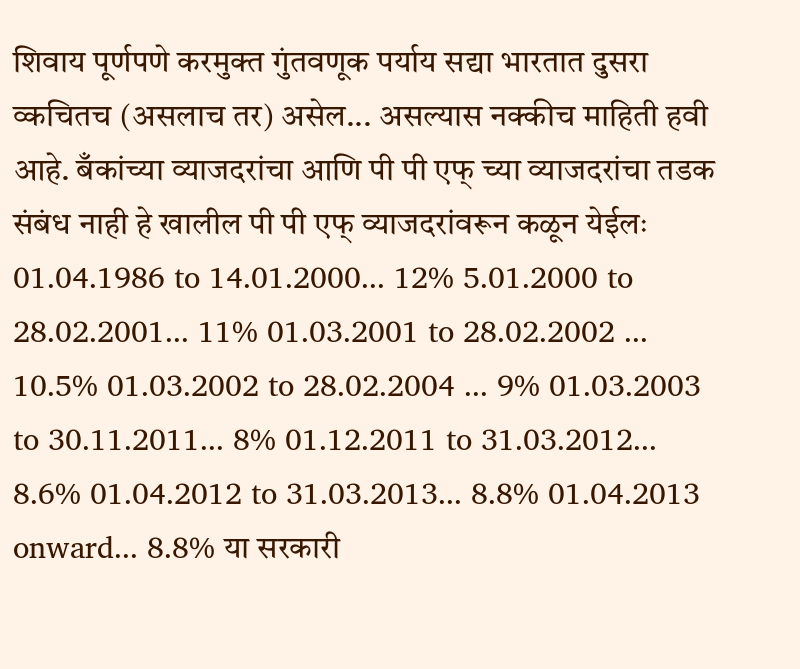शिवाय पूर्णपणे करमुक्त गुंतवणूक पर्याय सद्या भारतात दुसरा व्कचितच (असलाच तर) असेल... असल्यास नक्कीच माहिती हवी आहे. बँकांच्या व्याजदरांचा आणि पी पी एफ् च्या व्याजदरांचा तडक संबंध नाही हे खालील पी पी एफ् व्याजदरांवरून कळून येईलः 01.04.1986 to 14.01.2000... 12% 5.01.2000 to 28.02.2001... 11% 01.03.2001 to 28.02.2002 ... 10.5% 01.03.2002 to 28.02.2004 ... 9% 01.03.2003 to 30.11.2011... 8% 01.12.2011 to 31.03.2012... 8.6% 01.04.2012 to 31.03.2013... 8.8% 01.04.2013 onward... 8.8% या सरकारी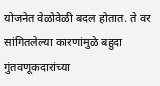योजनेत वेळोवेळी बदल होतात. ते वर सांगितलेल्या कारणांमुळे बहुदा गुंतवणूकदारांच्या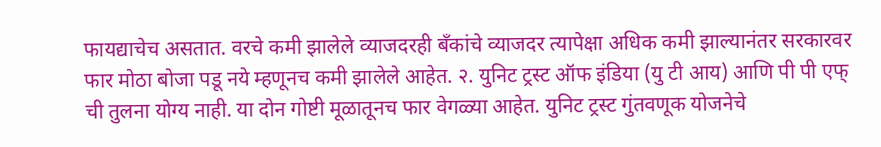फायद्याचेच असतात. वरचे कमी झालेले व्याजदरही बँकांचे व्याजदर त्यापेक्षा अधिक कमी झाल्यानंतर सरकारवर फार मोठा बोजा पडू नये म्हणूनच कमी झालेले आहेत. २. युनिट ट्रस्ट ऑफ इंडिया (यु टी आय) आणि पी पी एफ् ची तुलना योग्य नाही. या दोन गोष्टी मूळातूनच फार वेगळ्या आहेत. युनिट ट्रस्ट गुंतवणूक योजनेचे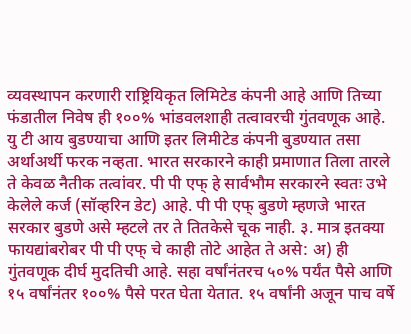व्यवस्थापन करणारी राष्ट्रियिकृत लिमिटेड कंपनी आहे आणि तिच्या फंडातील निवेष ही १००% भांडवलशाही तत्वावरची गुंतवणूक आहे. यु टी आय बुडण्याचा आणि इतर लिमीटेड कंपनी बुडण्यात तसा अर्थाअर्थी फरक नव्हता. भारत सरकारने काही प्रमाणात तिला तारले ते केवळ नैतीक तत्वांवर. पी पी एफ् हे सार्वभौम सरकारने स्वतः उभे केलेले कर्ज (सॉव्हरिन डेट) आहे. पी पी एफ् बुडणे म्हणजे भारत सरकार बुडणे असे म्हटले तर ते तितकेसे चूक नाही. ३. मात्र इतक्या फायद्यांबरोबर पी पी एफ् चे काही तोटे आहेत ते असे: अ) ही गुंतवणूक दीर्घ मुदतिची आहे. सहा वर्षांनंतरच ५०% पर्यंत पैसे आणि १५ वर्षांनंतर १००% पैसे परत घेता येतात. १५ वर्षांनी अजून पाच वर्षे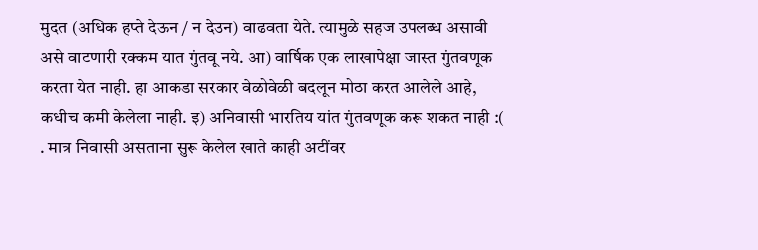मुदत (अधिक हप्ते देऊन / न देउन) वाढवता येते. त्यामुळे सहज उपलब्ध असावी असे वाटणारी रक्कम यात गुंतवू नये. आ) वार्षिक एक लाखापेक्षा जास्त गुंतवणूक करता येत नाही. हा आकडा सरकार वेळोवेळी बदलून मोठा करत आलेले आहे, कधीच कमी केलेला नाही. इ) अनिवासी भारतिय यांत गुंतवणूक करू शकत नाही :( . मात्र निवासी असताना सुरू केलेल खाते काही अटींवर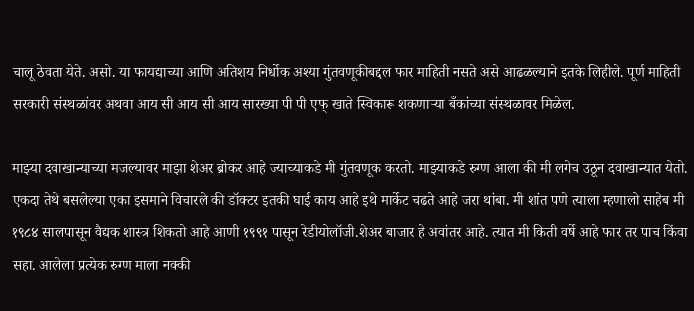चालू ठेवता येते. असो. या फायद्याच्या आणि अतिशय निर्धोक अश्या गुंतवणूकीबद्दल फार माहिती नसते असे आढळल्याने इतके लिहीले. पूर्ण माहिती सरकारी संस्थळांवर अथवा आय सी आय सी आय सारख्या पी पी एफ् खाते स्विकारू शकणार्‍या बँकांच्या संस्थळावर मिळेल.

माझ्या दवाखान्याच्या मजल्यावर माझा शेअर ब्रोकर आहे ज्याच्याकडे मी गुंतवणूक करतो. माझ्याकडे रुग्ण आला की मी लगेच उठून दवाखान्यात येतो. एकदा तेथे बसलेल्या एका इसमाने विचारले की डॉक्टर इतकी घाई काय आहे इथे मार्केट चढते आहे जरा थांबा. मी शांत पणे त्याला म्हणालो साहेब मी १९८४ सालपासून वैद्यक शास्त्र शिकतो आहे आणी १९९१ पासून रेडीयोलॉजी.शेअर बाजार हे अवांतर आहे. त्यात मी किती वर्षे आहे फार तर पाच किंवा सहा. आलेला प्रत्येक रुग्ण माला नक्की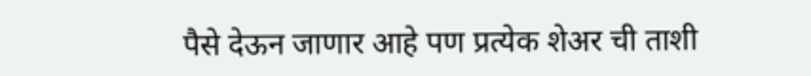पैसे देऊन जाणार आहे पण प्रत्येक शेअर ची ताशी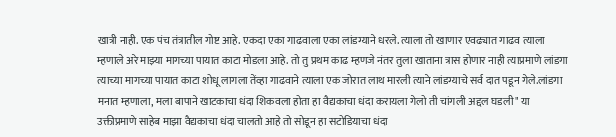खात्री नाही. एक पंच तंत्रातील गोष्ट आहे. एकदा एका गाढवाला एका लांडग्याने धरले. त्याला तो खाणार एवढ्यात गाढव त्याला म्हणाले अरे माझ्या मागच्या पायात काटा मोडला आहे. तो तु प्रथम काढ म्हणजे नंतर तुला खाताना त्रास होणार नाही त्याप्रमाणे लांडगा त्याच्या मागच्या पायात काटा शोधू लागला तेंव्हा गाढवाने त्याला एक जोरात लाथ मारली त्याने लांडग्याचे सर्व दात पडून गेले.लांडगा मनात म्हणाला, मला बापाने खाटकाचा धंदा शिकवला होता हा वैद्यकाचा धंदा करायला गेलो ती चांगली अद्दल घडली" या उक्तीप्रमाणे साहेब माझा वैद्यकाचा धंदा चालतो आहे तो सोडून हा सटोडियाचा धंदा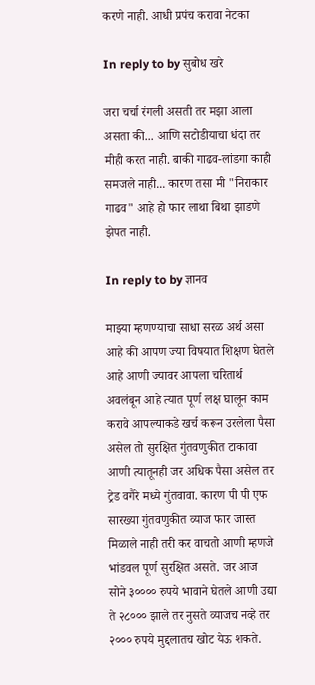करणे नाही. आधी प्रपंच करावा नेटका

In reply to by सुबोध खरे

जरा चर्चा रंगली असती तर मझा आला असता की... आणि सटोडीयाचा धंदा तर मीही करत नाही. बाकी गाढव-लांडगा काही समजले नाही... कारण तसा मी "निराकार गाढव" आहे हो फार लाथा बिथा झाडणे झेपत नाही.

In reply to by ज्ञानव

माझ्या म्हणण्याचा साधा सरळ अर्थ असा आहे की आपण ज्या विषयात शिक्षण घेतले आहे आणी ज्यावर आपला चरितार्थ अवलंबून आहे त्यात पूर्ण लक्ष घालून काम करावे आपल्याकडे खर्च करून उरलेला पैसा असेल तो सुरक्षित गुंतवणुकीत टाकावा आणी त्यातूनही जर अधिक पैसा असेल तर ट्रेड वगैरे मध्ये गुंतवावा. कारण पी पी एफ सारख्या गुंतवणुकीत व्याज फार जास्त मिळाले नाही तरी कर वाचतो आणी म्हणजे भांडवल पूर्ण सुरक्षित असते. जर आज सोने ३०००० रुपये भावाने घेतले आणी उद्या ते २८००० झाले तर नुसते व्याजच नव्हे तर २००० रुपये मुद्दलातच खोट येऊ शकते.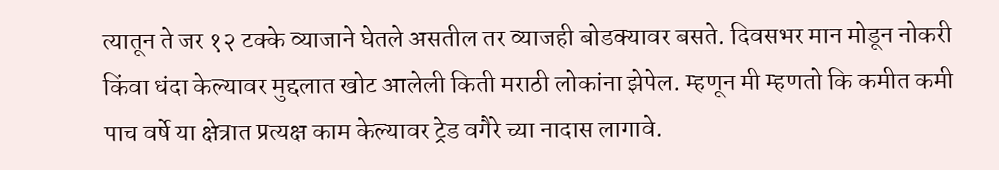त्यातून ते जर १२ टक्के व्याजाने घेतले असतील तर व्याजही बोडक्यावर बसते. दिवसभर मान मोडून नोकरी किंवा धंदा केल्यावर मुद्दलात खोट आलेली किती मराठी लोकांना झेपेल. म्हणून मी म्हणतो कि कमीत कमी पाच वर्षे या क्षेत्रात प्रत्यक्ष काम केल्यावर ट्रेड वगैरे च्या नादास लागावे.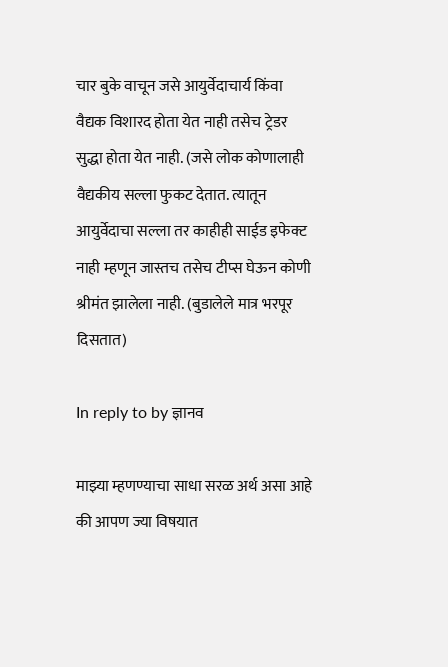चार बुके वाचून जसे आयुर्वेदाचार्य किंवा वैद्यक विशारद होता येत नाही तसेच ट्रेडर सुद्धा होता येत नाही. (जसे लोक कोणालाही वैद्यकीय सल्ला फुकट देतात. त्यातून आयुर्वेदाचा सल्ला तर काहीही साईड इफेक्ट नाही म्हणून जास्तच तसेच टीप्स घेऊन कोणी श्रीमंत झालेला नाही. (बुडालेले मात्र भरपूर दिसतात)

In reply to by ज्ञानव

माझ्या म्हणण्याचा साधा सरळ अर्थ असा आहे की आपण ज्या विषयात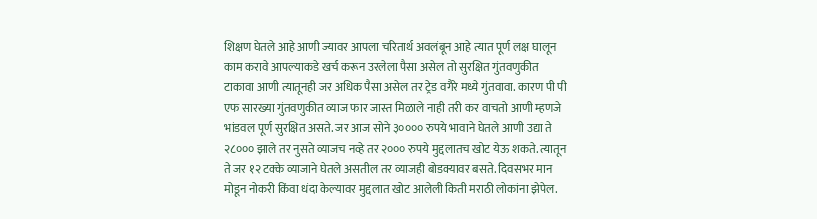शिक्षण घेतले आहे आणी ज्यावर आपला चरितार्थ अवलंबून आहे त्यात पूर्ण लक्ष घालून काम करावे आपल्याकडे खर्च करून उरलेला पैसा असेल तो सुरक्षित गुंतवणुकीत टाकावा आणी त्यातूनही जर अधिक पैसा असेल तर ट्रेड वगैरे मध्ये गुंतवावा. कारण पी पी एफ सारख्या गुंतवणुकीत व्याज फार जास्त मिळाले नाही तरी कर वाचतो आणी म्हणजे भांडवल पूर्ण सुरक्षित असते. जर आज सोने ३०००० रुपये भावाने घेतले आणी उद्या ते २८००० झाले तर नुसते व्याजच नव्हे तर २००० रुपये मुद्दलातच खोट येऊ शकते. त्यातून ते जर १२ टक्के व्याजाने घेतले असतील तर व्याजही बोडक्यावर बसते. दिवसभर मान मोडून नोकरी किंवा धंदा केल्यावर मुद्दलात खोट आलेली किती मराठी लोकांना झेपेल.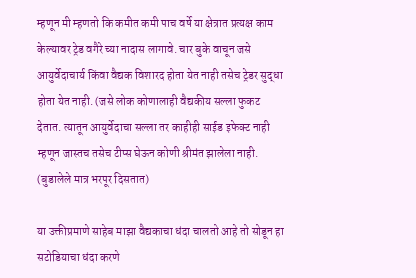म्हणून मी म्हणतो कि कमीत कमी पाच वर्षे या क्षेत्रात प्रत्यक्ष काम केल्यावर ट्रेड वगैरे च्या नादास लागावे. चार बुके वाचून जसे आयुर्वेदाचार्य किंवा वैद्यक विशारद होता येत नाही तसेच ट्रेडर सुद्धा होता येत नाही. (जसे लोक कोणालाही वैद्यकीय सल्ला फुकट देतात. त्यातून आयुर्वेदाचा सल्ला तर काहीही साईड इफेक्ट नाही म्हणून जास्तच तसेच टीप्स घेऊन कोणी श्रीमंत झालेला नाही. (बुडालेले मात्र भरपूर दिसतात)

या उक्तीप्रमाणे साहेब माझा वैद्यकाचा धंदा चालतो आहे तो सोडून हा सटोडियाचा धंदा करणे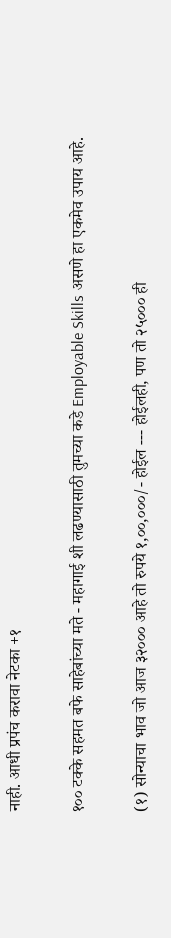नाही. आधी प्रपंच करावा नेटका +१

१०० टक्के सहमत बफे साहेबांच्या मते - महागाई शी लढण्यासाठी तुमच्या कडे Employable Skills असणे हा एकमेव उपाय आहे.

(१) सोन्याचा भाव जो आज ३२००० आहे तो रुपये १,००,०००/- होईल --- होईलही, पण तो २५००० ही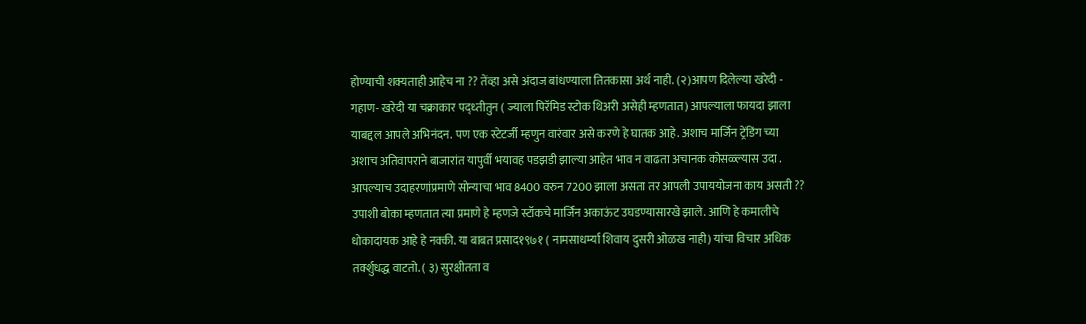होण्याची शक्यताही आहेच ना ?? तेंव्हा असे अंदाज बांधण्याला तितकासा अर्थ नाही. (२)आपण दिलेल्या खरेदी - गहाण- खरेदी या चक्राकार पद्ध्तीतुन ( ज्याला पिरॅमिड स्टोक थिअरी असेही म्हणतात) आपल्याला फायदा झाला याबद्दल आपले अभिनंदन. पण एक स्टेटर्जी म्हणुन वारंवार असे करणे हे घातक आहे. अशाच मार्जिन ट्रेंडिंग च्या अशाच अतिवापराने बाजारांत यापुर्वी भयावह पडझडी झाल्या आहेत भाव न वाढता अचानक कोसळ्ल्यास उदा . आपल्याच उदाहरणांप्रमाणे सोन्याचा भाव 8400 वरुन 7200 झाला असता तर आपली उपाययोजना काय असती ?? उपाशी बोका म्हणतात त्या प्रमाणे हे म्हणजे स्टॉकचे मार्जिन अकाऊंट उघडण्यासारखे झाले. आणि हे कमालीचे धोकादायक आहे हे नक्की. या बाबत प्रसाद१९७१ ( नामसाधर्म्या शिवाय दुसरी ओळख नाही) यांचा विचार अधिक तर्क्शुधद्ध वाटतो. ( ३) सुरक्षीतता व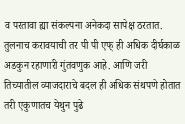व परतावा ह्या संकल्पना अनेकदा सापेक्ष ठरतात. तुलनाच करावयाची तर पी पी एफ् ही अधिक दीर्घकाळ अडकुन रहाणारी गुंतवणुक आहे. आणि जरी तिच्यातील व्याजदाराचे बदल ही अधिक संथपणे होतात तरी एकुणातच येथुन पुढे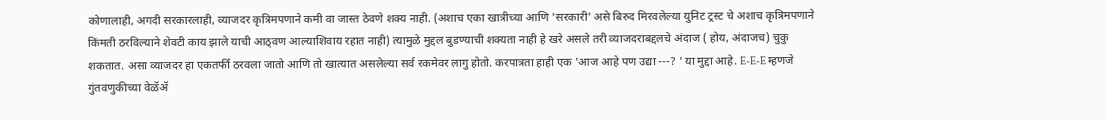कोणालाही, अगदी सरकारलाही, व्याजदर कृत्रिमपणाने कमी वा जास्त ठेवणे शक्य नाही. (अशाच एका खात्रीच्या आणि 'सरकारी' असे बिरुद मिरवलेल्या युनिट ट्रस्ट चे अशाच कृत्रिमपणाने किंमती ठरविल्याने शेवटी काय झाले याची आठ्वण आल्याशिवाय रहात नाही) त्यामुळे मुद्दल बुडण्याची शक्यता नाही हे खरे असले तरी व्याजदराबद्दलचे अंदाज ( होय, अंदाजच) चुकु शकतात. असा व्याजदर हा एकतर्फी ठरवला जातो आणि तो खात्यात असलेल्या सर्व रकमेवर लागु होतो. करपात्रता हाही एक 'आज आहे पण उद्या ---? ' या मुद्दा आहे. E-E-E म्हणजे गुंतवणुकीच्या वेळॅॲ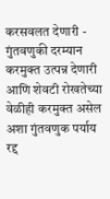करसवलत देणारी - गुंतवणुकी दरम्यान करमुक्त उत्पन्न देणारी आणि शेवटी रोखतेच्या वेळीही करमुक्त असेल अशा गुंतवणुक पर्याय रद्द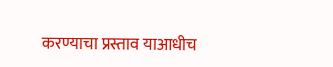करण्याचा प्रस्ताव याआधीच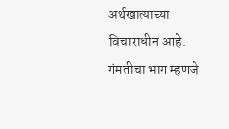अर्थखात्याच्या विचाराधीन आहे. गंमतीचा भाग म्हणजे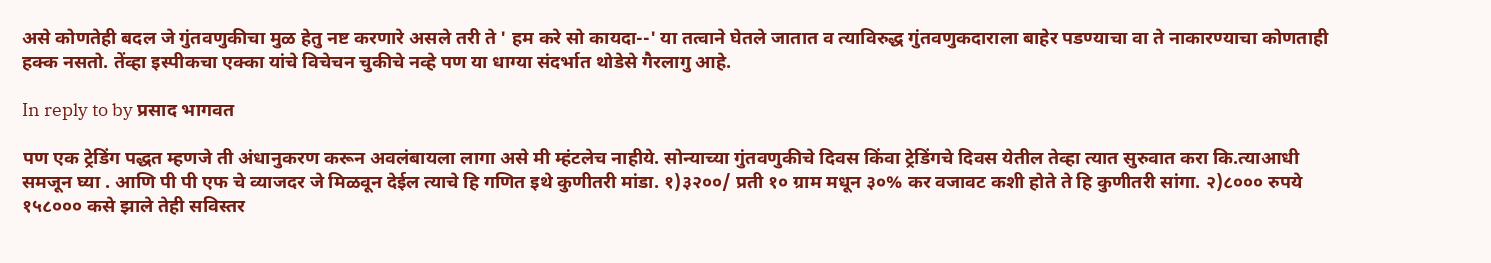असे कोणतेही बदल जे गुंतवणुकीचा मुळ हेतु नष्ट करणारे असले तरी ते ' हम करे सो कायदा--' या तत्वाने घेतले जातात व त्याविरुद्ध गुंतवणुकदाराला बाहेर पडण्याचा वा ते नाकारण्याचा कोणताही हक्क नसतो. तेंव्हा इस्पीकचा एक्का यांचे विचेचन चुकीचे नव्हे पण या धाग्या संदर्भात थोडेसे गैरलागु आहे.

In reply to by प्रसाद भागवत

पण एक ट्रेडिंग पद्धत म्हणजे ती अंधानुकरण करून अवलंबायला लागा असे मी म्हंटलेच नाहीये. सोन्याच्या गुंतवणुकीचे दिवस किंवा ट्रेडिंगचे दिवस येतील तेव्हा त्यात सुरुवात करा कि.त्याआधी समजून घ्या . आणि पी पी एफ चे व्याजदर जे मिळवून देईल त्याचे हि गणित इथे कुणीतरी मांडा. १)३२००/ प्रती १० ग्राम मधून ३०% कर वजावट कशी होते ते हि कुणीतरी सांगा. २)८००० रुपये १५८००० कसे झाले तेही सविस्तर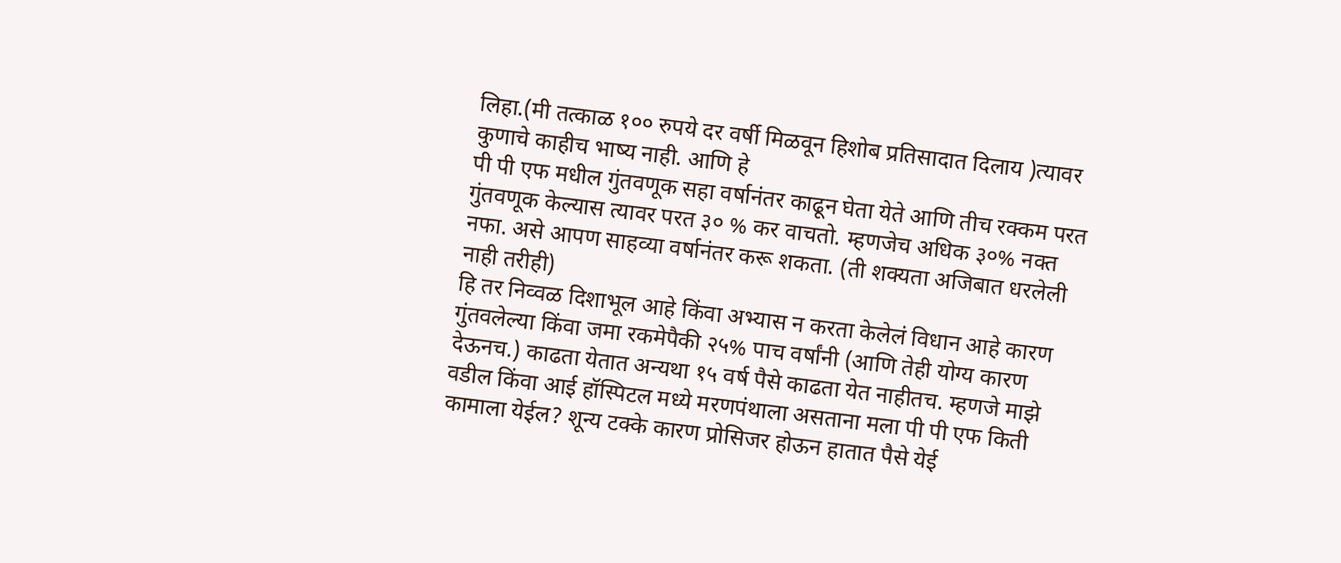लिहा.(मी तत्काळ १०० रुपये दर वर्षी मिळवून हिशोब प्रतिसादात दिलाय )त्यावर कुणाचे काहीच भाष्य नाही. आणि हे
पी पी एफ मधील गुंतवणूक सहा वर्षानंतर काढून घेता येते आणि तीच रक्कम परत गुंतवणूक केल्यास त्यावर परत ३० % कर वाचतो. म्हणजेच अधिक ३०% नक्त नफा. असे आपण साहव्या वर्षानंतर करू शकता. (ती शक्यता अजिबात धरलेली नाही तरीही)
हि तर निव्वळ दिशाभूल आहे किंवा अभ्यास न करता केलेलं विधान आहे कारण गुंतवलेल्या किंवा जमा रकमेपैकी २५% पाच वर्षांनी (आणि तेही योग्य कारण देऊनच.) काढता येतात अन्यथा १५ वर्ष पैसे काढता येत नाहीतच. म्हणजे माझे वडील किंवा आई हॉस्पिटल मध्ये मरणपंथाला असताना मला पी पी एफ किती कामाला येईल? शून्य टक्के कारण प्रोसिजर होऊन हातात पैसे येई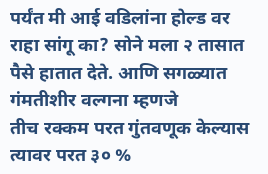पर्यंत मी आई वडिलांना होल्ड वर राहा सांगू का? सोने मला २ तासात पैसे हातात देते. आणि सगळ्यात गंमतीशीर वल्गना म्हणजे
तीच रक्कम परत गुंतवणूक केल्यास त्यावर परत ३० %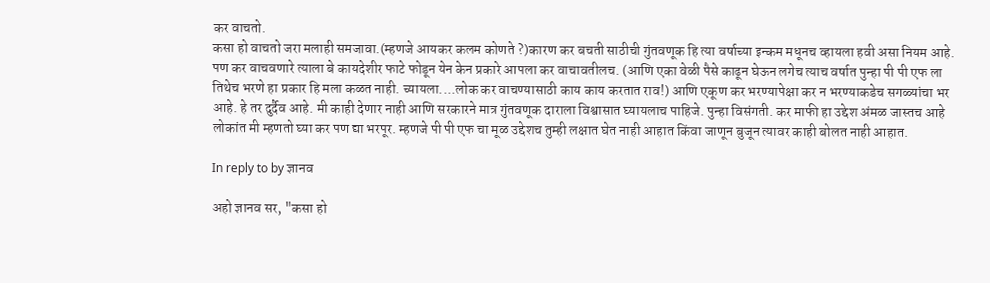कर वाचतो.
कसा हो वाचतो जरा मलाही समजावा.(म्हणजे आयकर कलम कोणते ?)कारण कर बचती साठीची गुंतवणूक हि त्या वर्षाच्या इन्कम मधूनच व्हायला हवी असा नियम आहे. पण कर वाचवणारे त्याला बे कायदेशीर फाटे फोडून येन केन प्रकारे आपला कर वाचावतीलच. (आणि एका वेळी पैसे काढून घेऊन लगेच त्याच वर्षात पुन्हा पी पी एफ ला तिथेच भरणे हा प्रकार हि मला कळत नाही. च्यायला....लोक कर वाचण्यासाठी काय काय करतात राव!) आणि एकूण कर भरण्यापेक्षा कर न भरण्याकडेच सगळ्यांचा भर आहे. हे तर दुर्दैव आहे. मी काही देणार नाही आणि सरकारने मात्र गुंतवणूक दाराला विश्वासात घ्यायलाच पाहिजे. पुन्हा विसंगती. कर माफी हा उद्देश अंमळ जास्तच आहे लोकांत मी म्हणतो घ्या कर पण द्या भरपूर. म्हणजे पी पी एफ चा मूळ उद्देशच तुम्ही लक्षात घेत नाही आहात किंवा जाणून बुजून त्यावर काही बोलत नाही आहात.

In reply to by ज्ञानव

अहो ज्ञानव सर, "कसा हो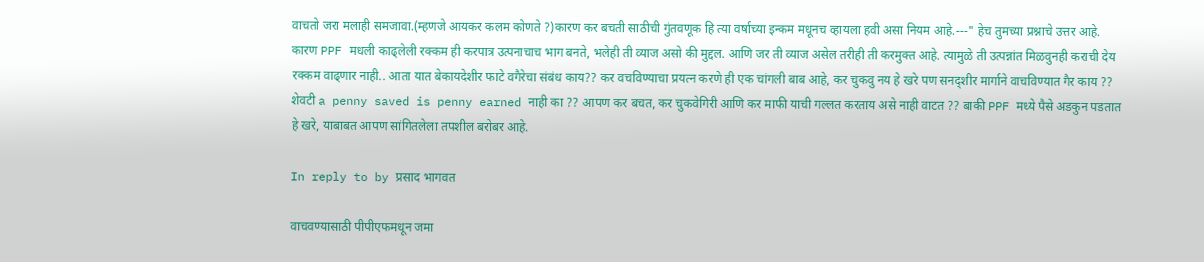वाचतो जरा मलाही समजावा.(म्हणजे आयकर कलम कोणते ?)कारण कर बचती साठीची गुंतवणूक हि त्या वर्षाच्या इन्कम मधूनच व्हायला हवी असा नियम आहे.---" हेच तुमच्या प्रश्नाचे उत्तर आहे. कारण PPF मधली काढ्लेली रक्कम ही करपात्र उत्पनाचाच भाग बनते, भलेही ती व्याज असो की मुद्दल. आणि जर ती व्याज असेल तरीही ती करमुक्त आहे. त्यामुळे ती उत्पन्नांत मिळवुनही कराची देय रक्कम वाढ्णार नाही.. आता यात बेकायदेशीर फाटे वगैरेचा संबंध काय?? कर वचविण्याचा प्रयत्न करणे ही एक चांगली बाब आहे, कर चुकवु नय हे खरे पण सनद्शीर मार्गाने वाचविण्यात गैर काय ?? शेवटी a penny saved is penny earned नाही का ?? आपण कर बचत, कर चुकवेगिरी आणि कर माफी याची गल्लत करताय असे नाही वाटत ?? बाकी PPF मध्ये पैसे अडकुन पडतात हे खरे, याबाबत आपण सांगितलेला तपशील बरोबर आहे.

In reply to by प्रसाद भागवत

वाचवण्यासाठी पीपीएफमधून जमा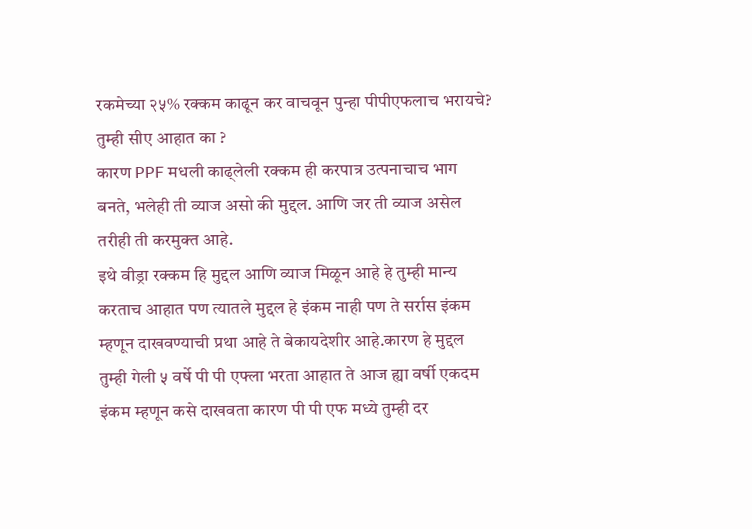रकमेच्या २५% रक्कम काढून कर वाचवून पुन्हा पीपीएफलाच भरायचे? तुम्ही सीए आहात का ?
कारण PPF मधली काढ्लेली रक्कम ही करपात्र उत्पनाचाच भाग बनते, भलेही ती व्याज असो की मुद्दल. आणि जर ती व्याज असेल तरीही ती करमुक्त आहे.
इथे वीड्रा रक्कम हि मुद्दल आणि व्याज मिळून आहे हे तुम्ही मान्य करताच आहात पण त्यातले मुद्दल हे इंकम नाही पण ते सर्रास इंकम म्हणून दाखवण्याची प्रथा आहे ते बेकायदेशीर आहे.कारण हे मुद्दल तुम्ही गेली ५ वर्षे पी पी एफ्ला भरता आहात ते आज ह्या वर्षी एकदम इंकम म्हणून कसे दाखवता कारण पी पी एफ मध्ये तुम्ही दर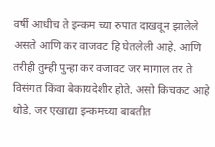वर्षी आधीच ते इन्कम च्या रुपात दाखवून झालेले असते आणि कर वाजवट हि घेतलेली आहे. आणि तरीही तुम्ही पुन्हा कर वजावट जर मागाल तर ते विसंगत किंवा बेकायदेशीर होते. असो किचकट आहे थोडे. जर एखाद्या इन्कमच्या बाबतीत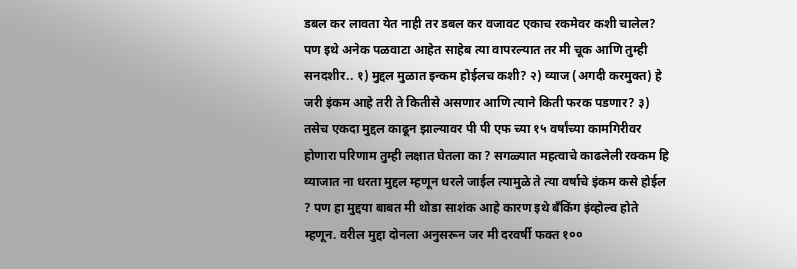डबल कर लावता येत नाही तर डबल कर वजावट एकाच रकमेवर कशी चालेल? पण इथे अनेक पळवाटा आहेत साहेब त्या वापरल्यात तर मी चूक आणि तुम्ही सनदशीर.. १) मुद्दल मुळात इन्कम होईलच कशी? २) व्याज (अगदी करमुक्त) हे जरी इंकम आहे तरी ते कितीसे असणार आणि त्याने किती फरक पडणार? ३) तसेच एकदा मुद्दल काढून झाल्यावर पी पी एफ च्या १५ वर्षांच्या कामगिरीवर होणारा परिणाम तुम्ही लक्षात घेतला का ? सगळ्यात महत्वाचे काढलेली रक्कम हि व्याजात ना धरता मुद्दल म्हणून धरले जाईल त्यामुळे ते त्या वर्षाचे इंकम कसे होईल ? पण हा मुद्दया बाबत मी थोडा साशंक आहे कारण इथे बँकिंग इंव्होल्व होते म्हणून. वरील मुद्दा दोनला अनुसरून जर मी दरवर्षी फक्त १००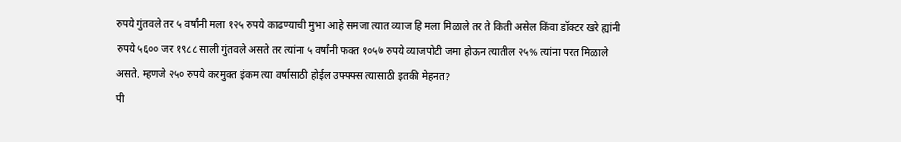रुपये गुंतवले तर ५ वर्षांनी मला १२५ रुपये काढण्याची मुभा आहे समजा त्यात व्याज हि मला मिळाले तर ते किती असेल किंवा डॉक्टर खरे ह्यांनी रुपये ५६०० जर १९८८ साली गुंतवले असते तर त्यांना ५ वर्षांनी फक्त १०५७ रुपये व्याजपोटी जमा होऊन त्यातील २५% त्यांना परत मिळाले असते. म्हणजे २५० रुपये करमुक्त इंकम त्या वर्षासाठी होईल उफ्फ्फ्स त्यासाठी इतकी मेहनत?
पी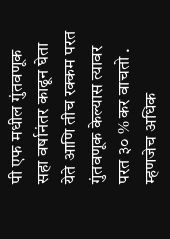पी एफ मधील गुंतवणूक सहा वर्षानंतर काढून घेता येते आणि तीच रक्कम परत गुंतवणूक केल्यास त्यावर परत ३० % कर वाचतो . म्हणजेच अधिक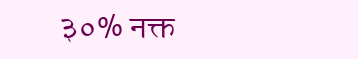३०% नक्त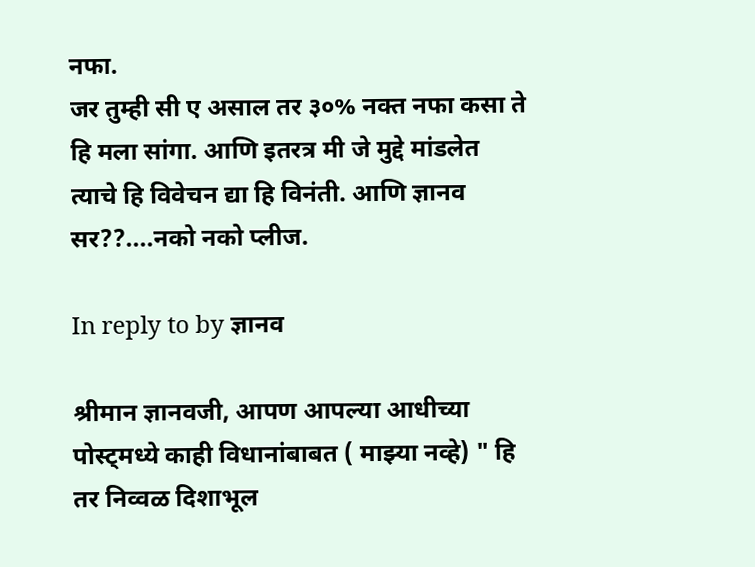नफा.
जर तुम्ही सी ए असाल तर ३०% नक्त नफा कसा ते हि मला सांगा. आणि इतरत्र मी जे मुद्दे मांडलेत त्याचे हि विवेचन द्या हि विनंती. आणि ज्ञानव सर??....नको नको प्लीज.

In reply to by ज्ञानव

श्रीमान ज्ञानवजी, आपण आपल्या आधीच्या पोस्ट्मध्ये काही विधानांबाबत ( माझ्या नव्हे) " हि तर निव्वळ दिशाभूल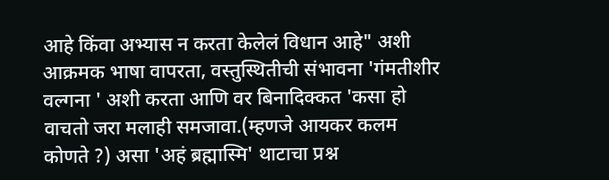आहे किंवा अभ्यास न करता केलेलं विधान आहे" अशी आक्रमक भाषा वापरता, वस्तुस्थितीची संभावना 'गंमतीशीर वल्गना ' अशी करता आणि वर बिनादिक्कत 'कसा हो वाचतो जरा मलाही समजावा.(म्हणजे आयकर कलम कोणते ?) असा 'अहं ब्रह्मास्मि' थाटाचा प्रश्न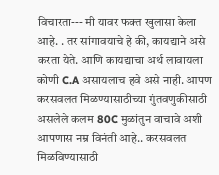विचारता--- मी यावर फक्त खुलासा केला आहे. . तर सांगावयाचे हे की, कायद्याने असे करता येते. आणि कायद्याचा अर्थ लावायला कोणी C.A असायलाच हवे असे नाही. आपण करसवलत मिळण्यासाठीच्या गुंतवणुकीसाठी असलेले कलम 80C मुळांतुन वाचावे अशी आपणास नम्र विनंती आहे.. करसवलत मिळविण्यासाठी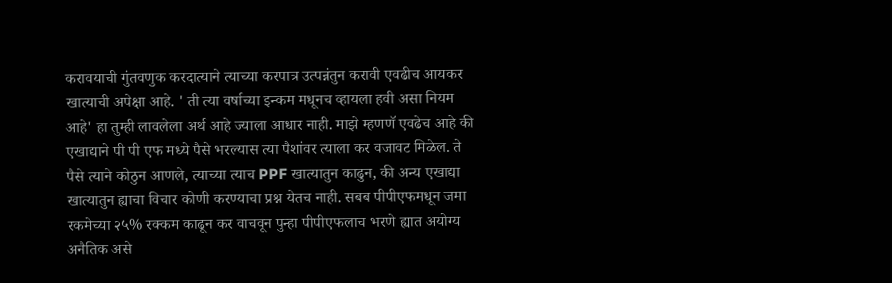करावयाची गुंतवणुक करदात्याने त्याच्या करपात्र उत्पन्नंतुन करावी एवढीच आयकर खात्याची अपेक्षा आहे. ' ती त्या वर्षाच्या इन्कम मधूनच व्हायला हवी असा नियम आहे' हा तुम्ही लावलेला अर्थ आहे ज्याला आधार नाही. माझे म्हणणॅ एवढेच आहे की एखाद्याने पी पी एफ मध्ये पैसे भरल्यास त्या पैशांवर त्याला कर वजावट मिळेल. ते पैसे त्याने कोठुन आणले, त्याच्या त्याच PPF खात्यातुन काढुन, की अन्य एखाद्या खात्यातुन ह्याचा विचार कोणी करण्याचा प्रश्न येतच नाही. सबब पीपीएफमधून जमा रकमेच्या २५% रक्कम काढून कर वाचवून पुन्हा पीपीएफलाच भरणे ह्यात अयोग्य अनैतिक असे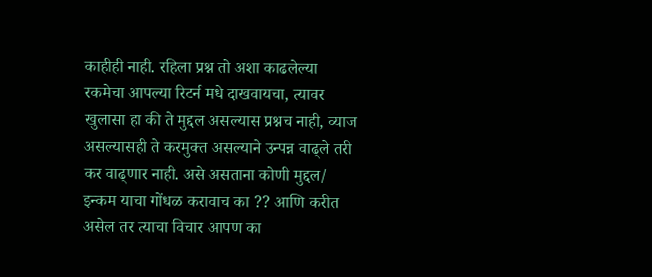काहीही नाही. रहिला प्रश्न तो अशा काढलेल्या रकमेचा आपल्या रिटर्न मधे दाखवायचा, त्यावर खुलासा हा की ते मुद्दल असल्यास प्रश्नच नाही, व्याज असल्यासही ते करमुक्त असल्याने उन्पन्न वाढ्ले तरी कर वाढ्णार नाही. असे असताना कोणी मुद्दल/ इन्कम याचा गोंधळ करावाच का ?? आणि करीत असेल तर त्याचा विचार आपण का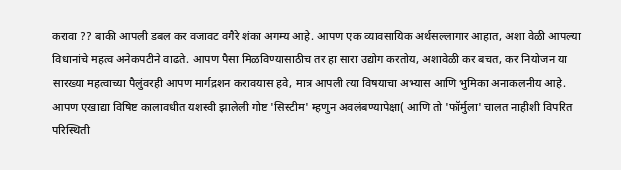करावा ?? बाकी आपली डबल कर वजावट वगैरे शंका अगम्य आहे. आपण एक व्यावसायिक अर्थसल्लागार आहात, अशा वेळी आपल्या विधानांचे महत्व अनेकपटीने वाढते. आपण पैसा मिळविण्यासाठीच तर हा सारा उद्योग करतोय, अशावेळी कर बचत, कर नियोजन या सारख्या महत्वाच्या पैलुंवरही आपण मार्गद्रशन करावयास हवे, मात्र आपली त्या विषयाचा अभ्यास आणि भुमिका अनाकलनीय आहे. आपण एखाद्या विषिष्ट कालावधीत यशस्वी झालेली गोष्ट 'सिस्टीम' म्हणुन अवलंबण्यापेक्षा( आणि तो 'फॉर्मुला' चालत नाहीशी विपरित परिस्थिती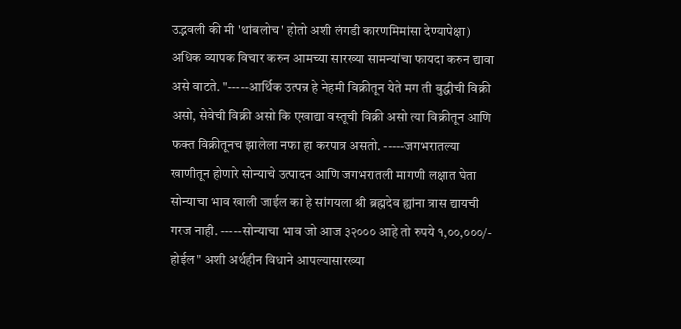उद्भवली की मी 'थांबलोच' होतो अशी लंगडी कारणमिमांसा देण्यापेक्षा) अधिक व्यापक विचार करुन आमच्या सारख्या सामन्यांचा फायदा करुन द्यावा असे वाटते. "-----आर्थिक उत्पन्न हे नेहमी विक्रीतून येते मग ती बुद्धीची विक्री असो, सेवेची विक्री असो कि एखाद्या वस्तूची विक्री असो त्या विक्रीतून आणि फक्त विक्रीतूनच झालेला नफा हा करपात्र असतो. -----जगभरातल्या खाणीतून होणारे सोन्याचे उत्पादन आणि जगभरातली मागणी लक्षात घेता सोन्याचा भाव खाली जाईल का हे सांगयला श्री ब्रह्मदेव ह्यांना त्रास द्यायची गरज नाही. -----सोन्याचा भाव जो आज ३२००० आहे तो रुपये १,००,०००/- होईल" अशी अर्थहीन विधाने आपल्यासारख्या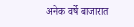अनेक वर्षे बाजारात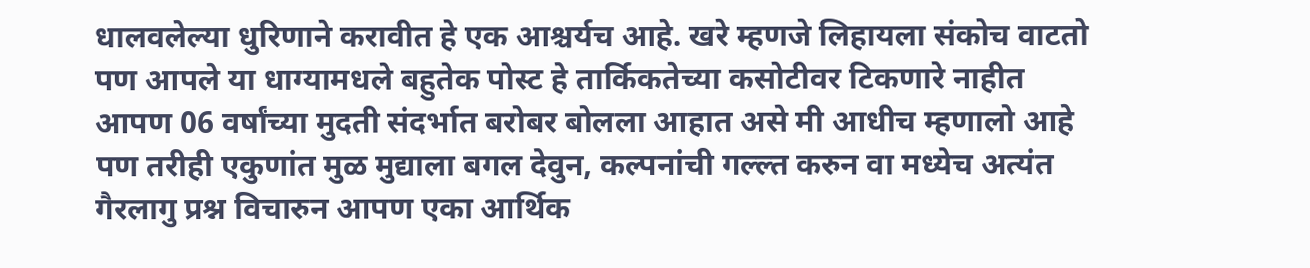धालवलेल्या धुरिणाने करावीत हे एक आश्चर्यच आहे. खरे म्हणजे लिहायला संकोच वाटतो पण आपले या धाग्यामधले बहुतेक पोस्ट हे तार्किकतेच्या कसोटीवर टिकणारे नाहीत आपण 06 वर्षांच्या मुदती संदर्भात बरोबर बोलला आहात असे मी आधीच म्हणालो आहे पण तरीही एकुणांत मुळ मुद्याला बगल देवुन, कल्पनांची गल्ल्त करुन वा मध्येच अत्यंत गैरलागु प्रश्न विचारुन आपण एका आर्थिक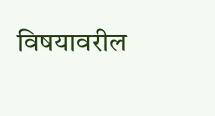विषयावरील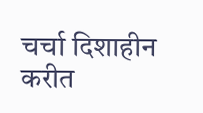चर्चा दिशाहीन करीत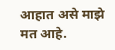आहात असे माझे मत आहे.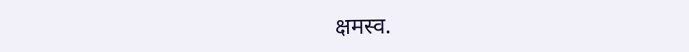क्षमस्व.